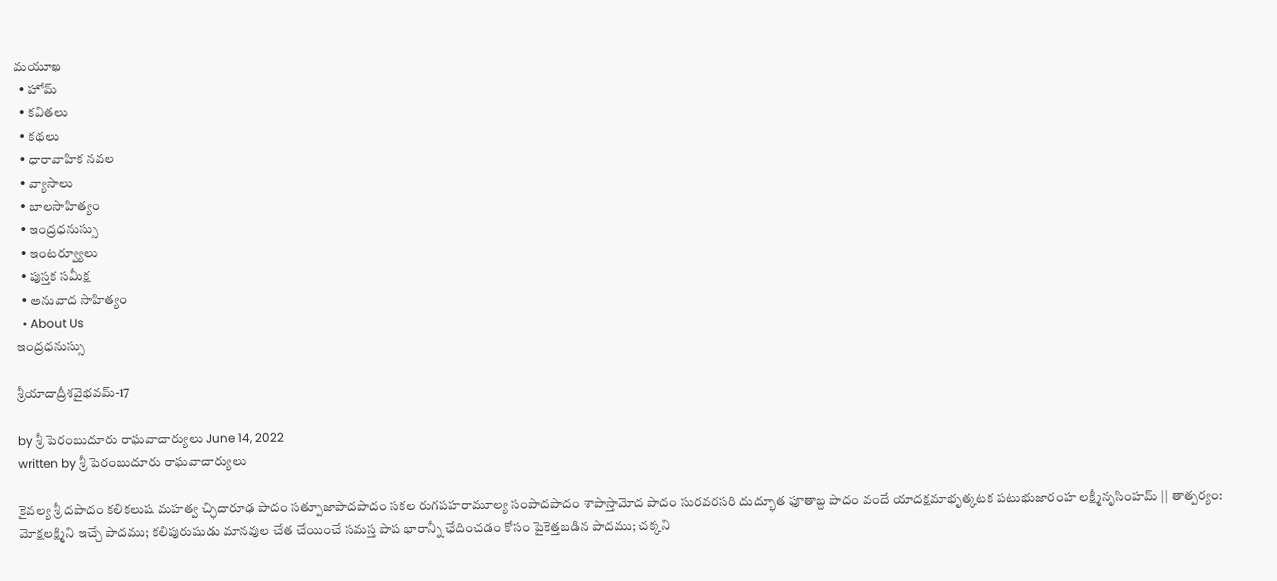మయూఖ
  • హోమ్
  • కవితలు
  • కథలు
  • ధారావాహిక నవల
  • వ్యాసాలు
  • బాల‌సాహిత్యం
  • ఇంద్రధనుస్సు
  • ఇంట‌ర్వ్యూలు
  • పుస్త‌క స‌మీక్ష‌
  • అనువాద సాహిత్యం
  • About Us
ఇంద్రధనుస్సు

శ్రీయాదాద్రీశవైభవమ్-17

by శ్రీ పెరంబుదూరు రాఘ‌వాచార్యులు June 14, 2022
written by శ్రీ పెరంబుదూరు రాఘ‌వాచార్యులు

కైవల్య శ్రీ దపాదం కలికలుష మహత్వ చ్ఛిదారూఢ పాదం సత్పూజాపాదపాదం సకల రుగపహరామూల్య సంపాదపాదం శాపాస్తామోద పాదం సురవరసరి దుద్భూత ఫూతాబ్ద పాదం వందే యాదక్షమాభృత్కటక పటుభుజారంహ లక్ష్మీనృసింహమ్ || తాత్పర్యం: మోక్షలక్ష్మిని ఇచ్చే పాదము; కలిపురుషుడు మానవుల చేత చేయించే సమస్త పాప భారాన్నీ ఛేదించడం కోసం పైకెత్తబడిన పాదము; చక్కని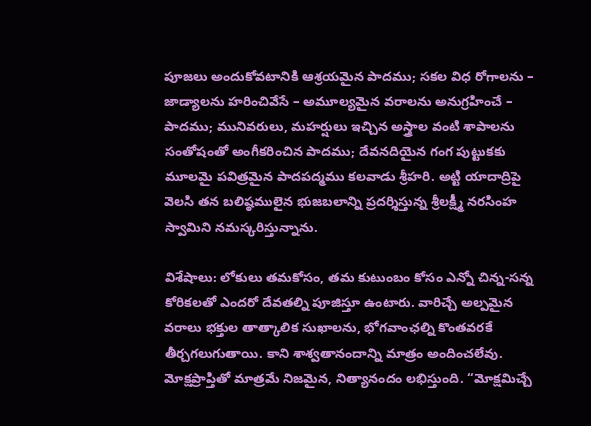పూజలు అందుకోవటానికి ఆశ్రయమైన పాదము; సకల విధ రోగాలను – జాడ్యాలను హరించివేసే – అమూల్యమైన వరాలను అనుగ్రహించే – పాదము; మునివరులు, మహర్షులు ఇచ్చిన అస్త్రాల వంటి శాపాలను సంతోషంతో అంగీకరించిన పాదము; దేవనదియైన గంగ పుట్టుకకు మూలమై పవిత్రమైన పాదపద్మము కలవాడు శ్రీహరి. అట్టి యాదాద్రిపై వెలసి తన బలిష్ఠములైన భుజబలాన్ని ప్రదర్శిస్తున్న శ్రీలక్ష్మీ నరసింహ స్వామిని నమస్కరిస్తున్నాను.

విశేషాలు: లోకులు తమకోసం, తమ కుటుంబం కోసం ఎన్నో చిన్న-సన్న కోరికలతో ఎందరో దేవతల్ని పూజిస్తూ ఉంటారు. వారిచ్చే అల్పమైన వరాలు భక్తుల తాత్కాలిక సుఖాలను, భోగవాంఛల్ని కొంతవరకే తీర్చగలుగుతాయి. కాని శాశ్వతానందాన్ని మాత్రం అందించలేవు. మోక్షప్రాప్తితో మాత్రమే నిజమైన, నిత్యానందం లభిస్తుంది. “మోక్షమిచ్చే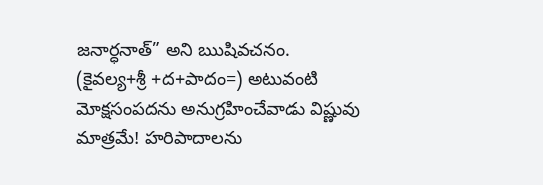జనార్ధనాత్” అని ఋషివచనం. (కైవల్య+శ్రీ +ద+పాదం=) అటువంటి మోక్షసంపదను అనుగ్రహించేవాడు విష్ణువు మాత్రమే! హరిపాదాలను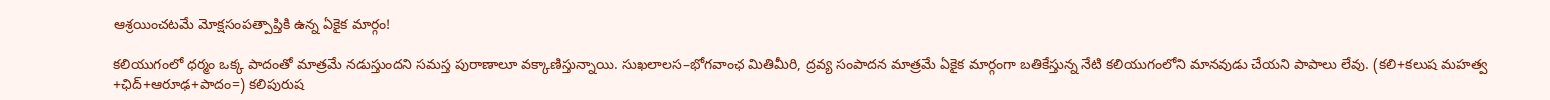ఆశ్రయించటమే మోక్షసంపత్పాప్తికి ఉన్న ఏకైక మార్గం!

కలియుగంలో ధర్మం ఒక్క పాదంతో మాత్రమే నడుస్తుందని సమస్త పురాణాలూ వక్కాణిస్తున్నాయి. సుఖలాలస–భోగవాంఛ మితిమీరి, ద్రవ్య సంపాదన మాత్రమే ఏకైక మార్గంగా బతికేస్తున్న నేటి కలియుగంలోని మానవుడు చేయని పాపాలు లేవు. (కలి+కలుష మహత్వ +ఛిద్+ఆరూఢ+పాదం=) కలిపురుష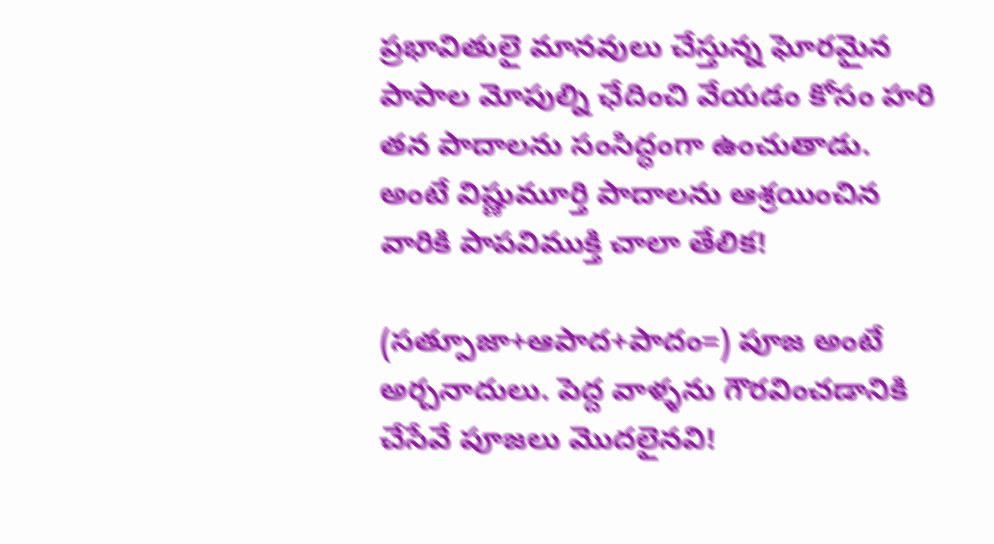ప్రభావితులై మానవులు చేస్తున్న ఘోరమైన పాపాల మోపుల్ని ఛేదించి వేయడం కోసం హరి తన పాదాలను సంసిద్ధంగా ఉంచుతాడు. అంటే విష్ణుమూర్తి పాదాలను ఆశ్రయించిన వారికి పాపవిముక్తి చాలా తేలిక!

(సత్పూజా+ఆపాద+పాదం=) పూజ అంటే అర్చనాదులు. పెద్ద వాళ్ళను గౌరవించడానికి చేసేవే పూజలు మొదలైనవి!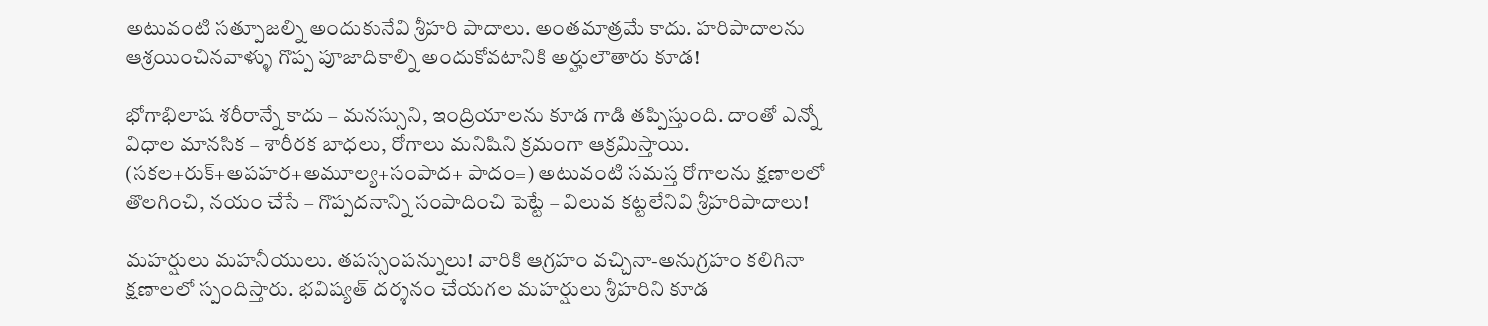అటువంటి సత్పూజల్ని అందుకునేవి శ్రీహరి పాదాలు. అంతమాత్రమే కాదు. హరిపాదాలను ఆశ్రయించినవాళ్ళు గొప్ప పూజాదికాల్ని అందుకోవటానికి అర్హులౌతారు కూడ!

భోగాభిలాష శరీరాన్నే కాదు – మనస్సుని, ఇంద్రియాలను కూడ గాడి తప్పిస్తుంది. దాంతో ఎన్నో విధాల మానసిక – శారీరక బాధలు, రోగాలు మనిషిని క్రమంగా ఆక్రమిస్తాయి. (సకల+రుక్+అపహర+అమూల్య+సంపాద+ పాదం=) అటువంటి సమస్త రోగాలను క్షణాలలో తొలగించి, నయం చేసే – గొప్పదనాన్ని సంపాదించి పెట్టే – విలువ కట్టలేనివి శ్రీహరిపాదాలు!

మహర్షులు మహనీయులు. తపస్సంపన్నులు! వారికి ఆగ్రహం వచ్చినా-అనుగ్రహం కలిగినా క్షణాలలో స్పందిస్తారు. భవిష్యత్ దర్శనం చేయగల మహర్షులు శ్రీహరిని కూడ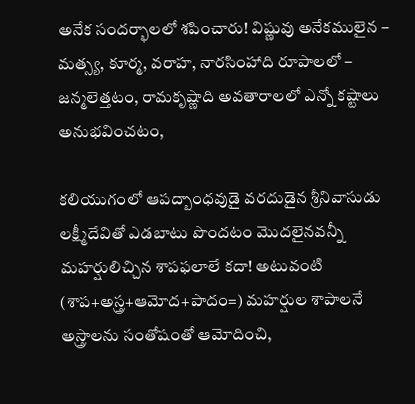అనేక సందర్భాలలో శపించారు! విష్ణువు అనేకములైన – మత్స్య, కూర్మ, వరాహ, నారసింహాది రూపాలలో – జన్మలెత్తటం, రామకృష్ణాది అవతారాలలో ఎన్నో కష్టాలు అనుభవించటం,

కలియుగంలో ఆపద్బాంధవుడై వరదుడైన శ్రీనివాసుడు లక్ష్మీదేవితో ఎడబాటు పొందటం మొదలైనవన్నీ మహర్షులిచ్చిన శాపఫలాలే కదా! అటువంటి (శాప+అస్త్ర+ఆమోద+పాదం=) మహర్షుల శాపాలనే అస్త్రాలను సంతోషంతో ఆమోదించి,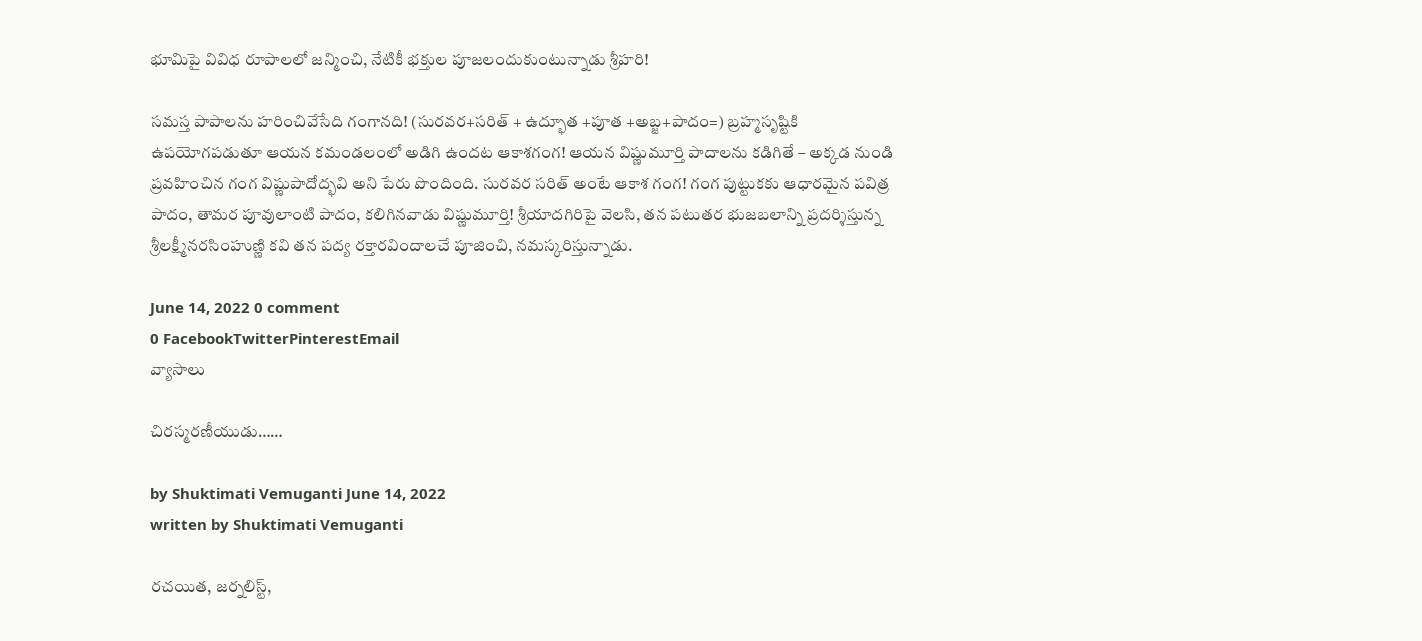భూమిపై వివిధ రూపాలలో జన్మించి, నేటికీ భక్తుల పూజలందుకుంటున్నాడు శ్రీహరి!

సమస్త పాపాలను హరించివేసేది గంగానది! (సురవర+సరిత్ + ఉద్భూత +పూత +అబ్జ+పాదం=) బ్రహ్మసృష్టికి ఉపయోగపడుతూ ఆయన కమండలంలో అడిగి ఉందట ఆకాశగంగ! ఆయన విష్ణుమూర్తి పాదాలను కడిగితే – అక్కడ నుండి ప్రవహించిన గంగ విష్ణుపాదోద్భవి అని పేరు పొందింది. సురవర సరిత్ అంటే ఆకాశ గంగ! గంగ పుట్టుకకు ఆధారమైన పవిత్ర పాదం, తామర పూవులాంటి పాదం, కలిగినవాడు విష్ణుమూర్తి! శ్రీయాదగిరిపై వెలసి, తన పటుతర భుజబలాన్ని ప్రదర్శిస్తున్న శ్రీలక్ష్మీనరసింహుణ్ణి కవి తన పద్య రక్తారవిందాలచే పూజించి, నమస్కరిస్తున్నాడు.

June 14, 2022 0 comment
0 FacebookTwitterPinterestEmail
వ్యాసాలు

చిరస్మరణీయుడు……

by Shuktimati Vemuganti June 14, 2022
written by Shuktimati Vemuganti

రచయిత, జర్నలిస్ట్,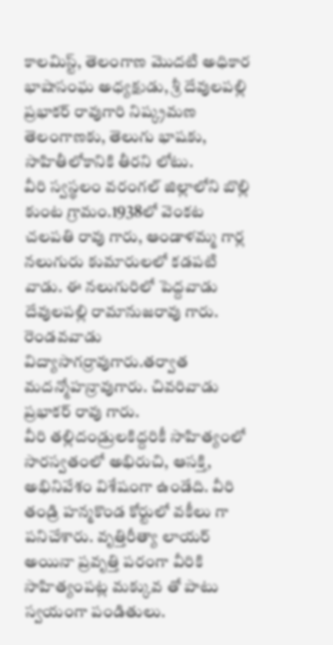కాలమిస్ట్, తెలంగాణ మొదటి అధికార భాషాసంఘ అధ్యక్షుడు, శ్రీ దేవులపల్లి ప్రభాకర్ రావుగారి నిష్క్రమణ తెలంగాణకు, తెలుగు భాషకు, సాహితీలోకానికి తీరని లోటు.
వీరి స్వస్థలం వరంగల్ జిల్లాలోని బొల్లి కుంట గ్రామం.1938లో వెంకట చలపతి రావు గారు, ఆండాళమ్మ గార్ల నలుగురు కుమారులలో కడపటి వాడు. ఈ నలుగురిలో పెద్దవాడు దేవులపల్లి రామానుజరావు గారు. రెండవవాడు విద్యాసాగర్రావుగారు.తర్వాత మదన్మోహన్రావుగారు. చివరివాడు ప్రభాకర్ రావు గారు.
వీరి తల్లిదండ్రులకిద్దరికీ సాహిత్యంలో సారస్వతంలో అభిరుచి, ఆసక్తి, అభినివేశం విశేషంగా ఉండేది. వీరి తండ్రి హన్మకొండ కోర్టులో వకీలు గా పనిచేశారు. వృత్తిరీత్యా లాయర్ అయినా ప్రవృత్తి పరంగా వీరికి సాహిత్యంపట్ల మక్కువ తో పాటు స్వయంగా పండితులు.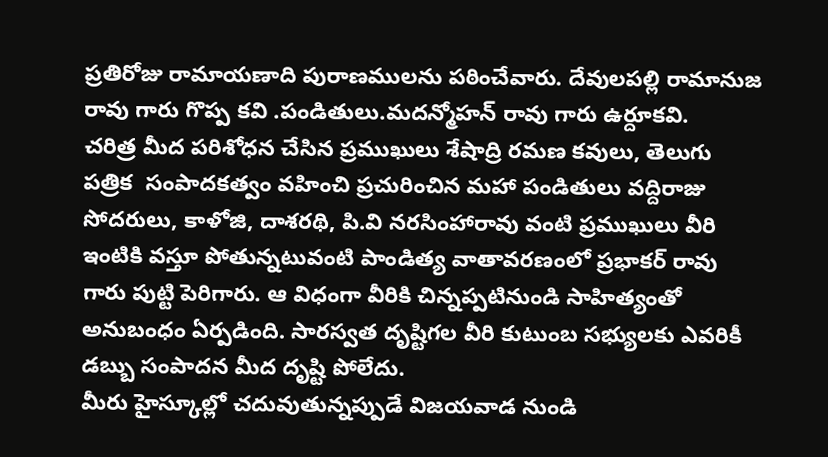ప్రతిరోజు రామాయణాది పురాణములను పఠించేవారు. దేవులపల్లి రామానుజ రావు గారు గొప్ప కవి .పండితులు.మదన్మోహన్ రావు గారు ఉర్దూకవి.
చరిత్ర మీద పరిశోధన చేసిన ప్రముఖులు శేషాద్రి రమణ కవులు, తెలుగు పత్రిక  సంపాదకత్వం వహించి ప్రచురించిన మహా పండితులు వద్దిరాజు సోదరులు, కాళోజి, దాశరథి, పి.వి నరసింహారావు వంటి ప్రముఖులు వీరి ఇంటికి వస్తూ పోతున్నటువంటి పాండిత్య వాతావరణంలో ప్రభాకర్ రావు గారు పుట్టి పెరిగారు. ఆ విధంగా వీరికి చిన్నప్పటినుండి సాహిత్యంతో అనుబంధం ఏర్పడింది. సారస్వత దృష్టిగల వీరి కుటుంబ సభ్యులకు ఎవరికీ డబ్బు సంపాదన మీద దృష్టి పోలేదు.
మీరు హైస్కూల్లో చదువుతున్నప్పుడే విజయవాడ నుండి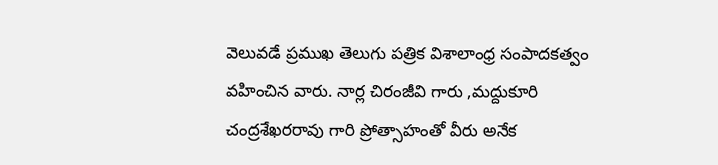వెలువడే ప్రముఖ తెలుగు పత్రిక విశాలాంధ్ర సంపాదకత్వం వహించిన వారు. నార్ల చిరంజీవి గారు ,మద్దుకూరి చంద్రశేఖరరావు గారి ప్రోత్సాహంతో వీరు అనేక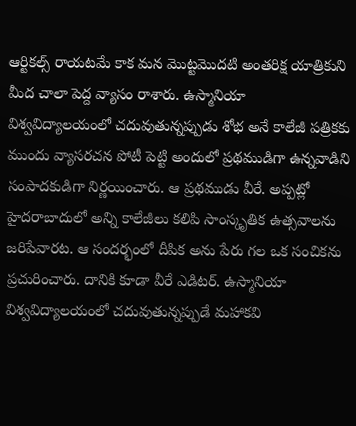ఆర్టికల్స్ రాయటమే కాక మన మొట్టమొదటి అంతరిక్ష యాత్రికుని మీద చాలా పెద్ద వ్యాసం రాశారు. ఉస్మానియా విశ్వవిద్యాలయంలో చదువుతున్నప్పుడు శోభ అనే కాలేజీ పత్రికకు  ముందు వ్యాసరచన పోటీ పెట్టి అందులో ప్రథముడిగా ఉన్నవాడిని సంపాదకుడిగా నిర్ణయించారు. ఆ ప్రథముడు వీరే. అప్పట్లో హైదరాబాదులో అన్ని కాలేజీలు కలిపి సాంస్కృతిక ఉత్సవాలను జరిపేవారట. ఆ సందర్భంలో దీపిక అను పేరు గల ఒక సంచికను ప్రచురించారు. దానికి కూడా వీరే ఎడిటర్. ఉస్మానియా విశ్వవిద్యాలయంలో చదువుతున్నప్పుడే మహాకవి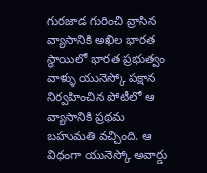గురజాడ గురించి వ్రాసిన వ్యాసానికి అఖిల భారత స్థాయిలో భారత ప్రభుత్వం వాళ్ళు యునెస్కో పక్షాన నిర్వహించిన పోటీలో ఆ వ్యాసానికి ప్రథమ బహుమతి వచ్చింది. ఆ విధంగా యునెస్కో అవార్డు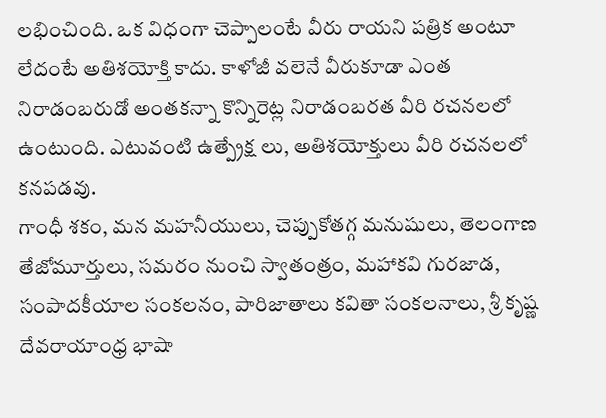లభించింది. ఒక విధంగా చెప్పాలంటే వీరు రాయని పత్రిక అంటూ లేదంటే అతిశయోక్తి కాదు. కాళోజీ వలెనే వీరుకూడా ఎంత నిరాడంబరుడో అంతకన్నా కొన్నిరెట్ల నిరాడంబరత వీరి రచనలలో ఉంటుంది. ఎటువంటి ఉత్ప్రేక్ష లు, అతిశయోక్తులు వీరి రచనలలో కనపడవు.
గాంధీ శకం, మన మహనీయులు, చెప్పుకోతగ్గ మనుషులు, తెలంగాణ తేజోమూర్తులు, సమరం నుంచి స్వాతంత్రం, మహాకవి గురజాడ, సంపాదకీయాల సంకలనం, పారిజాతాలు కవితా సంకలనాలు, శ్రీ కృష్ణ దేవరాయాంధ్ర భాషా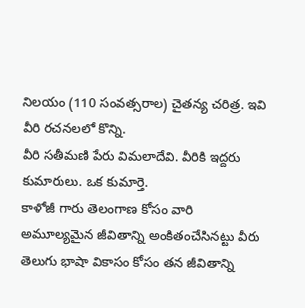నిలయం (110 సంవత్సరాల) చైతన్య చరిత్ర. ఇవి వీరి రచనలలో కొన్ని.
వీరి సతీమణి పేరు విమలాదేవి. వీరికి ఇద్దరు కుమారులు. ఒక కుమార్తె.
కాళోజీ గారు తెలంగాణ కోసం వారి అమూల్యమైన జీవితాన్ని అంకితంచేసినట్టు వీరు తెలుగు భాషా వికాసం కోసం తన జీవితాన్ని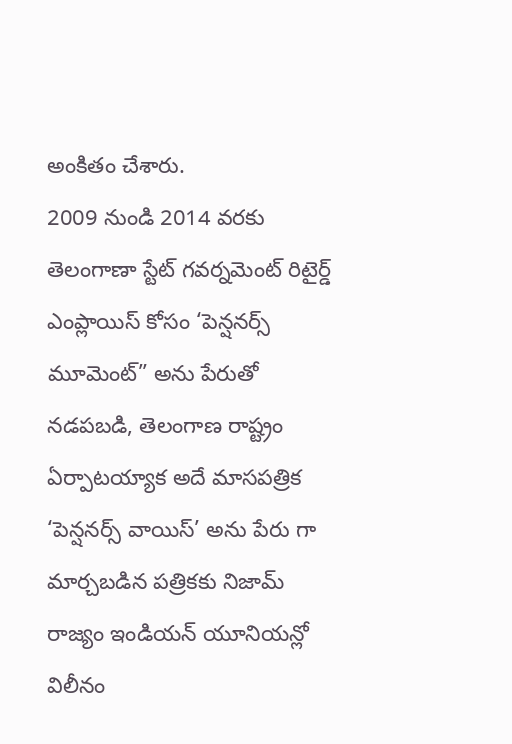అంకితం చేశారు.
2009 నుండి 2014 వరకు  తెలంగాణా స్టేట్ గవర్నమెంట్ రిటైర్డ్ ఎంప్లాయిస్ కోసం ‘పెన్షనర్స్ మూమెంట్” అను పేరుతో నడపబడి, తెలంగాణ రాష్ట్రం ఏర్పాటయ్యాక అదే మాసపత్రిక ‘పెన్షనర్స్ వాయిస్’ అను పేరు గా మార్చబడిన పత్రికకు నిజామ్ రాజ్యం ఇండియన్ యూనియన్లో విలీనం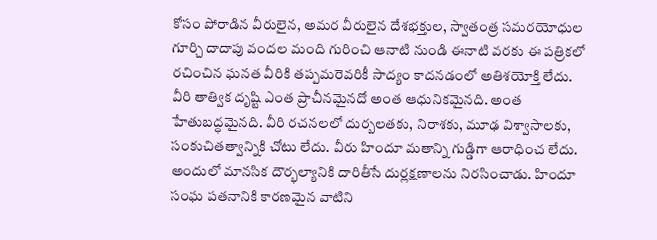కోసం పోరాడిన వీరులైన, అమర వీరులైన దేశభక్తుల, స్వాతంత్ర సమరయోధుల గూర్చి దాదాపు వందల మంది గురించి ఆనాటి నుండి ఈనాటి వరకు ఈ పత్రికలో రచించిన ఘనత వీరికి తప్పమ‌రెవరికీ సాద్యం కాదనడంలో అతిశయోక్తి లేదు.
వీరి తాత్విక దృష్టి ఎంత ప్రాచీనమైనదో అంత ఆధునికమైనది. అంత హేతుబద్ధమైనది. వీరి రచనలలో దుర్బలతకు, నిరాశకు, మూఢ విశ్వాసాలకు, సంకుచితత్వాన్నికి చోటు లేదు. వీరు హిందూ మతాన్ని గుడ్డిగా ఆరాధించ లేదు. అందులో మానసిక దౌర్భల్యానికి దారితీసే దుర్లక్షణాలను నిరసించాడు. హిందూ సంఘ పతనానికి కారణమైన వాటిని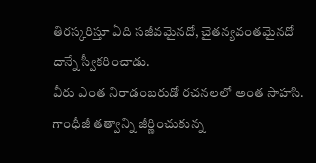తిరస్కరిస్తూ ఏది సజీవమైనదో, చైతన్యవంతమైనదో దాన్నే స్వీకరించాడు.
వీరు ఎంత నిరాడంబరుడో రచనలలో అంత సాహసి. గాంధీజీ తత్వాన్ని జీర్ణించుకున్న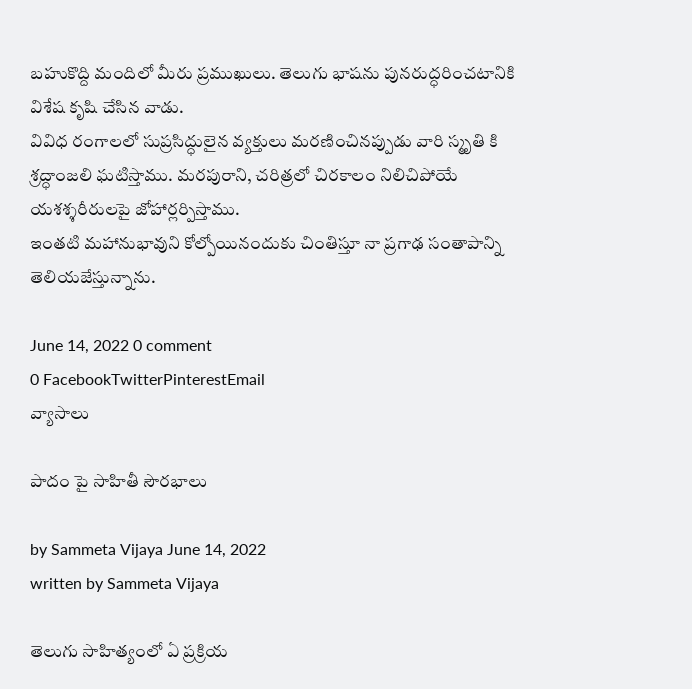బహుకొద్ది మందిలో మీరు ప్రముఖులు. తెలుగు భాషను పునరుద్ధరించటానికి విశేష కృషి చేసిన వాడు.
వివిధ రంగాలలో సుప్రసిద్ధులైన వ్యక్తులు మరణించినప్పుడు వారి స్మృతి కి శ్రద్ధాంజలి ఘటిస్తాము. మరపురాని, చరిత్రలో చిరకాలం నిలిచిపోయే యశశ్శరీరులపై జోహార్లర్పిస్తాము.
ఇంతటి మహానుభావుని కోల్పోయినందుకు చింతిస్తూ నా ప్రగాఢ సంతాపాన్ని తెలియజేస్తున్నాను.

June 14, 2022 0 comment
0 FacebookTwitterPinterestEmail
వ్యాసాలు

పాదం పై సాహితీ సౌరభాలు

by Sammeta Vijaya June 14, 2022
written by Sammeta Vijaya

తెలుగు సాహిత్యంలో ఏ ప్రక్రియ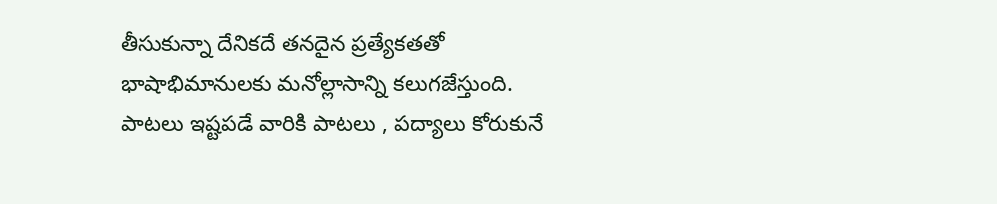తీసుకున్నా దేనికదే తనదైన ప్రత్యేకతతో భాషాభిమానులకు మనోల్లాసాన్ని కలుగజేస్తుంది. పాటలు ఇష్టపడే వారికి పాటలు , పద్యాలు కోరుకునే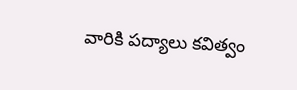వారికి పద్యాలు కవిత్వం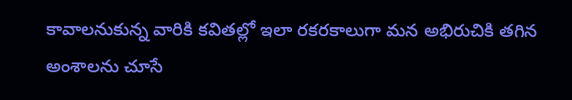కావాలనుకున్న వారికి కవితల్లో ఇలా రకరకాలుగా మన అభిరుచికి తగిన అంశాలను చూసే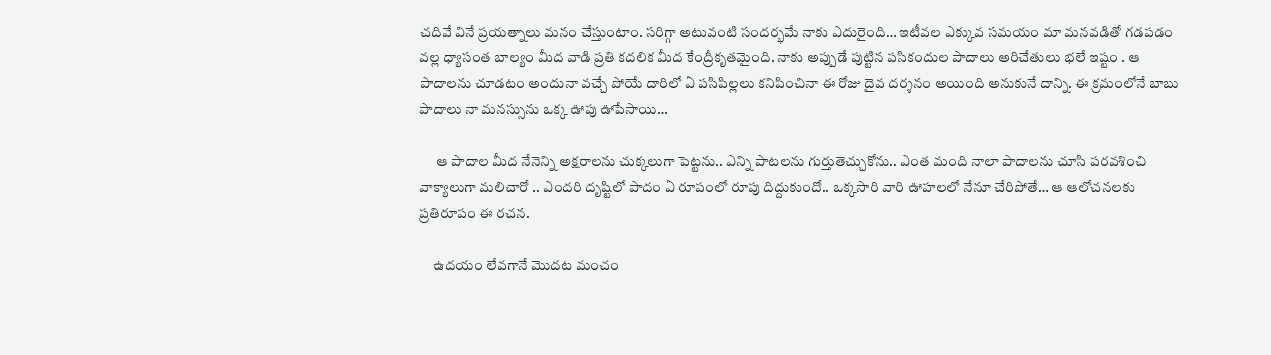చదివే వినే ప్రయత్నాలు మనం చేస్తుంటాం. సరిగ్గా అటువంటి సందర్భమే నాకు ఎదురైంది… ఇటీవల ఎక్కువ సమయం మా మనవడితో గడపడం వల్ల ధ్యాసంత బాల్యం మీద వాడి ప్రతి కదలిక మీద కేంద్రీకృతమైంది. నాకు అప్పుడే పుట్టిన పసికందుల పాదాలు అరిచేతులు భలే ఇష్టం . ఆ పాదాలను చూడటం అందునా వచ్చే పోయే దారిలో ఏ పసిపిల్లలు కనిపించినా ఈ రోజు దైవ దర్శనం అయింది అనుకునే దాన్ని. ఈ క్రమంలోనే బాబు పాదాలు నా మనస్సును ఒక్క ఊపు ఊపేసాయి…

      ఆ పాదాల మీద నేనెన్ని అక్షరాలను చుక్కలుగా పెట్టను.. ఎన్ని పాటలను గుర్తుతెచ్చుకోను.. ఎంత మంది నాలా పాదాలను చూసి పరవశించి వాక్యాలుగా మలిచారో .. ఎందరి దృష్టిలో పాదం ఏ రూపంలో రూపు దిద్దుకుందో.. ఒక్కసారి వారి ఊహలలో నేనూ చేరిపోతే… ఆ ఆలోచనలకు ప్రతిరూపం ఈ రచన.

     ఉదయం లేవగానే మొదట మంచం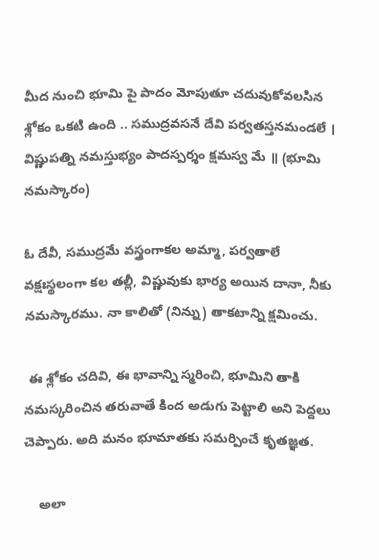మీద నుంచి భూమి పై పాదం మోపుతూ చదువుకోవలసిన శ్లోకం ఒకటి ఉంది .. సముద్రవసనే దేవి పర్వతస్తనమండలే ।  విష్ణుపత్ని నమస్తుభ్యం పాదస్పర్శం క్షమస్వ మే ॥ (భూమి నమస్కారం)

ఓ దేవీ, సముద్రమే వస్త్రంగాకల అమ్మా, పర్వతాలే వక్షఃస్థలంగా కల తల్లీ, విష్ణువుకు భార్య అయిన దానా, నీకు నమస్కారము. నా కాలితో (నిన్ను) తాకటాన్ని క్షమించు.

 ఈ శ్లోకం చదివి, ఈ భావాన్ని స్మరించి, భూమిని తాకి నమస్కరించిన తరువాతే కింద అడుగు పెట్టాలి అని పెద్దలు చెప్పారు. అది మనం భూమాతకు సమర్పించే కృతజ్ఞత.

    అలా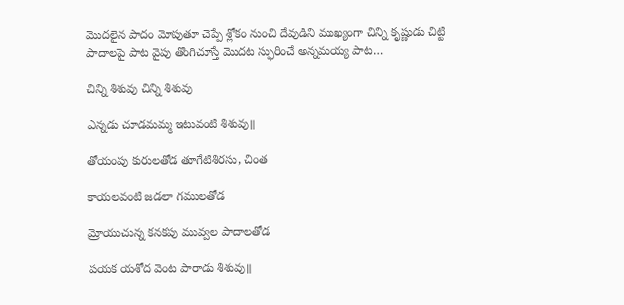మొదలైన పాదం మోపుతూ చెప్పే శ్లోకం నుంచి దేవుడిని ముఖ్యంగా చిన్ని కృష్ణుడు చిట్టి పాదాలపై పాట వైపు తొంగిచూస్తే మొదట స్ఫురించే అన్నమయ్య పాట…

చిన్ని శిశువు చిన్ని శిశువు

ఎన్నడు చూడమమ్మ ఇటువంటి శిశువు॥

తోయంపు కురులతోడ తూగేటిశిరసు, చింత

కాయలవంటి జడలా గములతోడ

మ్రోయుచున్న కనకపు మువ్వల పాదాలతోడ

పయక యశోద వెంట పారాడు శిశువు॥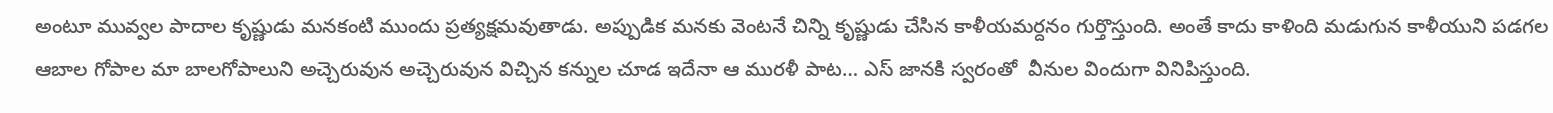అంటూ మువ్వల పాదాల కృష్ణుడు మనకంటి ముందు ప్రత్యక్షమవుతాడు. అప్పుడిక మనకు వెంటనే చిన్ని కృష్ణుడు చేసిన కాళీయమర్దనం గుర్తొస్తుంది. అంతే కాదు కాళింది మడుగున కాళీయుని పడగల ఆబాల గోపాల మా బాలగోపాలుని అచ్చెరువున అచ్చెరువున విచ్చిన కన్నుల చూడ ఇదేనా ఆ మురళీ పాట… ఎస్ జానకి స్వరంతో  వీనుల విందుగా వినిపిస్తుంది.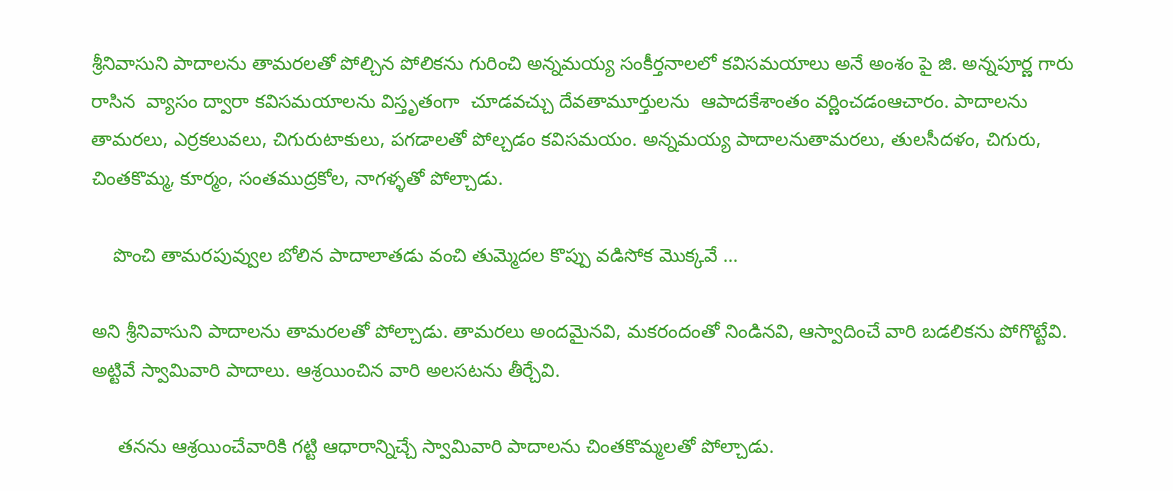శ్రీనివాసుని పాదాలను తామరలతో పోల్చిన పోలికను గురించి అన్నమయ్య సంకీర్తనాలలో కవిసమయాలు అనే అంశం పై జి. అన్నపూర్ణ గారు రాసిన  వ్యాసం ద్వారా కవిసమయాలను విస్తృతంగా  చూడవచ్చు దేవతామూర్తులను  ఆపాదకేశాంతం వర్ణించడంఆచారం. పాదాలను తామరలు, ఎర్రకలువలు, చిగురుటాకులు, పగడాలతో పోల్చడం కవిసమయం. అన్నమయ్య పాదాలనుతామరలు, తులసీదళం, చిగురు, చింతకొమ్మ, కూర్మం, సంతముద్రకోల, నాగళ్ళతో పోల్చాడు.

    పొంచి తామరపువ్వుల బోలిన పాదాలాతడు వంచి తుమ్మెదల కొప్పు వడిసోక మొక్కవే …

అని శ్రీనివాసుని పాదాలను తామరలతో పోల్చాడు. తామరలు అందమైనవి, మకరందంతో నిండినవి, ఆస్వాదించే వారి బడలికను పోగొట్టేవి. అట్టివే స్వామివారి పాదాలు. ఆశ్రయించిన వారి అలసటను తీర్చేవి.

     తనను ఆశ్రయించేవారికి గట్టి ఆధారాన్నిచ్చే స్వామివారి పాదాలను చింతకొమ్మలతో పోల్చాడు.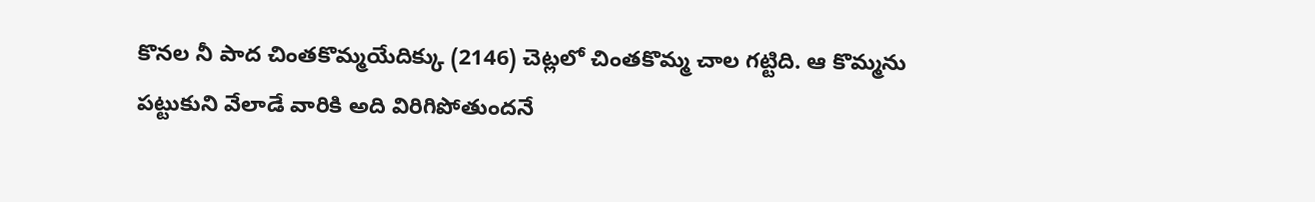కొనల నీ పాద చింతకొమ్మయేదిక్కు (2146) చెట్లలో చింతకొమ్మ చాల గట్టిది. ఆ కొమ్మను పట్టుకుని వేలాడే వారికి అది విరిగిపోతుందనే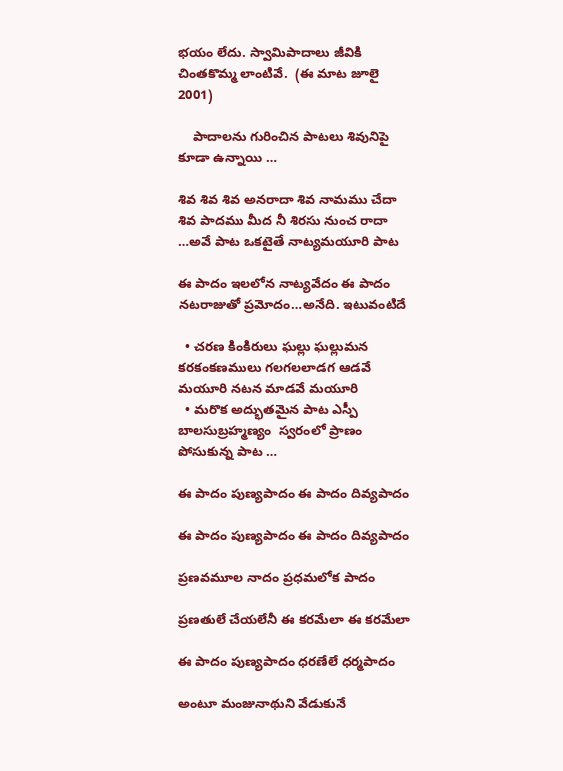భయం లేదు. స్వామిపాదాలు జీవికి చింతకొమ్మ లాంటివే.  (ఈ మాట జూలై 2001)

    పాదాలను గురించిన పాటలు శివునిపై కూడా ఉన్నాయి …

శివ శివ శివ అనరాదా శివ నామము చేదా శివ పాదము మీద నీ శిరసు నుంచ రాదా …అవే పాట ఒకటైతే నాట్యమయూరి పాట

ఈ పాదం ఇలలోన నాట్యవేదం ఈ పాదం నటరాజుతో ప్రమోదం…అనేది. ఇటువంటిదే

  • చరణ కింకిరులు ఘల్లు ఘల్లుమన కరకంకణములు గలగలలాడగ ఆడవే మయూరి నటన మాడవే మయూరి
  • మరొక అద్భుతమైన పాట ఎస్పీ బాలసుబ్రహ్మణ్యం  స్వరంలో ప్రాణం పోసుకున్న పాట …

ఈ పాదం పుణ్యపాదం ఈ పాదం దివ్యపాదం

ఈ పాదం పుణ్యపాదం ఈ పాదం దివ్యపాదం

ప్రణవమూల నాదం ప్రధమలోక పాదం

ప్రణతులే చేయలేనీ ఈ కరమేలా ఈ కరమేలా

ఈ పాదం పుణ్యపాదం ధరణేలే ధర్మపాదం

అంటూ మంజునాథుని వేడుకునే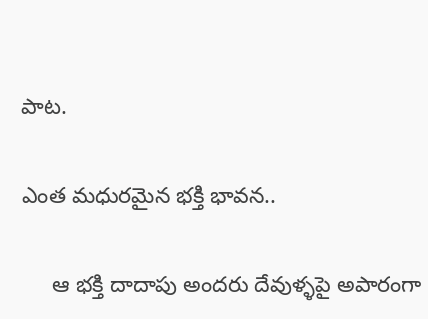పాట.

ఎంత మధురమైన భక్తి భావన..

     ఆ భక్తి దాదాపు అందరు దేవుళ్ళపై అపారంగా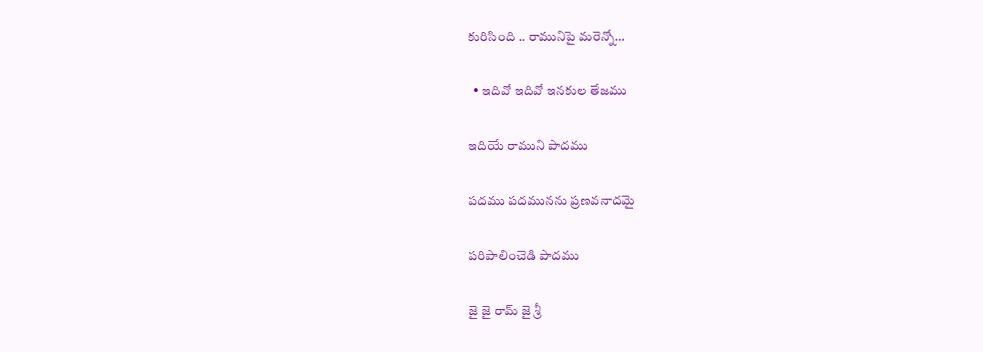కురిసింది .. రామునిపై మరెన్నో…

  • ఇదివో ఇదివో ఇనకుల తేజము

ఇదియే రాముని పాదము

పదము పదమునను ప్రణవనాదమై

పరిపాలించెడి పాదము

జై జై రామ్ జై శ్రీ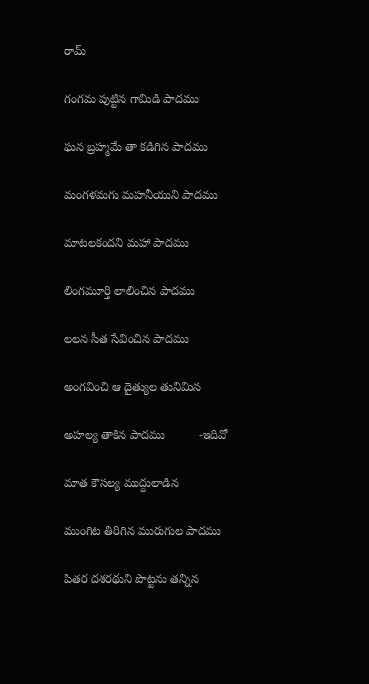రామ్

గంగమ పుట్టిన గామిడి పాదము

ఘన బ్రహ్మమే తా కడిగిన పాదము

మంగళమగు మహనీయుని పాదము

మాటలకందని మహా పాదము

లింగమూర్తి లాలించిన పాదము

లలన సీత సేవించిన పాదము

అంగవించి ఆ దైత్యుల తునిమిన

అహల్య తాకిన పాదము          -ఇదివో

మాత కౌసల్య ముద్దులాడిన

ముంగిట తిరిగిన మురుగుల పాదము

పితర దశరథుని పొట్టను తన్నిన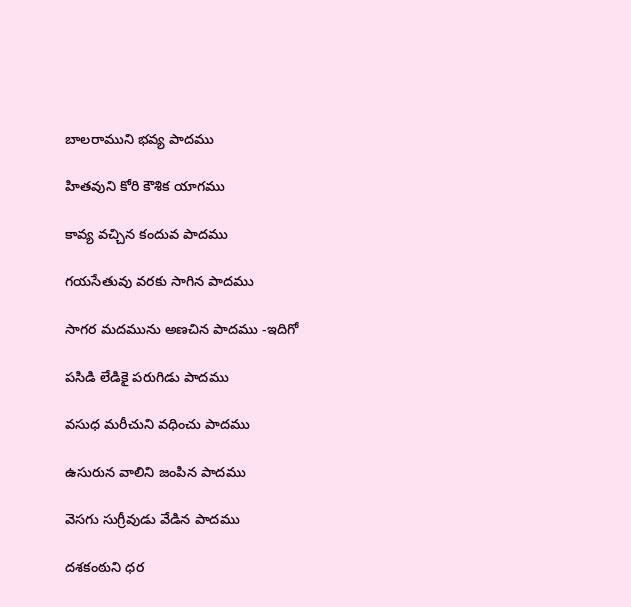బాలరాముని భవ్య పాదము

హితవుని కోరి కౌశిక యాగము

కావ్య వచ్చిన కందువ పాదము

గయసేతువు వరకు సాగిన పాదము

సాగర మదమును అణచిన పాదము -ఇదిగో

పసిడి లేడికై పరుగిడు పాదము

వసుధ మరీచుని వధించు పాదము

ఉసురున వాలిని జంపిన పాదము

వెసగు సుగ్రీవుడు వేడిన పాదము

దశకంఠుని ధర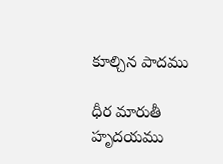కూల్చిన పాదము

ధీర మారుతీ హృదయము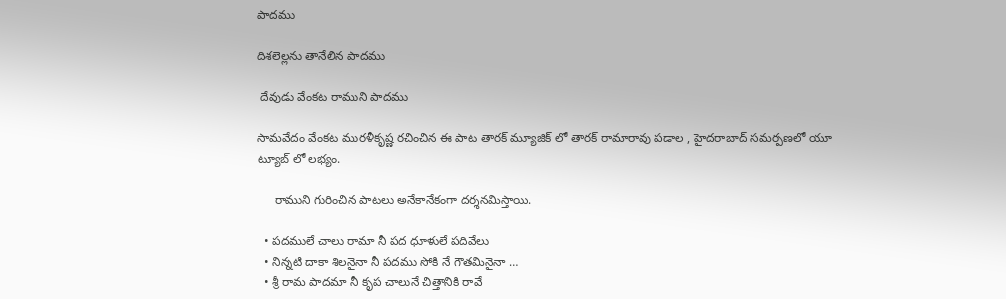పాదము

దిశలెల్లను తానేలిన పాదము

 దేవుడు వేంకట రాముని పాదము

సామవేదం వేంకట మురళీకృష్ణ రచించిన ఈ పాట తారక్ మ్యూజిక్ లో తారక్ రామారావు పడాల , హైదరాబాద్ సమర్పణలో యూ ట్యూబ్ లో లభ్యం.

     రాముని గురించిన పాటలు అనేకానేకంగా దర్శనమిస్తాయి.

  • పదములే చాలు రామా నీ పద ధూళులే పదివేలు
  • నిన్నటి దాకా శిలనైనా నీ పదము సోకి నే గౌతమినైనా …
  • శ్రీ రామ పాదమా నీ కృప చాలునే చిత్తానికి రావే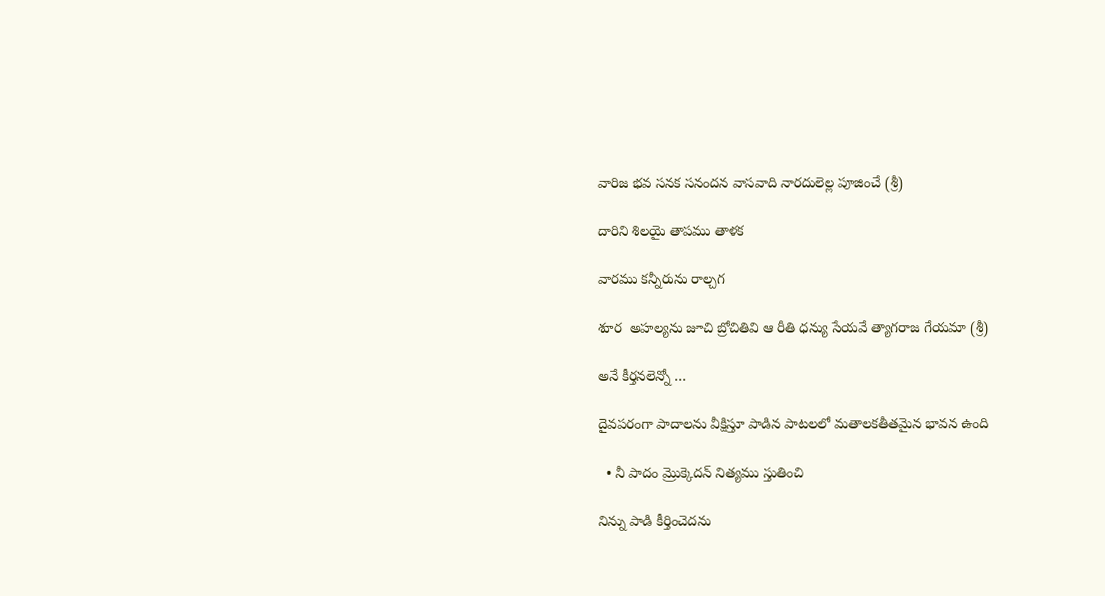వారిజ భవ సనక సనందన వాసవాది నారదులెల్ల పూజించే (శ్రీ)

దారిని శిలయై తాపము తాళక

వారము కన్నీరును రాల్చగ

శూర  అహల్యను జూచి బ్రోచితివి ఆ రీతి ధన్యు సేయవే త్యాగరాజ గేయమా (శ్రీ)

అనే కీర్తనలెన్నో …

దైవపరంగా పాదాలను వీక్షిస్తూ పాడిన పాటలలో మతాలకతీతమైన భావన ఉంది

  • నీ పాదం మ్రొక్కెదన్ నిత్యము స్తుతించి

నిన్ను పాడి కీర్తించెదను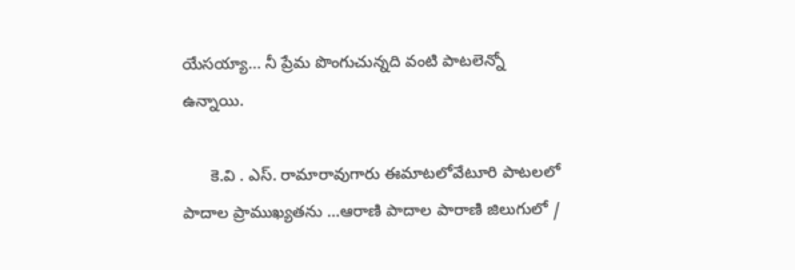యేసయ్యా… నీ ప్రేమ పొంగుచున్నది వంటి పాటలెన్నో ఉన్నాయి.

      కె.వి . ఎస్. రామారావుగారు ఈమాటలోవేటూరి పాటలలో పాదాల ప్రాముఖ్యతను …ఆరాణి పాదాల పారాణి జిలుగులో /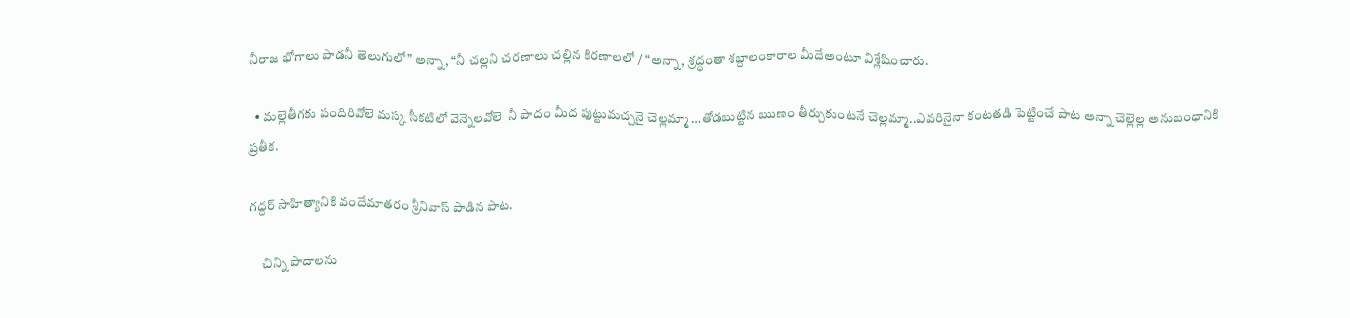నీరాజ భోగాలు పాడనీ తెలుగులో” అన్నా, “నీ చల్లని చరణాలు చల్లిన కిరణాలలో / “అన్నా, శ్రద్ధంతా శబ్దాలంకారాల మీదేఅంటూ విశ్లేషించారు.

  • మల్లెతీగకు పందిరివోలె మస్క సీకటిలో వెన్నెలవోలె  నీ పాదం మీద పుట్టుమచ్చనై చెల్లమ్మా …తోడబుట్టిన ఋణం తీర్చుకుంటనే చెల్లమ్మా..ఎవరినైనా కంటతడి పెట్టించే పాట అన్నా చెల్లెల్ల అనుబంధానికి ప్రతీక.

గద్దర్ సాహిత్యానికి వందేమాతరం శ్రీనివాస్ పాడిన పాట.

     చిన్ని పాదాలను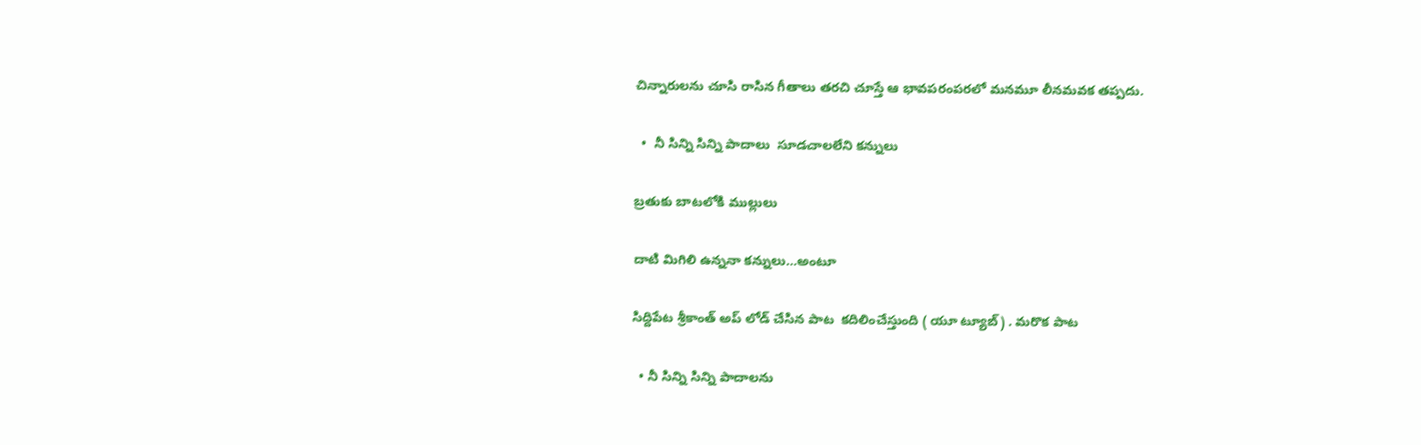చిన్నారులను చూసి రాసిన గీతాలు తరచి చూస్తే ఆ భావపరంపరలో మనమూ లీనమవక తప్పదు.

  •  నీ సిన్ని సిన్ని పాదాలు  సూడచాలలేని కన్నులు

బ్రతుకు బాటలోకి ముల్లులు

దాటి మిగిలి ఉన్ననా కన్నులు…అంటూ

సిద్దిపేట శ్రీకాంత్ అప్ లోడ్ చేసిన పాట  కదిలించేస్తుంది ( యూ ట్యూబ్) . మరొక పాట

  • నీ సిన్ని సిన్ని పాదాలను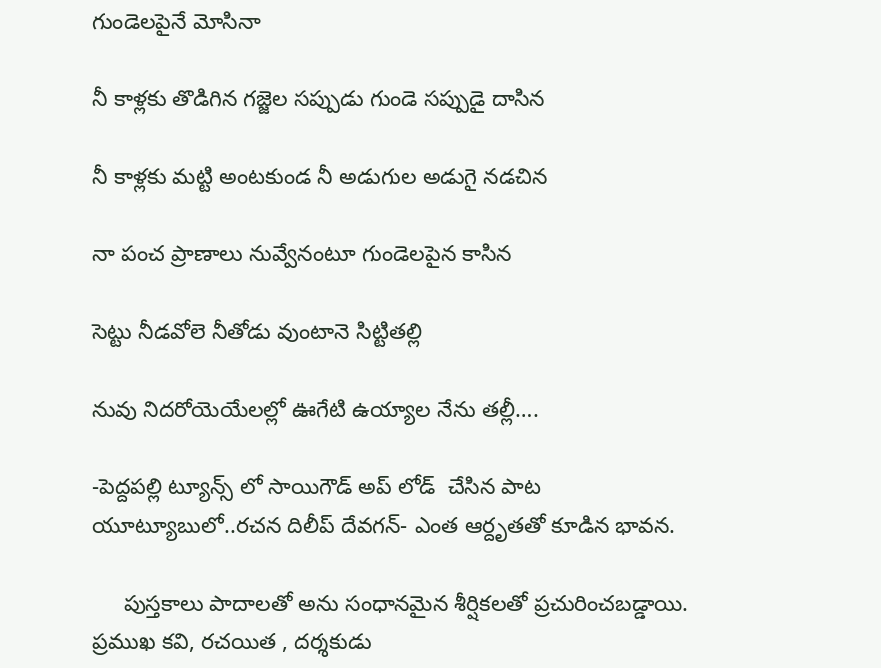గుండెలపైనే మోసినా

నీ కాళ్లకు తొడిగిన గజ్జెల సప్పుడు గుండె సప్పుడై దాసిన

నీ కాళ్లకు మట్టి అంటకుండ నీ అడుగుల అడుగై నడచిన

నా పంచ ప్రాణాలు నువ్వేనంటూ గుండెలపైన కాసిన

సెట్టు నీడవోలె నీతోడు వుంటానె సిట్టితల్లి

నువు నిదరోయెయేలల్లో ఊగేటి ఉయ్యాల నేను తల్లీ….

-పెద్దపల్లి ట్యూన్స్ లో సాయిగౌడ్ అప్ లోడ్  చేసిన పాట యూట్యూబులో..రచన దిలీప్ దేవగన్- ఎంత ఆర్దృతతో కూడిన భావన.

     పుస్తకాలు పాదాలతో అను సంధానమైన శీర్షికలతో ప్రచురించబడ్డాయి. ప్రముఖ కవి, రచయిత , దర్శకుడు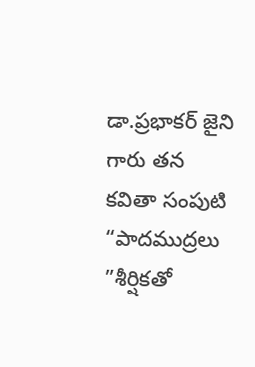డా.ప్రభాకర్ జైని గారు తన కవితా సంపుటి    “పాదముద్రలు ”శీర్షికతో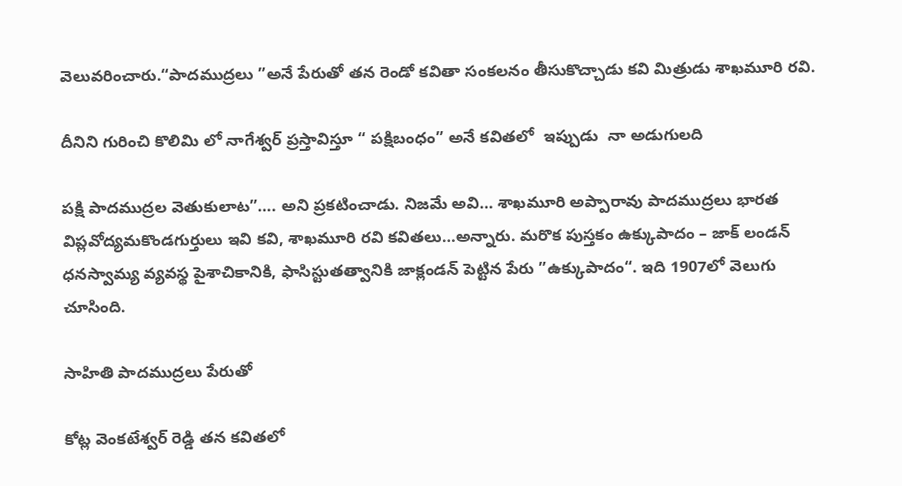వెలువరించారు.“పాదముద్రలు ”అనే పేరుతో తన రెండో కవితా సంకలనం తీసుకొచ్చాడు కవి మిత్రుడు శాఖమూరి రవి.

దీనిని గురించి కొలిమి లో నాగేశ్వర్ ప్రస్తావిస్తూ “ పక్షిబంధం” అనే కవితలో  ఇప్పుడు  నా అడుగులది

పక్షి పాదముద్రల వెతుకులాట”…. అని ప్రకటించాడు. నిజమే అవి… శాఖమూరి అప్పారావు పాదముద్రలు భారత విప్లవోద్యమకొండగుర్తులు ఇవి కవి, శాఖమూరి రవి కవితలు…అన్నారు. మరొక పుస్తకం ఉక్కుపాదం – జాక్ లండన్  ధనస్వామ్య వ్యవస్థ పైశాచికానికి, ఫాసిస్టుతత్వానికి జాక్లండన్ పెట్టిన పేరు ”ఉక్కుపాదం“. ఇది 1907లో వెలుగు చూసింది.

సాహితి పాదముద్రలు పేరుతో

కోట్ల వెంకటేశ్వర్ రెడ్డి తన కవితలో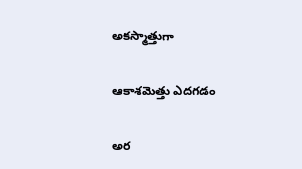అకస్మాత్తుగా

ఆకాశమెత్తు ఎదగడం

అర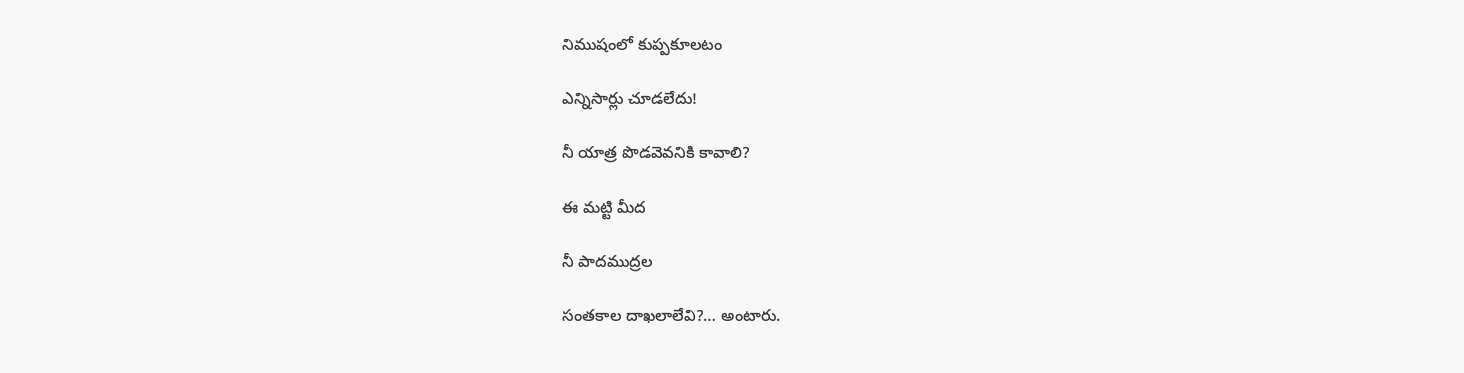నిముషంలో కుప్పకూలటం

ఎన్నిసార్లు చూడలేదు!

నీ యాత్ర పొడవెవనికి కావాలి?

ఈ మట్టి మీద

నీ పాదముద్రల

సంతకాల దాఖలాలేవి?… అంటారు.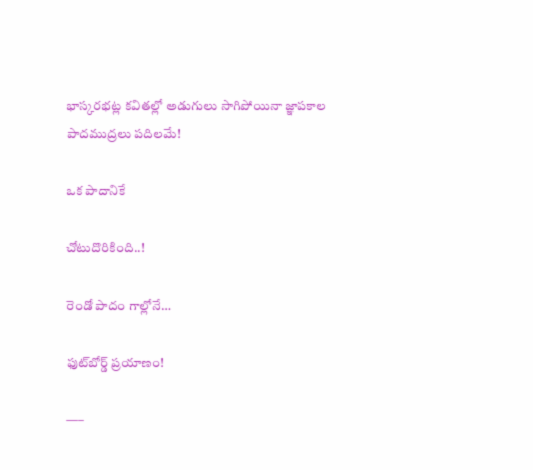భాస్కరభట్ల కవితల్లో అడుగులు సాగిపోయినా జ్ఞాపకాల పాదముద్రలు పదిలమే!

ఒక పాదానికే

చోటుదొరికింది..!

రెండో పాదం గాల్లోనే…

ఫుట్‌బోర్డ్ ప్రయాణం!

—–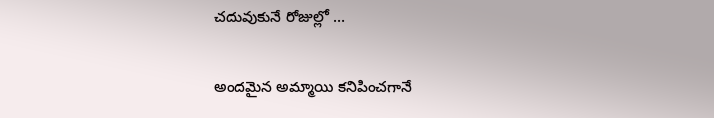చదువుకునే రోజుల్లో …

అందమైన అమ్మాయి కనిపించగానే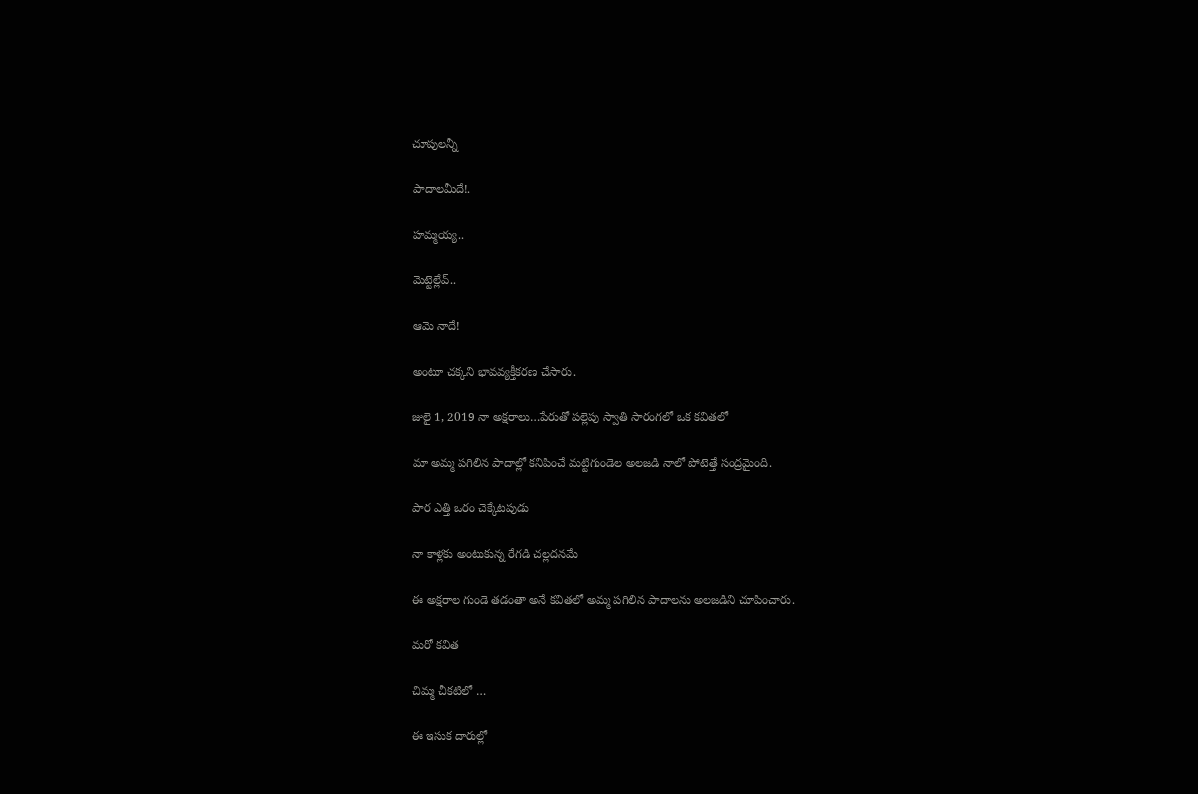చూపులన్నీ

పాదాలమీదే!.

హమ్మయ్య..

మెట్టెల్లేవ్..

ఆమె నాదే!

అంటూ చక్కని భావవ్యక్తీకరణ చేసారు.

జులై 1, 2019 నా అక్షరాలు…పేరుతో పల్లెపు స్వాతి సారంగలో ఒక కవితలో

మా అమ్మ పగిలిన పాదాల్లో కనిపించే మట్టిగుండెల అలజడి నాలో పోటెత్తే సంద్రమైంది.

పార ఎత్తి ఒరం చెక్కేటపుడు

నా కాళ్లకు అంటుకున్న రేగడి చల్లదనమే

ఈ అక్షరాల గుండె తడంతా అనే కవితలో అమ్మ పగిలిన పాదాలను అలజడిని చూపించారు.

మరో కవిత

చిమ్మ చీకటిలో …

ఈ ఇసుక దారుల్లో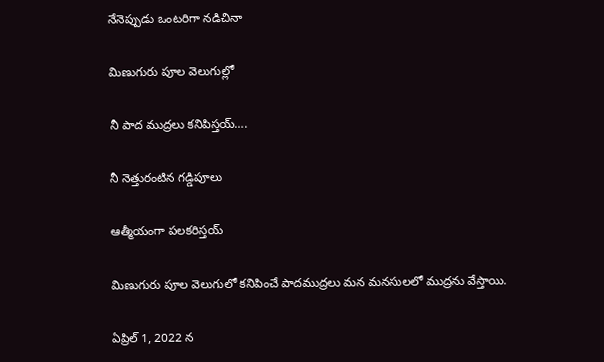నేనెప్పుడు ఒంటరిగా నడిచినా

మిణుగురు పూల వెలుగుల్లో

నీ పాద ముద్రలు కనిపిస్తయ్….

నీ నెత్తురంటిన గడ్డిపూలు

ఆత్మీయంగా పలకరిస్తయ్

మిణుగురు పూల వెలుగులో కనిపించే పాదముద్రలు మన మనసులలో ముద్రను వేస్తాయి.

ఏప్రిల్ 1, 2022 న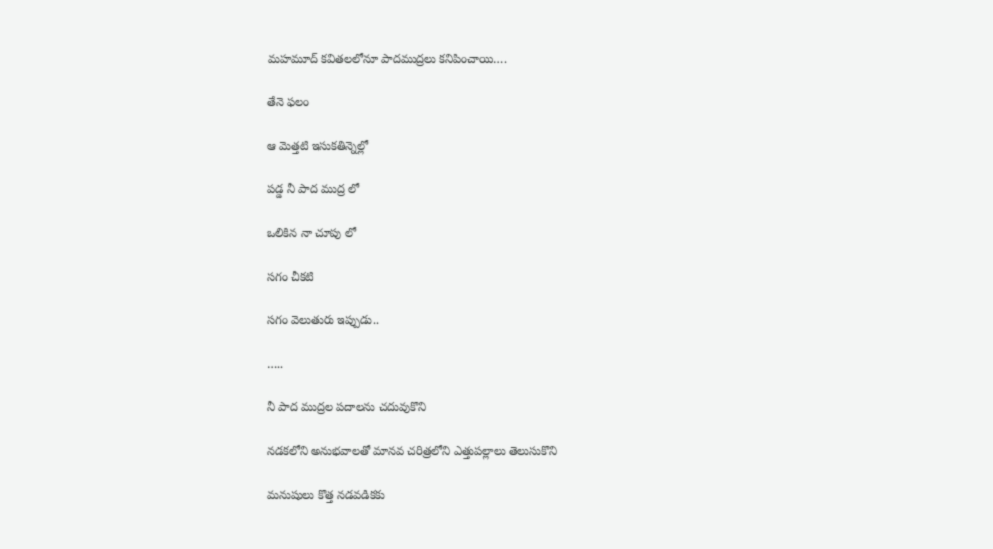మహమూద్ కవితలలోనూ పాదముద్రలు కనిపించాయి….

తేనె ఫలం

ఆ మెత్తటి ఇసుకతిన్నెల్లో

పడ్డ నీ పాద ముద్ర లో

ఒలికిన నా చూపు లో

సగం చీకటి

సగం వెలుతురు ఇప్పుడు..

…..

నీ పాద ముద్రల పదాలను చదువుకొని

నడకలోని అనుభవాలతో మానవ చరిత్రలోని ఎత్తుపల్లాలు తెలుసుకొని

మనుషులు కొత్త నడవడికకు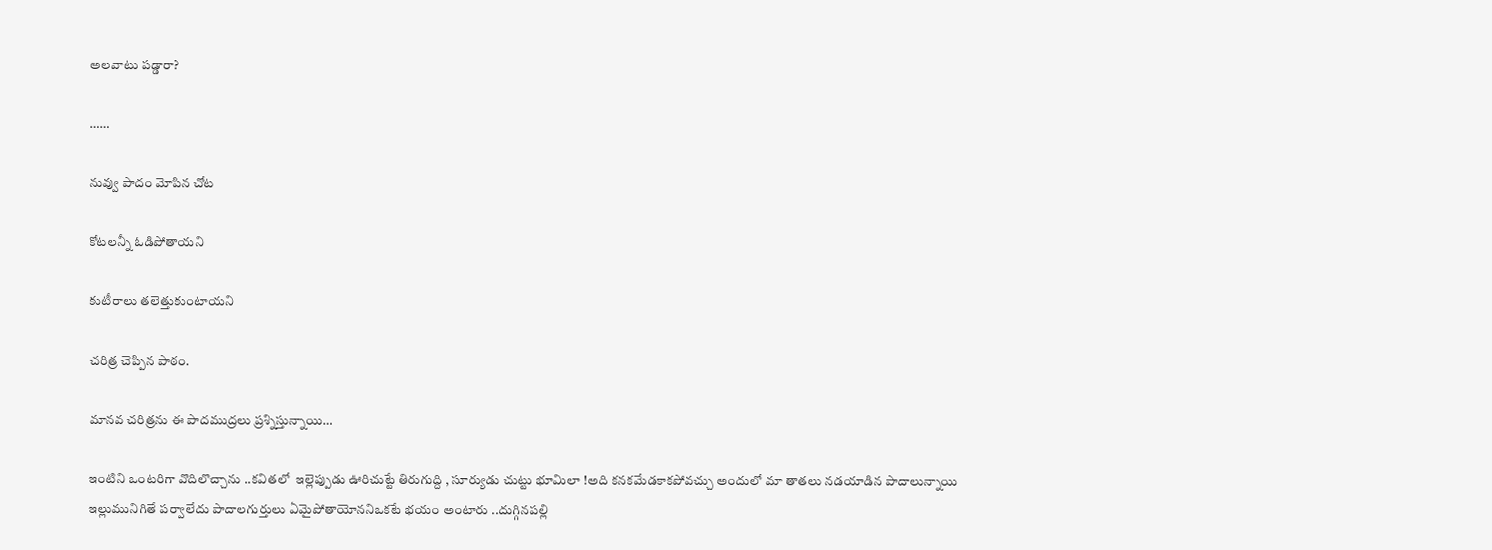అలవాటు పడ్డారా?

……

నువ్వు పాదం మోపిన చోట

కోటలన్నీ ఓడిపోతాయని

కుటీరాలు తలెత్తుకుంటాయని

చరిత్ర చెప్పిన పాఠం.

మానవ చరిత్రను ఈ పాదముద్రలు ప్రశ్నిస్తున్నాయి…

ఇంటిని ఒంటరిగా వొదిలొచ్చాను ..కవితలో  ఇల్లెప్పుడు ఊరిచుట్టే తిరుగుద్ది , సూర్యుడు చుట్టు భూమిలా !అది కనకమేడకాకపోవచ్చు అందులో మా తాతలు నడయాడిన పాదాలున్నాయి ఇల్లుమునిగితే పర్వాలేదు పాదాలగుర్తులు ఏమైపోతాయోననిఒకటే భయం అంటారు ..దుగ్గినపల్లి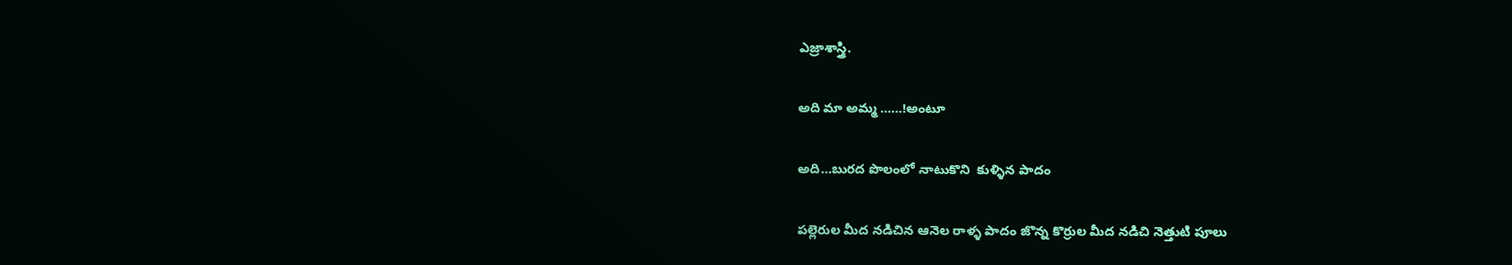ఎజ్రాశాస్త్రి.

అది మా అమ్మ ……!అంటూ

అది…బురద పొలంలో నాటుకొని  కుళ్ళిన పాదం

పల్లెరుల మీద నడిచిన ఆనెల రాళ్ళ పాదం జొన్న కొర్రుల మీద నడిచి నెత్తుటి పూలు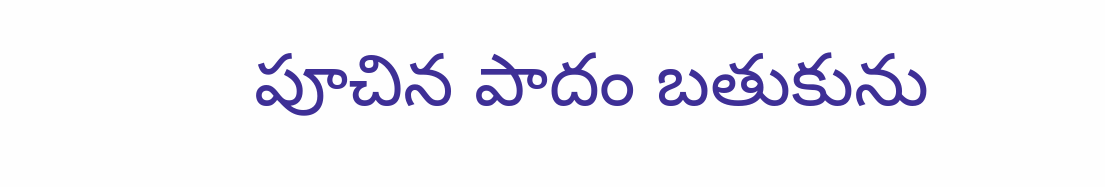పూచిన పాదం బతుకును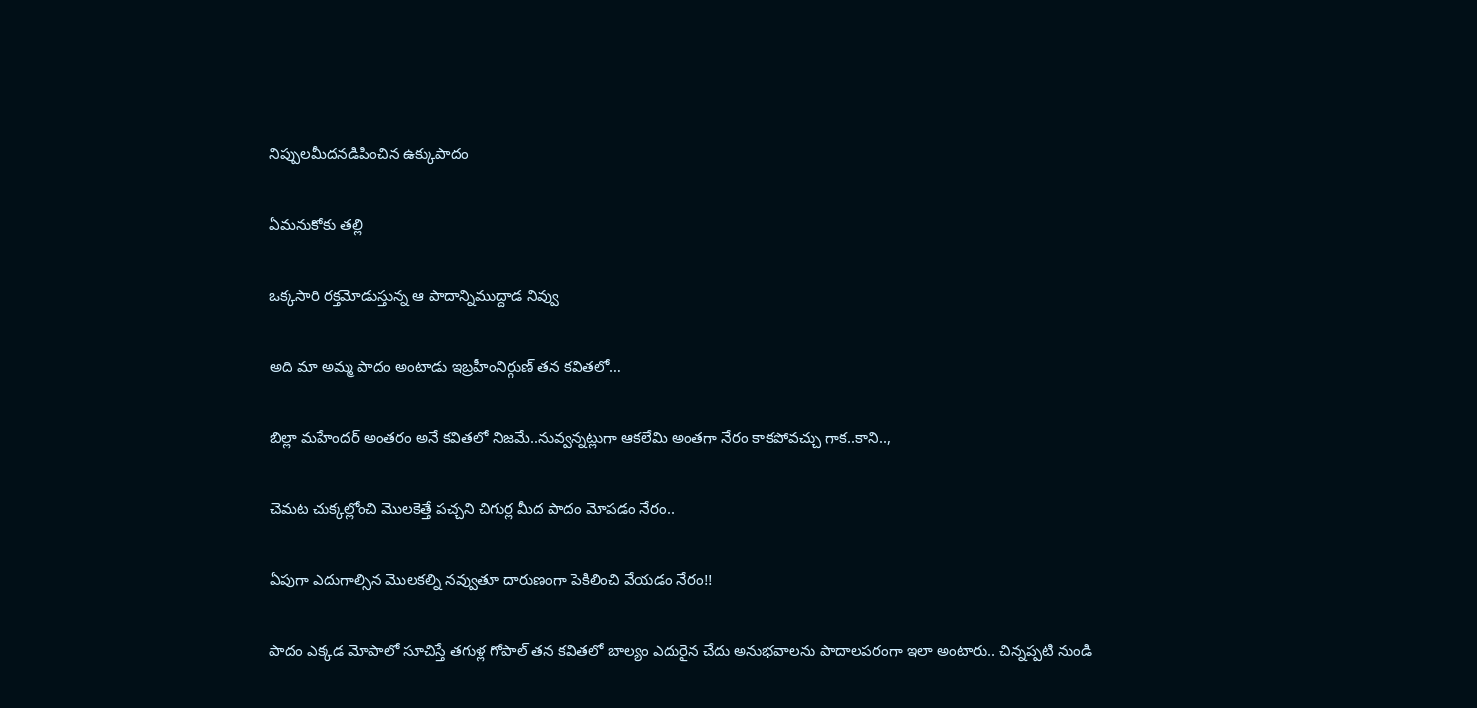నిప్పులమీదనడిపించిన ఉక్కుపాదం

ఏమనుకోకు తల్లి

ఒక్కసారి రక్తమోడుస్తున్న ఆ పాదాన్నిముద్దాడ నివ్వు

అది మా అమ్మ పాదం అంటాడు ఇబ్రహీంనిర్గుణ్ తన కవితలో…

బిల్లా మహేందర్ అంతరం అనే కవితలో నిజమే..నువ్వన్నట్లుగా ఆకలేమి అంతగా నేరం కాకపోవచ్చు గాక..కాని..,

చెమట చుక్కల్లోంచి మొలకెత్తే పచ్చని చిగుర్ల మీద పాదం మోపడం నేరం..

ఏపుగా ఎదుగాల్సిన మొలకల్ని నవ్వుతూ దారుణంగా పెకిలించి వేయడం నేరం!!

పాదం ఎక్కడ మోపాలో సూచిస్తే తగుళ్ల గోపాల్ తన కవితలో బాల్యం ఎదురైన చేదు అనుభవాలను పాదాలపరంగా ఇలా అంటారు.. చిన్నప్పటి నుండి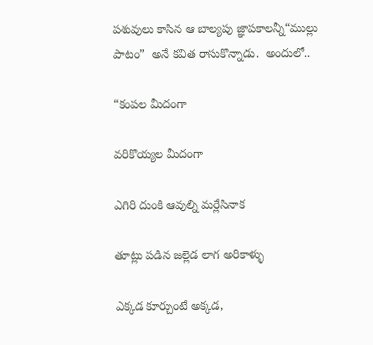పశువులు కాసిన ఆ బాల్యపు జ్ఞాపకాలన్నీ“ముల్లు పాటం”  అనే కవిత రాసుకొన్నాడు.  అందులో..

“కంపల మీదంగా

వరికొయ్యల మీదంగా

ఎగిరి దుంకి ఆవుల్ని మర్లేసినాక

తూట్లు పడిన జల్లెడ లాగ అరికాళ్ళు

ఎక్కడ కూర్చుంటే అక్కడ,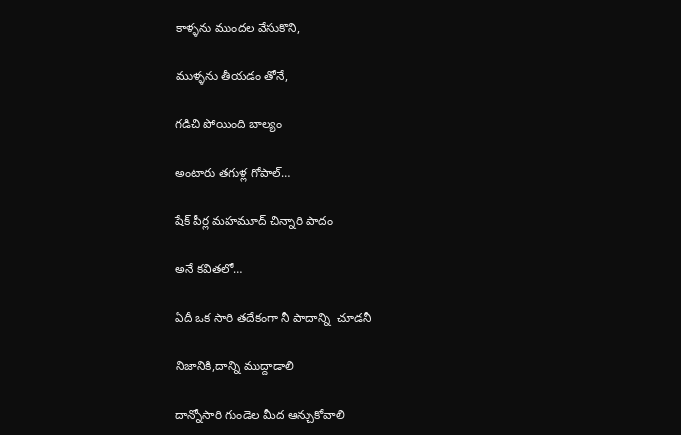కాళ్ళను ముందల వేసుకొని,

ముళ్ళను తీయడం తోనే,

గడిచి పోయింది బాల్యం

అంటారు తగుళ్ల గోపాల్…

షేక్ పీర్ల మహమూద్ చిన్నారి పాదం

అనే కవితలో…

ఏదీ ఒక సారి తదేకంగా నీ పాదాన్ని  చూడనీ

నిజానికి,దాన్ని ముద్దాడాలి

దాన్నోసారి గుండెల మీద ఆన్చుకోవాలి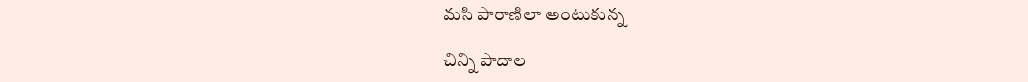మసి పారాణిలా అంటుకున్న

చిన్ని పాదాల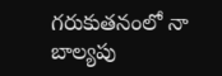గరుకుతనంలో నా బాల్యపు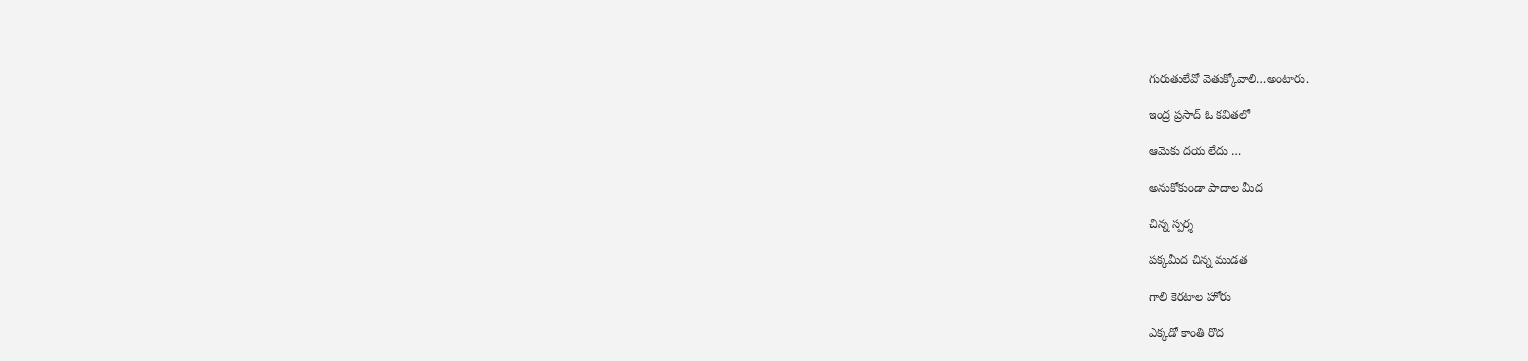గురుతులేవో వెతుక్కోవాలి…అంటారు.

ఇంద్ర ప్రసాద్ ఓ కవితలో

ఆమెకు దయ లేదు …

అనుకోకుండా పాదాల మీద

చిన్న స్పర్శ

పక్కమీద చిన్న ముడత

గాలి కెరటాల హోరు

ఎక్కడో కాంతి రొద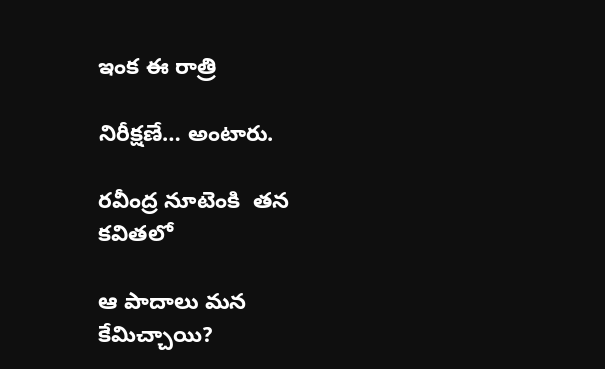ఇంక ఈ రాత్రి

నిరీక్షణే… అంటారు.

రవీంద్ర నూటెంకి  తన కవితలో

ఆ పాదాలు మన కేమిచ్చాయి?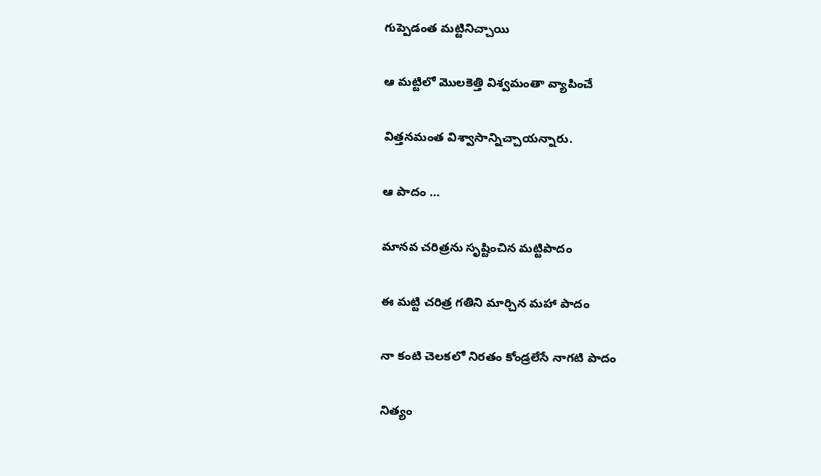గుప్పెడంత మట్టినిచ్చాయి

ఆ మట్టిలో మొలకెత్తి విశ్వమంతా వ్యాపించే

విత్తనమంత విశ్వాసాన్నిచ్చాయన్నారు.

ఆ పాదం …

మానవ చరిత్రను సృష్టించిన మట్టిపాదం

ఈ మట్టి చరిత్ర గతిని మార్చిన మహా పాదం

నా కంటి చెలకలో నిరతం కోండ్రలేసే నాగటి పాదం

నిత్యం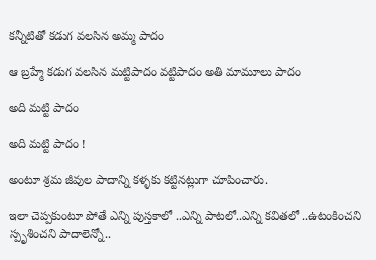కన్నీటితో కడుగ వలసిన అమ్మ పాదం

ఆ బ్రహ్మే కడుగ వలసిన మట్టిపాదం వట్టిపాదం అతి మామూలు పాదం

అది మట్టి పాదం

అది మట్టి పాదం !

అంటూ శ్రమ జీవుల పాదాన్ని కళ్ళకు కట్టినట్లుగా చూపించారు.

ఇలా చెప్పకుంటూ పోతే ఎన్ని పుస్తకాలో ..ఎన్ని పాటలో..ఎన్ని కవితలో ..ఉటంకించని స్పృశించని పాదాలెన్నో..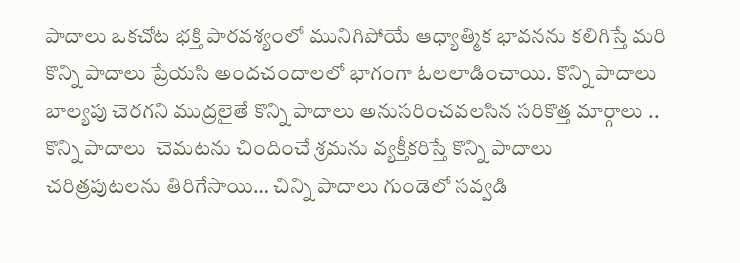పాదాలు ఒకచోట భక్తి పారవశ్యంలో మునిగిపోయే ఆధ్యాత్మిక భావనను కలిగిస్తే మరి కొన్ని పాదాలు ప్రేయసి అందచందాలలో భాగంగా ఓలలాడించాయి. కొన్ని పాదాలు బాల్యపు చెరగని ముద్రలైతే కొన్ని పాదాలు అనుసరించవలసిన సరికొత్త మార్గాలు .. కొన్ని పాదాలు  చెమటను చిందించే శ్రమను వ్యక్తీకరిస్తే కొన్ని పాదాలు చరిత్రపుటలను తిరిగేసాయి… చిన్ని పాదాలు గుండెలో సవ్వడి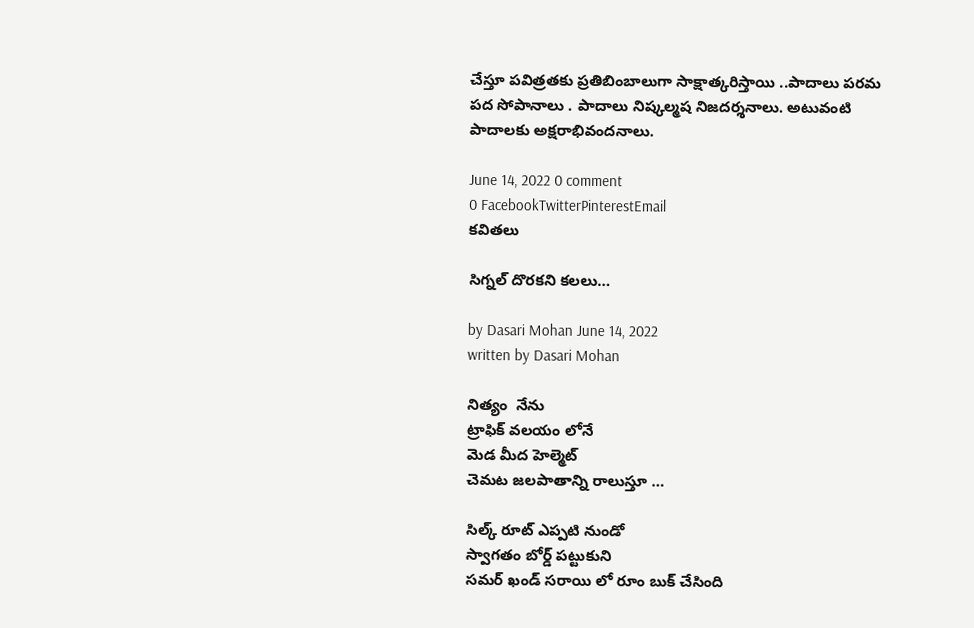చేస్తూ పవిత్రతకు ప్రతిబింబాలుగా సాక్షాత్కరిస్తాయి ..పాదాలు పరమ పద సోపానాలు . పాదాలు నిష్కల్మష నిజదర్శనాలు. అటువంటి పాదాలకు అక్షరాభివందనాలు.

June 14, 2022 0 comment
0 FacebookTwitterPinterestEmail
కవితలు

సిగ్నల్ దొరకని కలలు…

by Dasari Mohan June 14, 2022
written by Dasari Mohan

నిత్యం  నేను
ట్రాఫిక్ వలయం లోనే
మెడ మీద హెల్మెట్
చెమట జలపాతాన్ని రాలుస్తూ …

సిల్క్ రూట్ ఎప్పటి నుండో
స్వాగతం బోర్డ్ పట్టుకుని
సమర్ ఖండ్ సరాయి లో రూం బుక్ చేసింది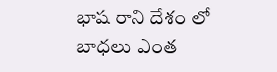భాష రాని దేశం లో
బాధలు ఎంత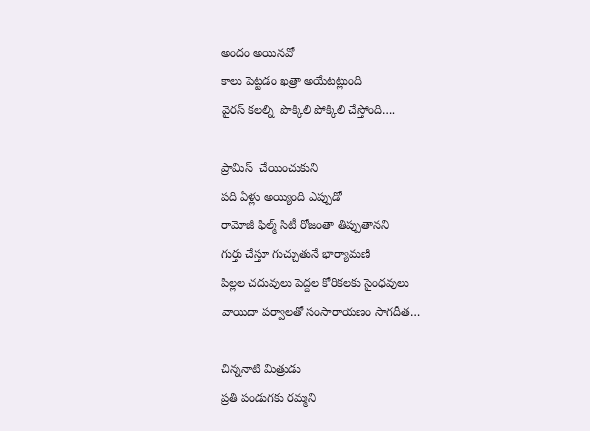అందం అయినవో
కాలు పెట్టడం ఖత్రా అయేటట్లుంది
వైరస్ కలల్ని  పొక్కిలి పోక్కిలి చేస్తోంది….

ప్రామిస్  చేయించుకుని
పది ఏళ్లు అయ్యింది ఎప్పుడో
రామోజీ ఫిల్మ్ సిటీ రోజంతా తిప్పుతానని
గుర్తు చేస్తూ గుచ్చుతునే భార్యామణి
పిల్లల చదువులు పెద్దల కోరికలకు సైంధవులు
వాయిదా పర్వాలతో సంసారాయణం సాగదీత…

చిన్ననాటి మిత్రుడు
ప్రతి పండుగకు రమ్మని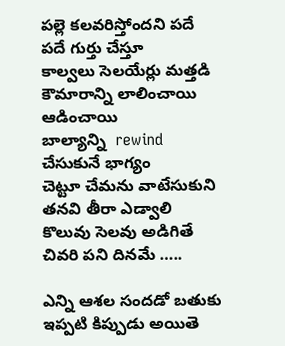పల్లె కలవరిస్తోందని పదే పదే గుర్తు చేస్తూ
కాల్వలు సెలయేర్లు మత్తడి
కౌమారాన్ని లాలించాయి ఆడించాయి
బాల్యాన్ని  rewind  చేసుకునే భాగ్యం
చెట్టూ చేమను వాటేసుకుని తనవి తీరా ఎడ్వాలి
కొలువు సెలవు అడిగితే చివరి పని దినమే …..

ఎన్ని ఆశల సందడో బతుకు
ఇప్పటి కిప్పుడు అయితె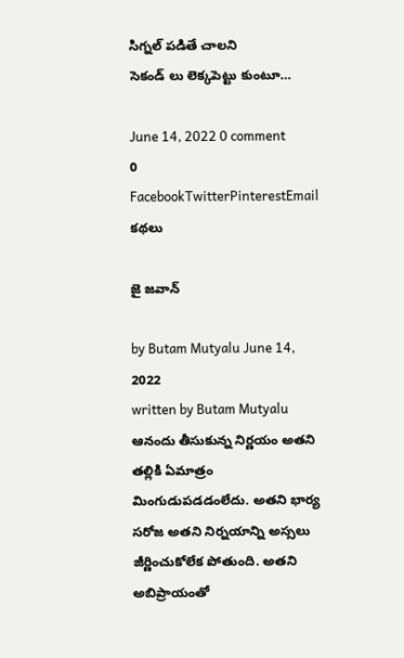సిగ్నల్ పడితే చాలని
సెకండ్ లు లెక్కపెట్టు కుంటూ…

June 14, 2022 0 comment
0 FacebookTwitterPinterestEmail
కథలు

జై జవాన్

by Butam Mutyalu June 14, 2022
written by Butam Mutyalu
ఆనందు తీసుకున్న నిర్ణయం అతని తల్లికి ఏమాత్రం మింగుడుపడడంలేదు. అతని భార్య సరోజ అతని నిర్నయాన్ని అస్సలు జీర్ణించుకోలేక పోతుంది. అతని అబిప్రాయంతో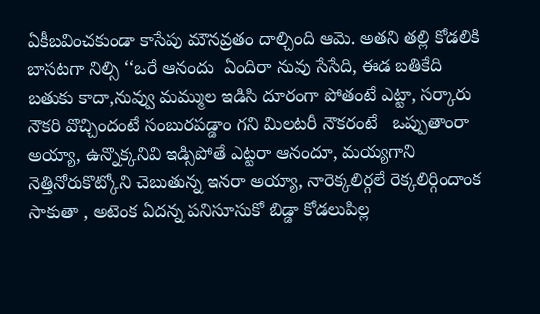ఏకీబవించకుండా కాసేపు మౌనవ్రతం దాల్చింది ఆమె. అతని తల్లి కోడలికి బాసటగా నిల్సి ‘‘ఒరే ఆనందు  ఏందిరా నువు సేసేది, ఈడ బతికేది బతుకు కాదా,నువ్వు మమ్ముల ఇడిసి దూరంగా పోతంటే ఎట్టా, సర్కారు నౌకరి వొచ్చిందంటే సంబురపడ్డాం గని మిలటరీ నౌకరంటే   ఒప్పుతాంరా అయ్యా, ఉన్నొక్కనివి ఇడ్సిపోతే ఎట్టరా ఆనందూ, మయ్యగాని నెత్తినోరుకొట్కోని చెబుతున్న ఇనరా అయ్యా, నారెక్కలిర్గలే రెక్కలిర్గిందాంక సాకుతా , అటెంక ఏదన్న పనిసూసుకో బిడ్డా కోడలుపిల్ల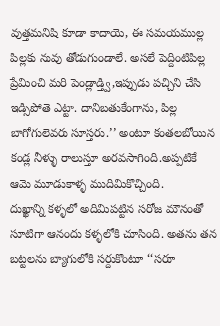వుత్తమనిషి కూడా కాదాయె, ఈ సమయముల్ల పిల్లకు నువు తోడుగుండాలే. అసలే పెద్దింటిపిల్ల ప్రేమించి మరి పెండ్లాడ్త్వి,ఇప్పుడు పచ్చిని చేసి ఇడ్సిపోతె ఎట్టా. దానిబతుకేంగాను, పిల్ల బాగోగులెవరు సూస్తరు.’’ అంటూ కంతలబోయిన కండ్ల నీళ్ళు రాలుస్తూ అరవసాగింది.అప్పటికే ఆమె మూడుకాళ్ళ ముదిమికొచ్చింది.
దుఖ్ఖాన్ని కళ్ళలో అదిమిపట్టిన సరోజ మౌనంతో సూటిగా ఆనందు కళ్ళలోకి చూసింది. అతను తన బట్టలను బ్యాగులోకి సర్దుకొంటూ ‘‘సరూ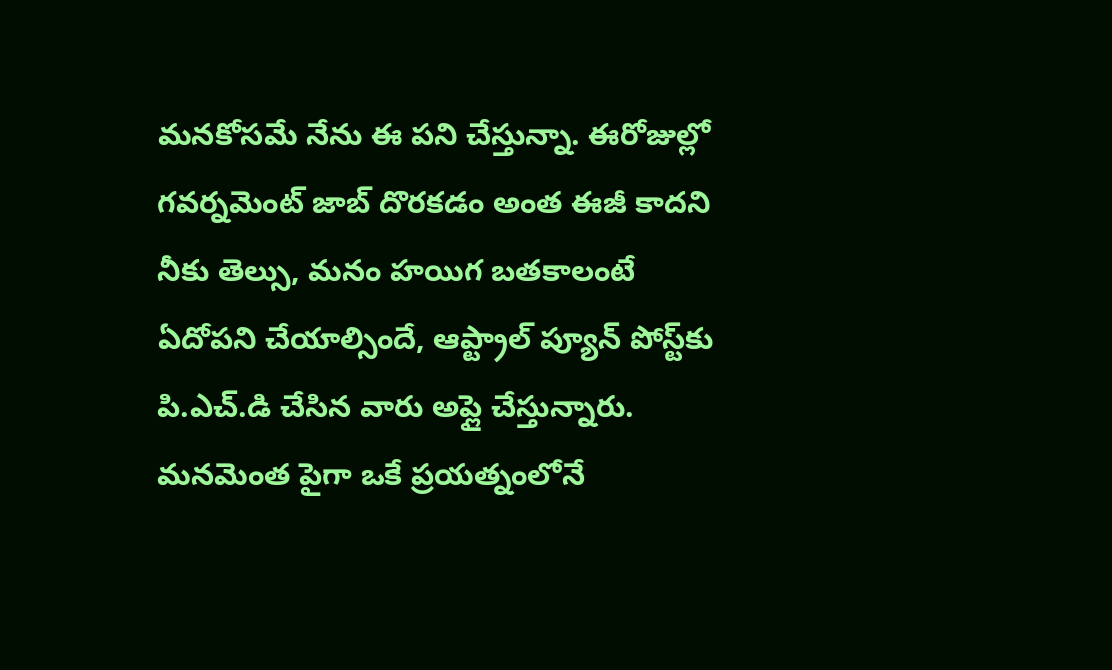మనకోసమే నేను ఈ పని చేస్తున్నా. ఈరోజుల్లో గవర్నమెంట్‌ జాబ్‌ దొరకడం అంత ఈజీ కాదని నీకు తెల్సు, మనం హయిగ బతకాలంటే ఏదోపని చేయాల్సిందే, ఆప్ట్రాల్‌ ప్యూన్‌ పోస్ట్‌కు పి.ఎచ్‌.డి చేసిన వారు అప్లై చేస్తున్నారు. మనమెంత పైగా ఒకే ప్రయత్నంలోనే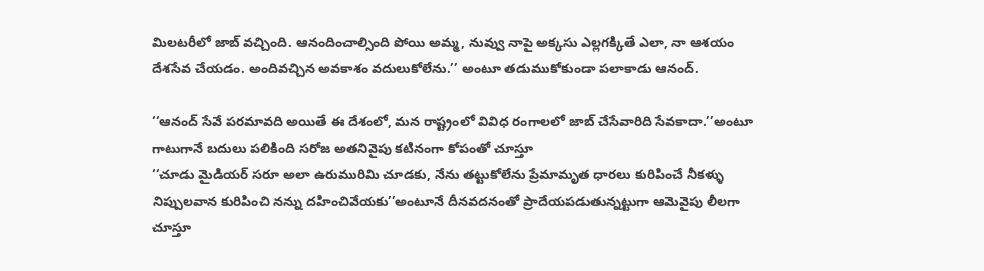మిలటరీలో జాబ్‌ వచ్చింది. ఆనందించాల్సింది పోయి అమ్మ, నువ్వు నాపై అక్కసు ఎల్లగక్కితే ఎలా, నా ఆశయం దేశసేవ చేయడం. అందివచ్చిన అవకాశం వదులుకోలేను.’’ అంటూ తడుముకోకుండా పలాకాడు ఆనంద్‌.

‘‘ఆనంద్‌ సేవే పరమావది అయితే ఈ దేశంలో, మన రాష్ట్రంలో వివిధ రంగాలలో జాబ్‌ చేసేవారిది సేవకాదా.’’అంటూ గాటుగానే బదులు పలికింది సరోజ అతనివైపు కటినంగా కోపంతో చూస్తూ
‘‘చూడు మైడియర్‌ సరూ అలా ఉరుమురిమి చూడకు, నేను తట్టుకోలేను ప్రేమామృత ధారలు కురిపించే నీకళ్ళు నిప్పులవాన కురిపించి నన్ను దహించివేయకు’’అంటూనే దీనవదనంతో ప్రాదేయపడుతున్నట్టుగా ఆమెవైపు లీలగా చూస్తూ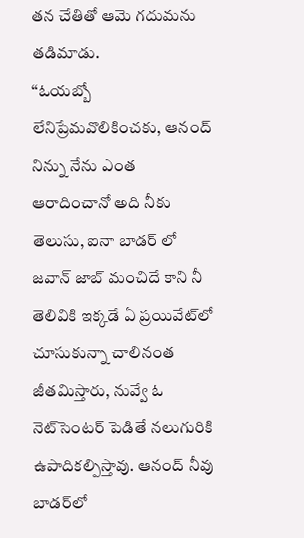తన చేతితో ఆమె గదుమను తడిమాడు.
‘‘ఓయబ్బో లేనిప్రేమవొలికించకు, ఆనంద్‌ నిన్ను నేను ఎంత ఆరాదించానో అది నీకు తెలుసు, ఐనా బాడర్‌ లో జవాన్‌ జాబ్‌ మంచిదే కాని నీ తెలివికి ఇక్కడే ఏ ప్రయివేట్‌లో చూసుకున్నా చాలినంత జీతమిస్తారు, నువ్వే ఓ నెట్‌సెంటర్‌ పెడితే నలుగురికి ఉపాదికల్పిస్తావు. ఆనంద్‌ నీవు బాడర్‌లో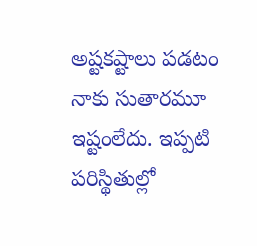అష్టకష్టాలు పడటం నాకు సుతారమూ ఇష్టంలేదు. ఇప్పటి పరిస్థితుల్లో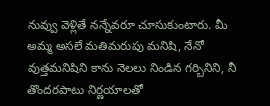నువ్వు వెళ్లితే నన్నేవరూ చూసుకుంటారు. మీ అమ్మ అసలే మతిమరుపు మనిషి, నేనో వుత్తమనిషిని కాను నెలలు నిండిన గర్బినిని, నీ తొందరపాటు నిర్ణయాలతో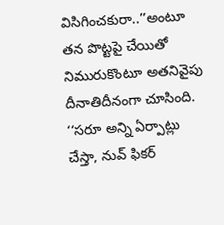విసిగించకురా..’’అంటూ తన పొట్టపై చేయితో నిమురుకొంటూ అతనివైపు దీనాతిదీనంగా చూసింది.
‘‘సరూ అన్ని ఏర్పాట్లు చేస్తా, నువ్‌ ఫికర్‌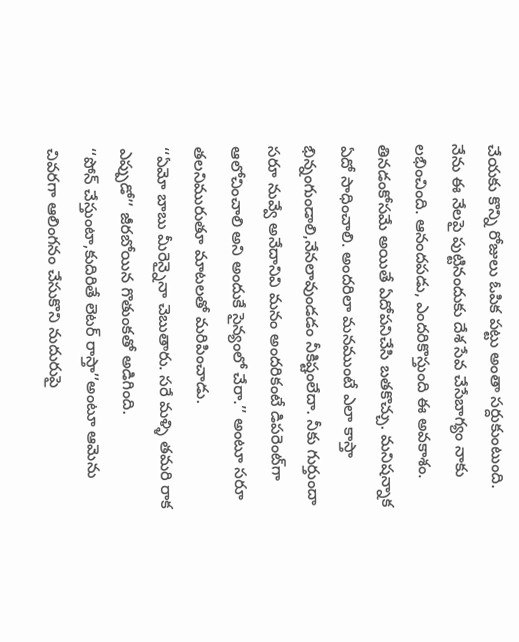చేయకు కొన్ని రోజులు ఓపిక పట్టు అంతా సర్దుకుంటుంది. నేను ఈ నేలపై పుట్టినందుకు దేశ సేవ చేసేబాగ్యం నాకు లభించింది. ఆనందపడు, ఎందరికొస్తుంది ఈ అవకాశం. తినడంకోసమే అయితే ఏదోపనిచేసి బతకొచ్చు. మనిషన్నాక ఏదో సాధించాలి. అందరిలా మనముంటే ఎలా కాస్తా భిన్నంగుండాలి,నేనలావుండడం నీకిష్టంలేదా. నీకు గుర్తుందా సరూ నువ్వే అనేదానివి మనం అందరికంటే డిపరెంట్‌గా ఆలోచించాలి అని అందుకే సైన్యంలో చేరా.’’ అంటూ సరూ తలనిమురుతూ మాటలతో మరిపించాడు.
‘‘ఏమో బాబు మీరెన్నైనా చెబుతారు. సరే మళ్ళి తమరి రాక ఎప్పుడో’’ జీరబోయిన గొతుంకతో అడిగింది.
‘‘పోన్‌ చేస్తుంటా,కుదిరితే లెటర్‌ రాస్తా’’అంటూ ఆమెను చివరగా ఆలింగనం చేసుకొని నుదురుపై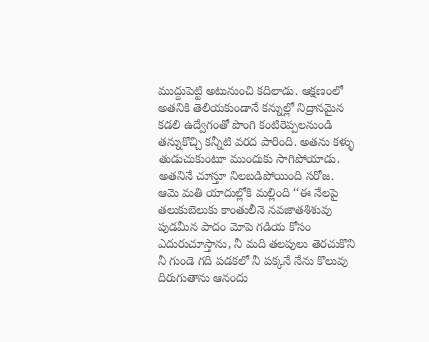ముద్దుపెట్టి అటునుంచి కదిలాడు. ఆక్షణంలో అతనికి తెలియకుండానే కన్నుల్లో నిద్రానమైన కడలి ఉద్వేగంతో పొంగి కంటిరెప్పలనుండి తన్నుకొచ్చి కన్నీటి వరద పారింది. అతను కళ్ళు తుడుచుకుంటూ ముందుకు సాగిపోయాడు. అతనినే చూస్తూ నిలబడిపోయింది సరోజ.
ఆమె మతి యాదుల్లోకి మల్లింది ‘‘ఈ నేలపై తలుకుబెలుకు కాంతులీనె నవజాతశిశువు పుడమీన పాదం మోపె గడియ కోసం ఎదురుచూస్తాను, నీ మది తలపులు తెరచుకొని నీ గుండె గది పడకలో నీ పక్కనే నేను కొలువు దిరుగుతాను ఆనందు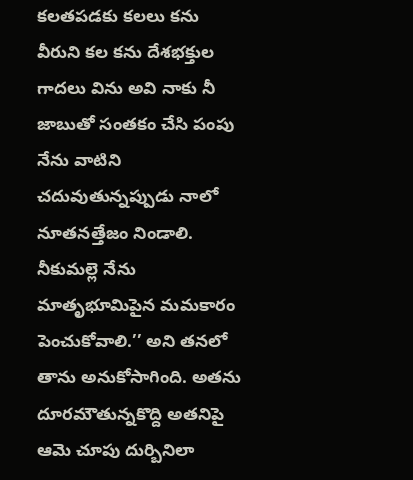కలతపడకు కలలు కను వీరుని కల కను దేశభక్తుల గాదలు విను అవి నాకు నీ జాబుతో సంతకం చేసి పంపు నేను వాటిని చదువుతున్నప్పుడు నాలో నూతనత్తేజం నిండాలి. నీకుమల్లె నేను మాతృభూమిపైన మమకారం పెంచుకోవాలి.’’ అని తనలో తాను అనుకోసాగింది. అతను దూరమౌతున్నకొద్ది అతనిపై ఆమె చూపు దుర్బినిలా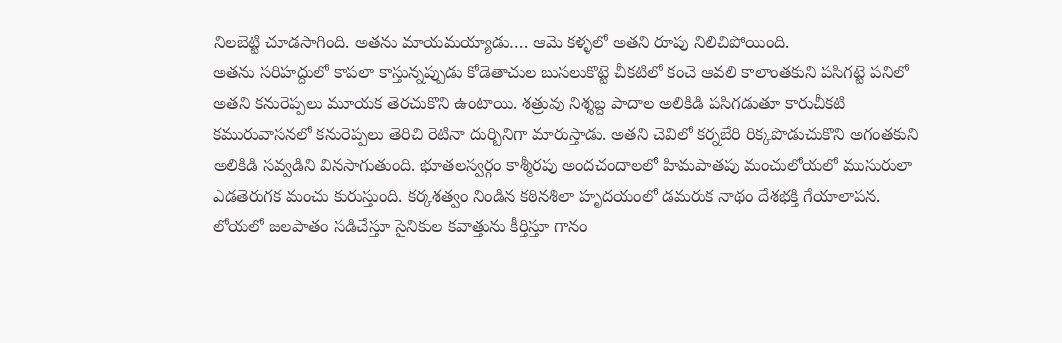నిలబెట్టి చూడసాగింది. అతను మాయమయ్యాడు…. ఆమె కళ్ళలో అతని రూపు నిలిచిపోయింది.
అతను సరిహద్దులో కాపలా కాస్తున్నప్పుడు కోడెతాచుల బుసలుకొట్టె చీకటిలో కంచె ఆవలి కాలాంతకుని పసిగట్టె పనిలో అతని కనురెప్పలు మూయక తెరచుకొని ఉంటాయి. శత్రువు నిశ్శబ్ద పాదాల అలికిడి పసిగడుతూ కారుచీకటి కమురువాసనలో కనురెప్పలు తెరిచి రెటినా దుర్బినిగా మారుస్తాడు. అతని చెవిలో కర్నబేరి రిక్కపొడుచుకొని అగంతకుని అలికిడి సవ్వడిని వినసాగుతుంది. భూతలస్వర్గం కాశ్మీరపు అందచందాలలో హిమపాతపు మంచులోయలో ముసురులా ఎడతెరుగక మంచు కురుస్తుంది. కర్కశత్వం నిండిన కఠినశిలా హృదయంలో డమరుక నాథం దేశభక్తి గేయాలాపన. లోయలో జలపాతం సడిచేస్తూ సైనికుల కవాత్తును కీర్తిస్తూ గానం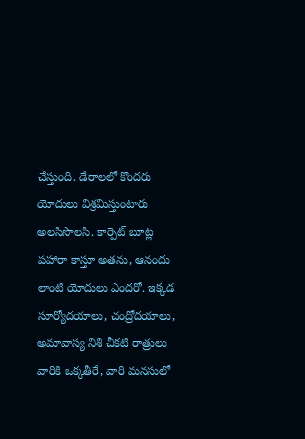చేస్తుంది. డేరాలలో కొందరు యోదులు విశ్రమిస్తుంటారు అలసిసొలసి. కార్పెట్‌ బూట్ల పహారా కాస్తూ అతను, ఆనందు లాంటి యోదులు ఎందరో. ఇక్కడ సూర్యోదయాలు, చంద్రోదయాలు, అమావాస్య నిశి చీకటి రాత్రులు వారికి ఒక్కతీరే, వారి మనసులో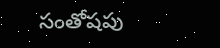సంతోషపు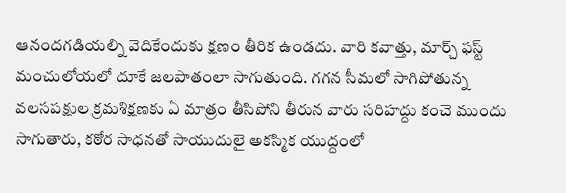ఆనందగడియల్ని వెదికేందుకు క్షణం తీరిక ఉండదు. వారి కవాత్తు, మార్చ్‌ ఫస్ట్‌ మంచులోయలో దూకే జలపాతంలా సాగుతుంది. గగన సీమలో సాగిపోతున్న వలసపక్షుల క్రమశిక్షణకు ఏ మాత్రం తీసిపోని తీరున వారు సరిహద్దు కంచె ముందు సాగుతారు, కఠోర సాధనతో సాయుదులై అకస్మిక యుద్దంలో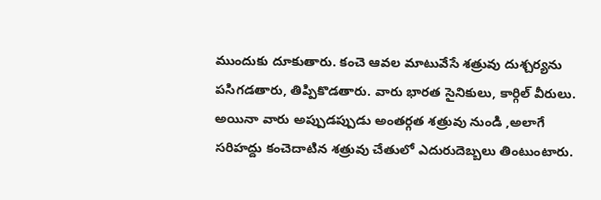ముందుకు దూకుతారు. కంచె ఆవల మాటువేసే శత్రువు దుశ్చర్యను పసిగడతారు, తిప్పికొడతారు. వారు భారత సైనికులు, కార్గిల్‌ వీరులు. అయినా వారు అప్పుడప్పుడు అంతర్గత శత్రువు నుండి ,అలాగే సరిహద్దు కంచెదాటిన శత్రువు చేతులో ఎదురుదెబ్బలు తింటుంటారు.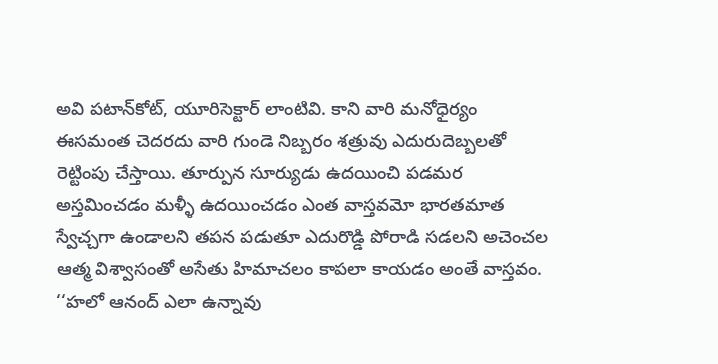అవి పటాన్‌కోట్‌, యూరిసెక్టార్‌ లాంటివి. కాని వారి మనోధైర్యం ఈసమంత చెదరదు వారి గుండె నిబ్బరం శత్రువు ఎదురుదెబ్బలతో రెట్టింపు చేస్తాయి. తూర్పున సూర్యుడు ఉదయించి పడమర అస్తమించడం మళ్ళీ ఉదయించడం ఎంత వాస్తవమో భారతమాత స్వేచ్చగా ఉండాలని తపన పడుతూ ఎదురొడ్డి పోరాడి సడలని అచెంచల ఆత్మ విశ్వాసంతో అసేతు హిమాచలం కాపలా కాయడం అంతే వాస్తవం.
‘‘హలో ఆనంద్‌ ఎలా ఉన్నావు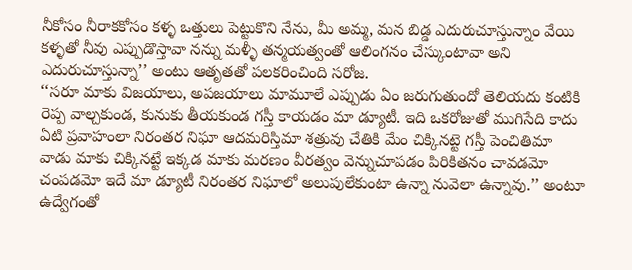నీకోసం నీరాకకోసం కళ్ళ ఒత్తులు పెట్టుకొని నేను, మీ అమ్మ, మన బిడ్డ ఎదురుచూస్తున్నాం వేయి కళ్ళతో నీవు ఎప్పుడొస్తావా నన్ను మళ్ళీ తన్మయత్వంతో ఆలింగనం చేస్కుంటావా అని ఎదురుచూస్తున్నా’’ అంటు ఆతృతతో పలకరించింది సరోజ.
‘‘సరూ మాకు విజయాలు, అపజయాలు మామూలే ఎప్పుడు ఏం జరుగుతుందో తెలియదు కంటికి రెప్ప వాల్చకుండ, కునుకు తీయకుండ గస్తీ కాయడం మా డ్యూటీ. ఇది ఒకరోజుతో ముగిసేది కాదు ఏటి ప్రవాహంలా నిరంతర నిఘా ఆదమరిస్తిమా శత్రువు చేతికి మేం చిక్కినట్టె గస్తీ పెంచితిమా వాడు మాకు చిక్కినట్టే ఇక్కడ మాకు మరణం వీరత్వం వెన్నుచూపడం పిరికితనం చావడమో చంపడమో ఇదే మా డ్యూటీ నిరంతర నిఘాలో అలుపులేకుంటా ఉన్నా నువెలా ఉన్నావు.’’ అంటూ ఉద్వేగంతో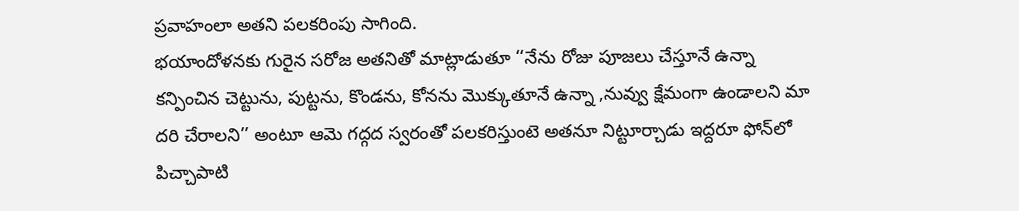ప్రవాహంలా అతని పలకరింపు సాగింది.
భయాందోళనకు గురైన సరోజ అతనితో మాట్లాడుతూ ‘‘నేను రోజు పూజలు చేస్తూనే ఉన్నా కన్పించిన చెట్టును, పుట్టను, కొండను, కోనను మొక్కుతూనే ఉన్నా ,నువ్వు క్షేమంగా ఉండాలని మా దరి చేరాలని’’ అంటూ ఆమె గద్గద స్వరంతో పలకరిస్తుంటె అతనూ నిట్టూర్చాడు ఇద్దరూ ఫోన్‌లో పిచ్చాపాటి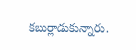కబుర్లాడుకున్నారు.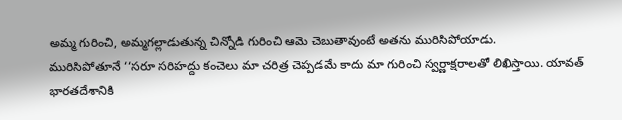అమ్మ గురించి, అమ్మగల్లాడుతున్న చిన్నోడి గురించి ఆమె చెబుతావుంటే అతను మురిసిపోయాడు.
మురిసిపోతూనే ‘‘సరూ సరిహద్దు కంచెలు మా చరిత్ర చెప్పడమే కాదు మా గురించి స్వర్ణాక్షరాలతో లిఖిస్తాయి. యావత్‌ భారతదేశానికి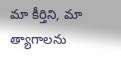మా కీర్తిని, మా త్యాగాలను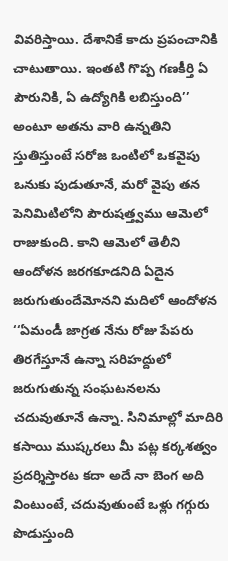వివరిస్తాయి. దేశానికే కాదు ప్రపంచానికి చాటుతాయి. ఇంతటి గొప్ప గణకీర్తి ఏ పౌరునికి, ఏ ఉద్యోగికి లబిస్తుంది’’ అంటూ అతను వారి ఉన్నతిని స్తుతిస్తుంటే సరోజ ఒంటిలో ఒకవైపు ఒనుకు పుడుతూనే, మరో వైపు తన పెనిమిటిలోని పౌరుషత్త్వము ఆమెలో రాజుకుంది. కాని ఆమెలో తెలీని ఆందోళన జరగకూడనిది ఏదైన జరుగుతుందేమోనని మదిలో ఆందోళన ‘‘ఏమండీ జాగ్రత నేను రోజు పేపరు తిరగేస్తూనే ఉన్నా సరిహద్దులో జరుగుతున్న సంఘటనలను చదువుతూనే ఉన్నా. సినిమాల్లో మాదిరి కసాయి ముష్కరలు మీ పట్ల కర్కశత్వం ప్రదర్శిస్తారట కదా అదే నా బెంగ అది వింటుంటే, చదువుతుంటే ఒళ్లు గగ్గురు పొడుస్తుంది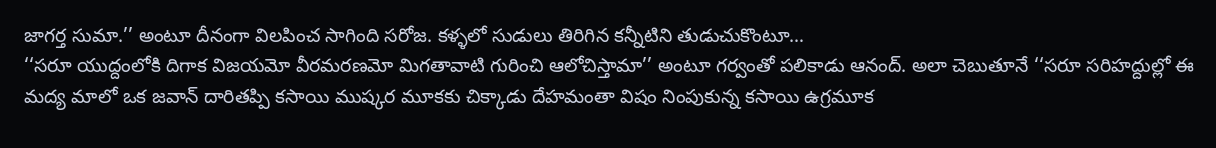జాగర్త సుమా.’’ అంటూ దీనంగా విలపించ సాగింది సరోజ. కళ్ళలో సుడులు తిరిగిన కన్నీటిని తుడుచుకొంటూ…
‘‘సరూ యుద్దంలోకి దిగాక విజయమో వీరమరణమో మిగతావాటి గురించి ఆలోచిస్తామా’’ అంటూ గర్వంతో పలికాడు ఆనంద్‌. అలా చెబుతూనే ‘‘సరూ సరిహద్దుల్లో ఈ మద్య మాలో ఒక జవాన్‌ దారితప్పి కసాయి ముష్కర మూకకు చిక్కాడు దేహమంతా విషం నింపుకున్న కసాయి ఉగ్రమూక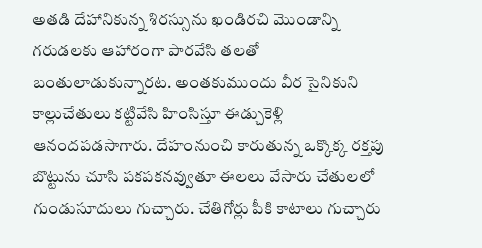అతడి దేహానికున్న శిరస్సును ఖండిరచి మొండాన్ని గరుడలకు ఆహారంగా పారవేసి తలతో బంతులాడుకున్నారట. అంతకుముందు వీర సైనికుని కాల్లుచేతులు కట్టివేసి హింసిస్తూ ఈడ్చుకెళ్లి ఆనందపడసాగారు. దేహంనుంచి కారుతున్న ఒక్కొక్క రక్తపు బొట్టును చూసి పకపకనవ్వుతూ ఈలలు వేసారు చేతులలో గుండుసూదులు గుచ్చారు. చేతిగోర్లు పీకి కాటాలు గుచ్చారు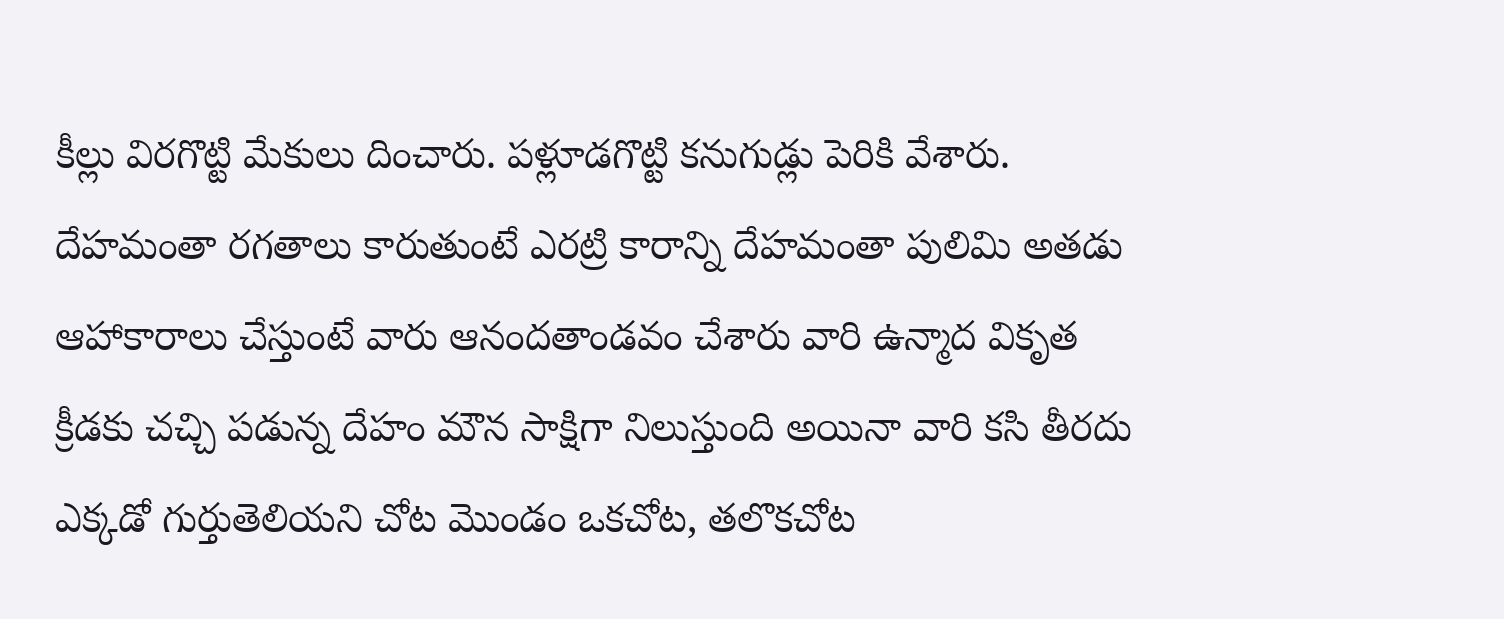కీల్లు విరగొట్టి మేకులు దించారు. పళ్లూడగొట్టి కనుగుడ్లు పెరికి వేశారు. దేహమంతా రగతాలు కారుతుంటే ఎరట్రి కారాన్ని దేహమంతా పులిమి అతడు ఆహాకారాలు చేస్తుంటే వారు ఆనందతాండవం చేశారు వారి ఉన్మాద వికృత క్రీడకు చచ్చి పడున్న దేహం మౌన సాక్షిగా నిలుస్తుంది అయినా వారి కసి తీరదు ఎక్కడో గుర్తుతెలియని చోట మొండం ఒకచోట, తలొకచోట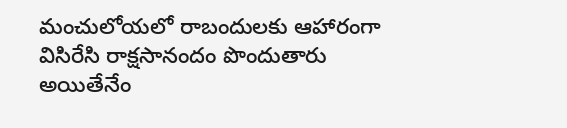మంచులోయలో రాబందులకు ఆహారంగా విసిరేసి రాక్షసానందం పొందుతారు అయితేనేం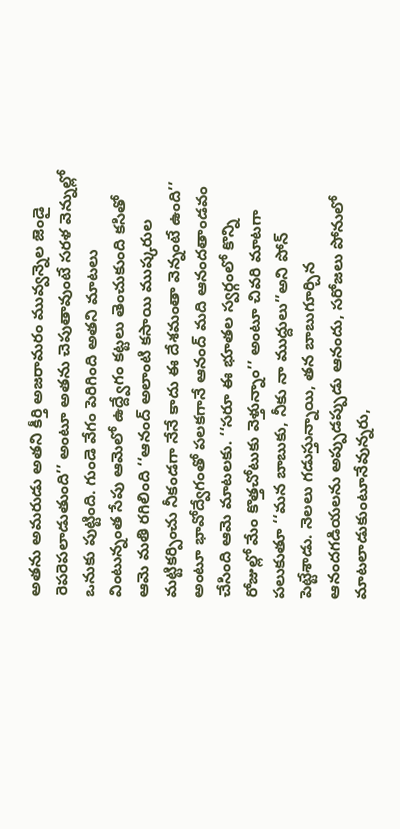అతను అమరుడు అతని కీర్తి అజరామరం మువ్వన్నెల జెండై రెపరెపలాడుతుంది’’ అంటూ అతను చెపుతావుంటే సరళ వెన్నుల్లో ఒనుకు పుట్టింది. గుండె వేగం పెరిగింది అతని మాటలు వింటున్నంత సేపు ఆమెలో ఉద్ద్వేగం కట్టలు తెంచుకుంది కసితో ఆమె మతి రగిలింది ‘‘ఆనంద్‌ అలాంటి కసాయి ముష్కరుల మట్టికర్పించు నీకండగా నేనే కాదు ఈ దేశమంతా వెన్నంటే ఉంది’’ అంటూ భావోద్వేగంతో పలకగానే ఆనంద్‌ మది ఆనందతాండవం చేసింది ఆమె మాటలకు. ‘‘సరూ ఈ భూతల స్వర్గంలో కొన్ని రోజుల్లో మేం కొత్తచోటుకు వెళ్తున్నాం’’ అంటూ చివరి మాటగా పలుకుతూ ‘‘మన బాబుకు, నీకు నా ముద్దులు’’అని పోన్‌ పెట్టేశాడు. నెలలు గడుస్తున్నాయి, తన బాబుగూర్చిన ఆనందగడియలను అప్పుడప్పుడు ఆనందు, సరోజలు పోనులో మాటలాడుకుంటూనేవున్నరు,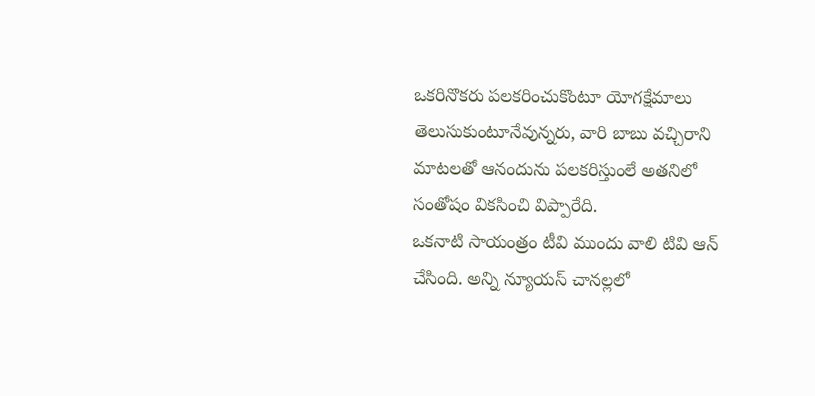ఒకరినొకరు పలకరించుకొంటూ యోగక్షేమాలు తెలుసుకుంటూనేవున్నరు, వారి బాబు వచ్చిరాని మాటలతో ఆనందును పలకరిస్తుంలే అతనిలో సంతోషం వికసించి విప్పారేది.
ఒకనాటి సాయంత్రం టీవి ముందు వాలి టివి ఆన్‌ చేసింది. అన్ని న్యూయస్‌ చానల్లలో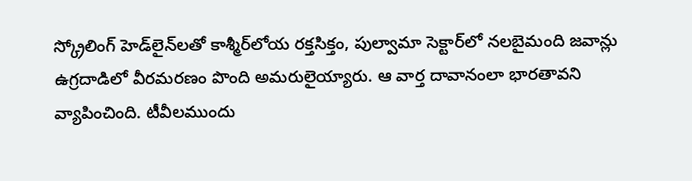స్క్రోలింగ్‌ హెడ్‌లైన్‌లతో కాశ్మీర్‌లోయ రక్తసిక్తం, పుల్వామా సెక్టార్‌లో నలబైమంది జవాన్లు ఉగ్రదాడిలో వీరమరణం పొంది అమరులైయ్యారు. ఆ వార్త దావానంలా భారతావని వ్యాపించింది. టీవీలముందు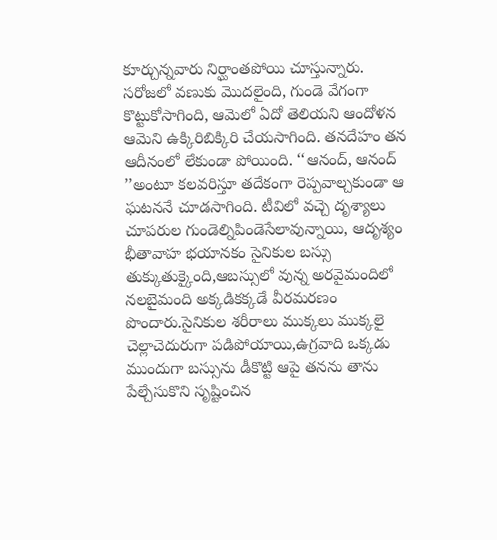కూర్చున్నవారు నిర్ఘాంతపోయి చూస్తున్నారు. సరోజలో వణుకు మొదలైంది, గుండె వేగంగా కొట్టుకోసాగింది, ఆమెలో ఏదో తెలియని ఆందోళన ఆమెని ఉక్కిరిబిక్కిరి చేయసాగింది. తనదేహం తన ఆదీనంలో లేకుండా పోయింది. ‘‘ఆనంద్‌, ఆనంద్‌ ’’అంటూ కలవరిస్తూ తదేకంగా రెప్పవాల్చకుండా ఆ ఘటననే చూడసాగింది. టీవిలో వచ్చె దృశ్యాలు చూపరుల గుండెల్నిపిండెసేలావున్నాయి, ఆదృశ్యం భీతావాహ భయానకం సైనికుల బస్సు తుక్కుతుక్కైంది,ఆబస్సులో వున్న అరవైమందిలో నలబైమంది అక్కడికక్కడే వీరమరణం పొందారు.సైనికుల శరీరాలు ముక్కలు ముక్కలై చెల్లాచెదురుగా పడిపోయాయి,ఉగ్రవాది ఒక్కడు ముందుగా బస్సును డీకొట్టి ఆపై తనను తాను పేల్చేసుకొని సృష్టించిన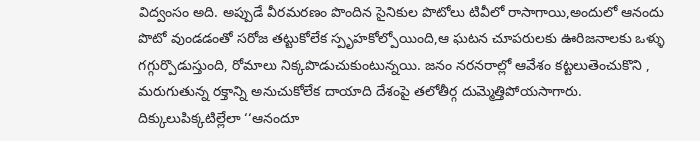విద్వంసం అది. అప్పుడే వీరమరణం పొందిన సైనికుల పొటోలు టివీలో రాసాగాయి,అందులో ఆనందు పొటో వుండడంతో సరోజ తట్టుకోలేక స్పృహకోల్పోయింది,ఆ ఘటన చూపరులకు ఊరిజనాలకు ఒళ్ళు గగ్గుర్పొడుస్తుంది, రోమాలు నిక్కపొడుచుకుంటున్నయి. జనం నరనరాల్లో ఆవేశం కట్టలుతెంచుకొని , మరుగుతున్న రక్తాన్ని అనుచుకోలేక దాయాది దేశంపై తలోతీర్గ దుమ్మెత్తిపోయసాగారు. దిక్కులుపిక్కటిల్లేలా ‘‘ఆనందూ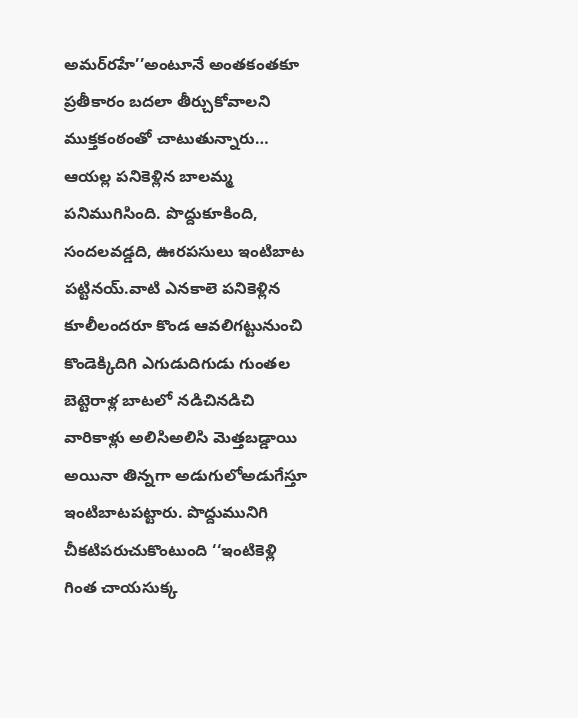అమర్‌రహే’’అంటూనే అంతకంతకూ ప్రతీకారం బదలా తీర్చుకోవాలని ముక్తకంఠంతో చాటుతున్నారు…
ఆయల్ల పనికెళ్లిన బాలమ్మ పనిముగిసింది. పొద్దుకూకింది, సందలవడ్డది, ఊరపసులు ఇంటిబాట పట్టినయ్‌.వాటి ఎనకాలె పనికెళ్లిన కూలీలందరూ కొండ ఆవలిగట్టునుంచి కొండెక్కిదిగి ఎగుడుదిగుడు గుంతల బెట్టెరాళ్ల బాటలో నడిచినడిచి వారికాళ్లు అలిసిఅలిసి మెత్తబడ్డాయి అయినా తిన్నగా అడుగులోఅడుగేస్తూ ఇంటిబాటపట్టారు. పొద్దుమునిగి చీకటిపరుచుకొంటుంది ‘‘ఇంటికెళ్లి గింత చాయసుక్క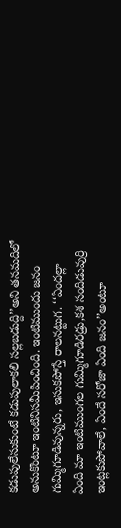కడుపులేసుకుంటే కడుపులాకలి సల్లబడుద్ది’’అని తనమదిలో అనుకొంటూ ఇంటినిసమీపించింది. ఇంటిముందు జనం గుమ్మిగూడివున్నరు, ఇసుకపోస్తే రాలనట్టుగ. ‘‘ఏందల్లా ఏంది మా ఇంటిముంగల గుమ్మిగూడిరడ్రు,కశ సందిడువుర్రి ఇంట్లకుపోవాలే, ఏందే సరోజా ఏంది జనం’’అంటూ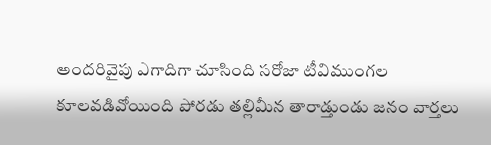అందరివైపు ఎగాదిగా చూసింది సరోజా టీవిముంగల కూలవడివోయింది పోరడు తల్లిమీన తారాడ్తుండు జనం వార్తలు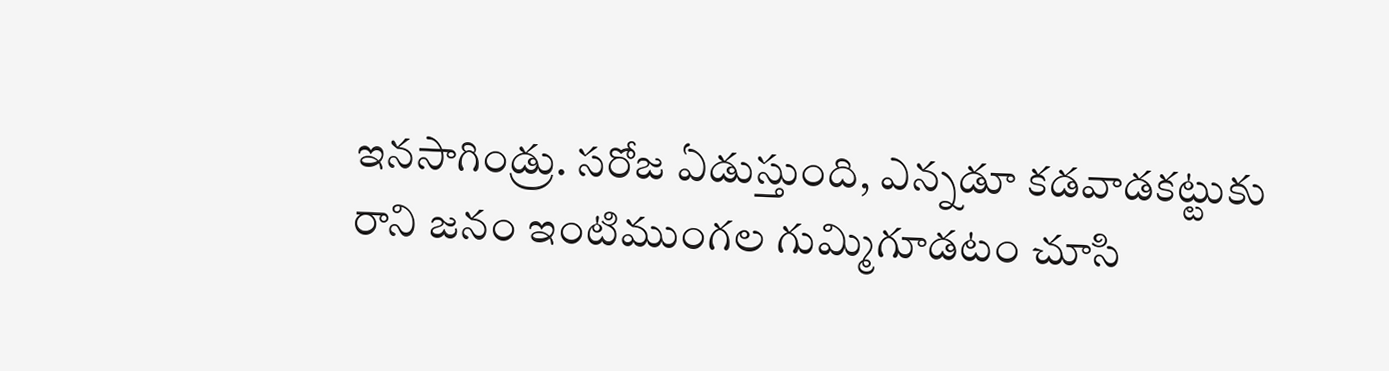ఇనసాగిండ్రు. సరోజ ఏడుస్తుంది, ఎన్నడూ కడవాడకట్టుకు రాని జనం ఇంటిముంగల గుమ్మిగూడటం చూసి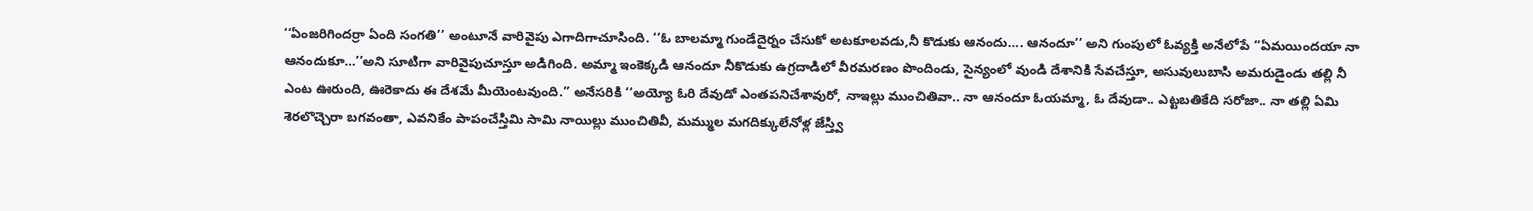‘‘ఏంజరిగిందర్రా ఏంది సంగతి’’ అంటూనే వారివైపు ఎగాదిగాచూసింది. ‘‘ఓ బాలమ్మా గుండేదైర్నం చేసుకో అటకూలవడు,నీ కొడుకు ఆనందు…. ఆనందూ’’ అని గుంపులో ఓవ్యక్తి అనేలోపే ‘‘ఏమయిందయా నా ఆనందుకూ…’’అని సూటిగా వారివైపుచూస్తూ అడిగింది. అమ్మా ఇంకెక్కడి ఆనందూ నీకొడుకు ఉగ్రదాడిలో వీరమరణం పొందిండు, సైన్యంలో వుండి దేశానికి సేవచేస్తూ, అసువులుబాసి అమరుడైండు తల్లి నీ ఎంట ఊరుంది, ఊరెకాదు ఈ దేశమే మీయెంటవుంది.’’ అనేసరికి ‘‘అయ్యో ఓరి దేవుడో ఎంతపనిచేశావురో, నాఇల్లు ముంచితివా.. నా ఆనందూ ఓయమ్మా, ఓ దేవుడా.. ఎట్టబతికేది సరోజా.. నా తల్లి ఏమి శెరలొచ్చెరా బగవంతా, ఎవనికేం పాపంచేస్తిమి సామి నాయిల్లు ముంచితివీ, మమ్ముల మగదిక్కులేనోళ్ల జేస్త్వి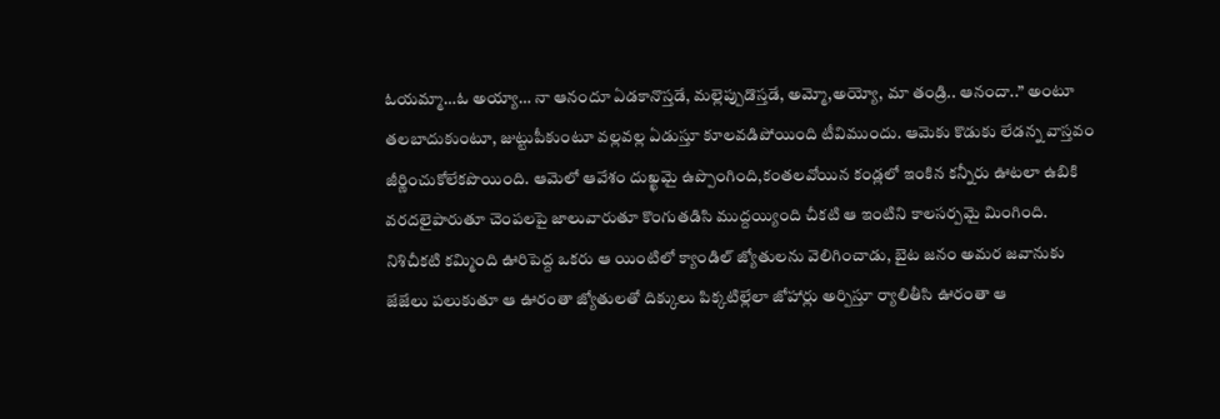ఓయమ్మా…ఓ అయ్యా… నా ఆనందూ ఏడకానొస్తడే, మల్లెప్పుడొస్తడే, అమ్మో,అయ్యో, మా తండ్రి.. ఆనందా..’’ అంటూ తలబాదుకుంటూ, జుట్టుపీకుంటూ వల్లవల్ల ఏడుస్తూ కూలవడిపోయింది టీవిముందు. ఆమెకు కొడుకు లేడన్న వాస్తవం జీర్ణించుకోలేకపొయింది. ఆమెలో ఆవేశం దుఖ్ఖమై ఉప్పొంగింది,కంతలవోయిన కండ్లలో ఇంకిన కన్నీరు ఊటలా ఉబికి వరదలైపారుతూ చెంపలపై జాలువారుతూ కొంగుతడిసి ముద్దయ్యింది చీకటి ఆ ఇంటిని కాలసర్పమై మింగింది. నిశిచీకటి కమ్మింది ఊరిపెద్ద ఒకరు ఆ యింటిలో క్యాండిల్‌ జ్యోతులను వెలిగించాడు, బైట జనం అమర జవానుకు జేజేలు పలుకుతూ ఆ ఊరంతా జ్యోతులతో దిక్కులు పిక్కటిల్లేలా జోహార్లు అర్పిస్తూ ర్యాలితీసి ఊరంతా ఆ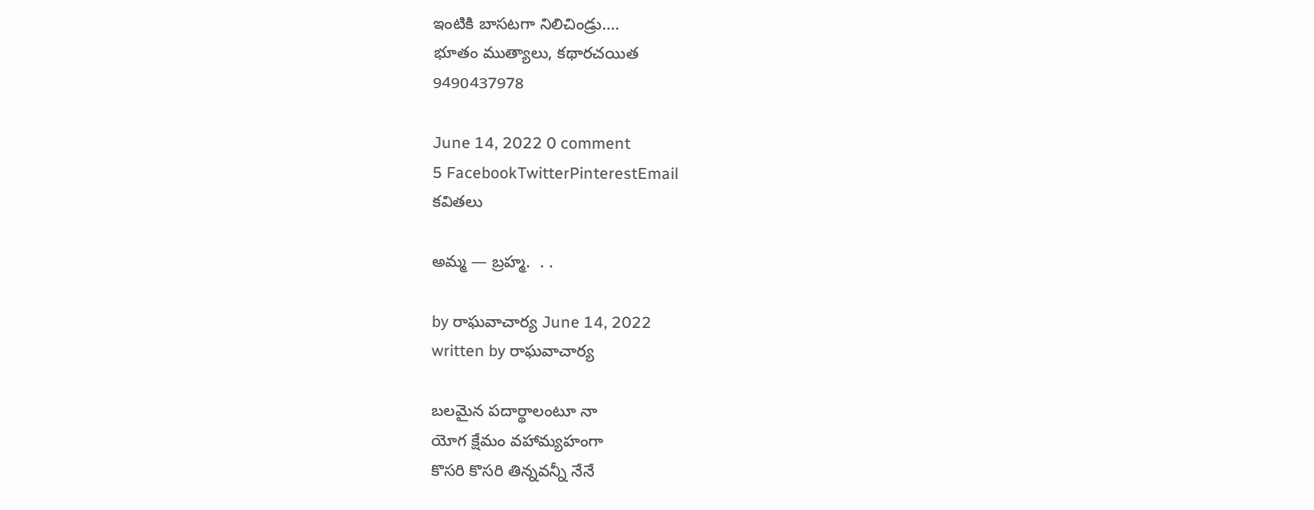ఇంటికి బాసటగా నిలిచిండ్రు….
భూతం ముత్యాలు, కథారచయిత
9490437978

June 14, 2022 0 comment
5 FacebookTwitterPinterestEmail
కవితలు

అమ్మ — బ్రహ్మ.  . .

by రాఘవాచార్య‌ June 14, 2022
written by రాఘవాచార్య‌

బలమైన పదార్థాలంటూ నా
యోగ క్షేమం వహామ్యహంగా
కొసరి కొసరి తిన్నవన్నీ నేనే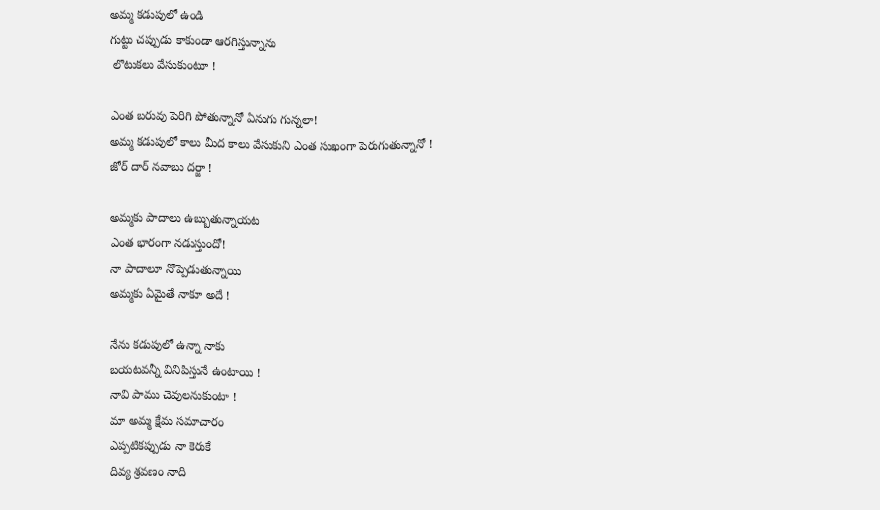అమ్మ కడుపులో ఉండి
గుట్టు చప్పుడు కాకుండా ఆరగిస్తున్నాను
 లొటుకలు వేసుకుంటూ !

ఎంత బరువు పెరిగి పోతున్నానో ఏనుగు గున్నలా!
అమ్మ కడుపులో కాలు మీద కాలు వేసుకుని ఎంత సుఖంగా పెరుగుతున్నానో !
జోర్ దార్ నవాబు దర్జా !

అమ్మకు పాదాలు ఉబ్బుతున్నాయట
ఎంత భారంగా నడుస్తుందో!
నా పాదాలూ నొప్పెడుతున్నాయి
అమ్మకు ఏమైతే నాకూ అదే !

నేను కడుపులో ఉన్నా నాకు
బయటవన్నీ వినిపిస్తునే ఉంటాయి !
నావి పాము చెవులనుకుంటా !
మా అమ్మ క్షేమ సమాచారం
ఎప్పటికప్పుడు నా కెరుకే
దివ్య శ్రవణం నాది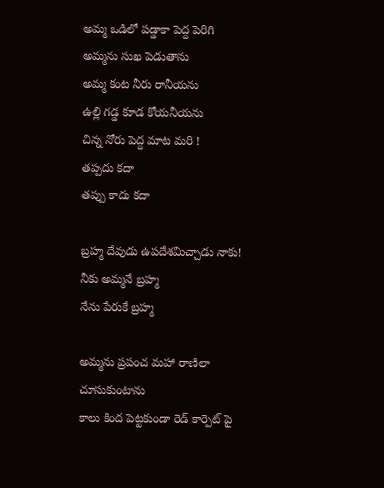అమ్మ ఒడిలో పడ్డాకా పెద్ద పెరిగి
అమ్మను సుఖ పెడుతాను
అమ్మ కంట నీరు రానీయను
ఉల్లి గడ్డ కూడ కోయనీయను
చిన్న నోరు పెద్ద మాట మరి !
తప్పదు కదా
తప్పు కాదు కదా

బ్రహ్మ దేవుడు ఉపదేశమిచ్చాడు నాకు!
నీకు అమ్మనే బ్రహ్మ
నేను పేరుకే బ్రహ్మ

అమ్మను ప్రపంచ మహా రాణిలా చూసుకుంటాను
కాలు కింద పెట్టకుండా రెడ్ కార్పెట్ పై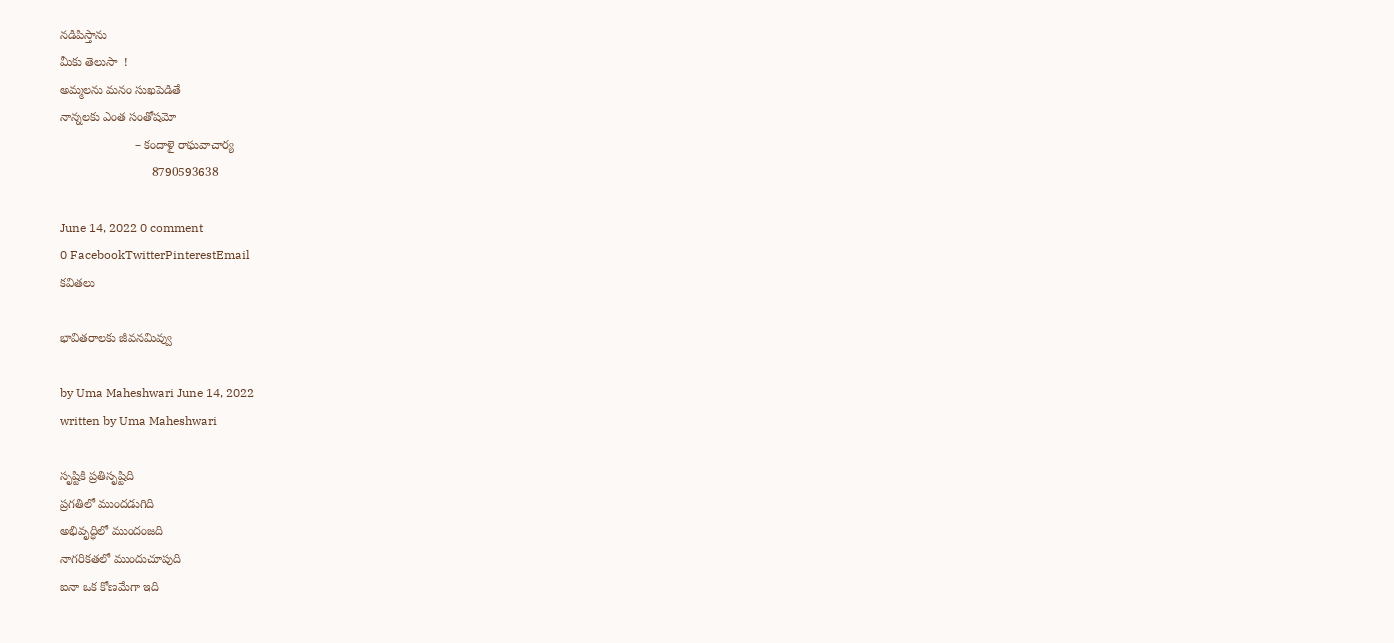నడిపిస్తాను
మీకు తెలుసా  !
అమ్మలను మనం సుఖపెడితే
నాన్నలకు ఎంత సంతోషమో
                      – కందాళై రాఘవాచార్య
                           8790593638

June 14, 2022 0 comment
0 FacebookTwitterPinterestEmail
కవితలు

భావితరాలకు జీవనమివ్వు

by Uma Maheshwari June 14, 2022
written by Uma Maheshwari

సృష్టికి ప్రతిసృష్టిది
ప్రగతిలో ముందడుగిది
అభివృద్ధిలో ముందంజది
నాగరికతలో ముందుచూపుది
ఐనా ఒక కోణమేగా ఇది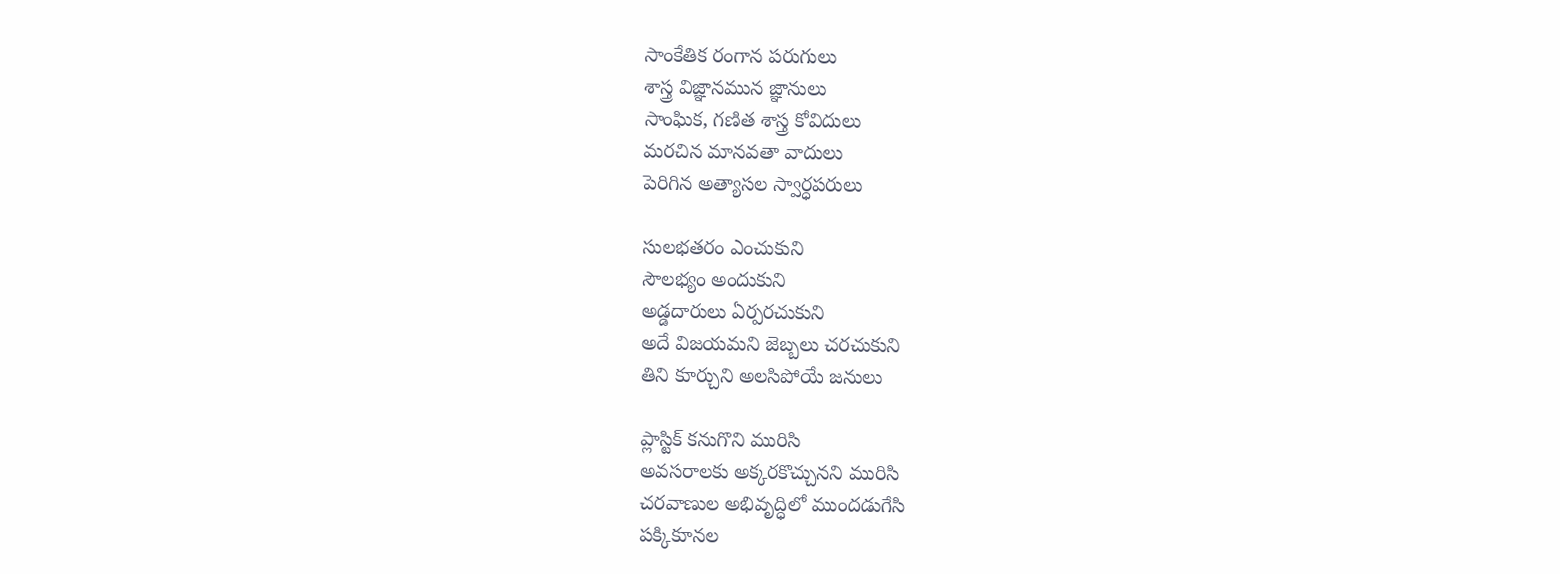సాంకేతిక రంగాన పరుగులు
శాస్త్ర విజ్ఞానమున జ్ఞానులు
సాంఘిక, గణిత శాస్త్ర కోవిదులు
మరచిన మానవతా వాదులు
పెరిగిన అత్యాసల స్వార్ధపరులు

సులభతరం ఎంచుకుని
సౌలభ్యం అందుకుని
అడ్డదారులు ఏర్పరచుకుని
అదే విజయమని జెబ్బలు చరచుకుని
తిని కూర్చుని అలసిపోయే జనులు

ప్లాస్టిక్ కనుగొని మురిసి
అవసరాలకు అక్కరకొచ్చునని మురిసి
చరవాణుల అభివృద్ధిలో ముందడుగేసి
పక్కికూనల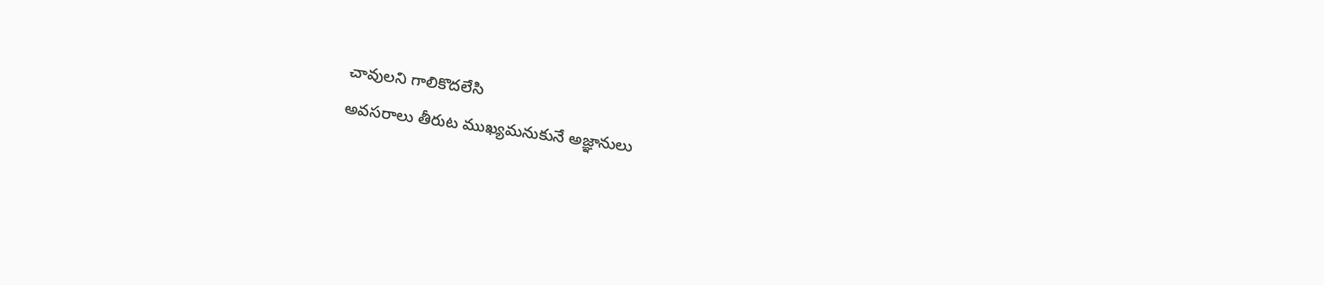చావులని గాలికొదలేసి
అవసరాలు తీరుట ముఖ్యమనుకునే అజ్ఞానులు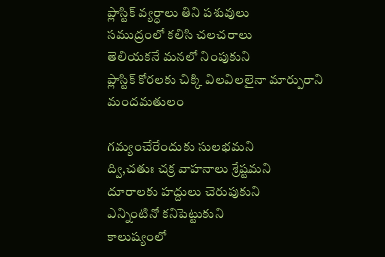ప్లాస్టిక్ వ్యర్ధాలు తిని పశువులు
సముద్రంలో కలిసి చలచరాలు
తెలియకనే మనలో నింపుకుని
ప్లాస్టిక్ కోరలకు చిక్కి విలవిలలైనా మార్పురాని మందమతులం

గమ్యంచేరేందుకు సులభమని
ద్వి,చతుః చక్ర వాహనాలు శ్రేష్టమని
దూరాలకు హద్దులు చెరుపుకుని
ఎన్నింటినో కనిపెట్టుకుని
కాలుష్యంలో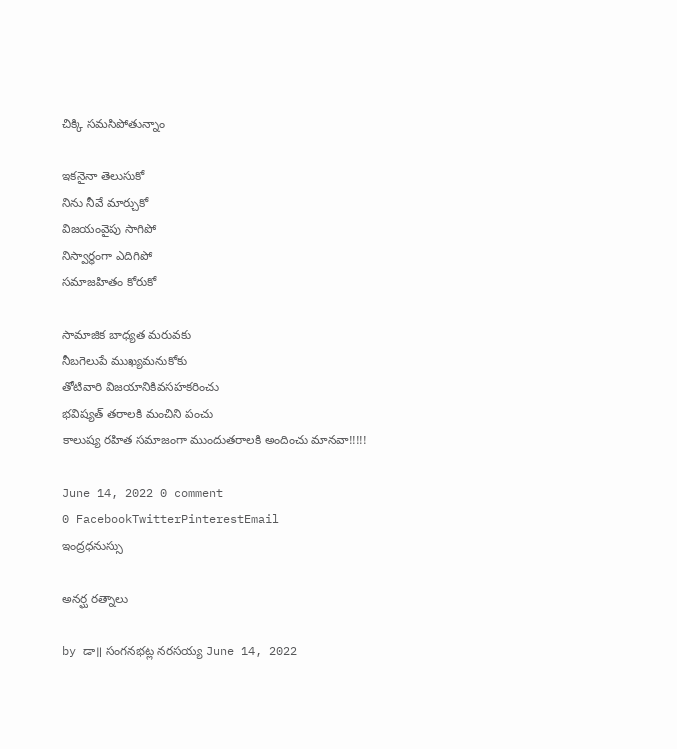చిక్కి సమసిపోతున్నాం

ఇకనైనా తెలుసుకో
నిను నీవే మార్చుకో
విజయంవైపు సాగిపో
నిస్వార్ధంగా ఎదిగిపో
సమాజహితం కోరుకో

సామాజిక బాధ్యత మరువకు
నీబగెలుపే ముఖ్యమనుకోకు
తోటివారి విజయానికివసహకరించు
భవిష్యత్ తరాలకి మంచిని పంచు
కాలుష్య రహిత సమాజంగా ముందుతరాలకి అందించు మానవా!!!!!

June 14, 2022 0 comment
0 FacebookTwitterPinterestEmail
ఇంద్రధనుస్సు

అనర్ఘ రత్నాలు

by డా॥ సంగనభట్ల నరసయ్య June 14, 2022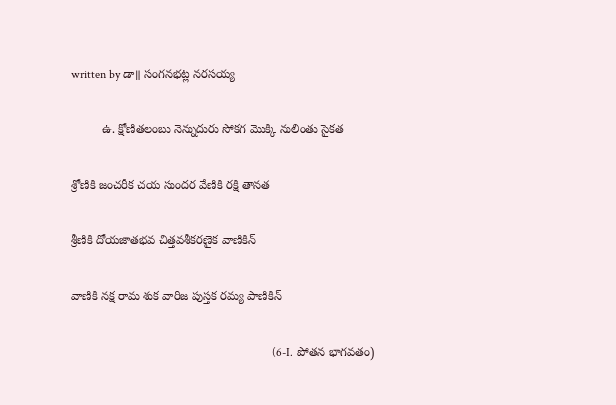written by డా॥ సంగనభట్ల నరసయ్య

         ఉ. క్షోణితలంబు నెన్నుదురు సోకగ మొక్కి నులింతు సైకత

శ్రోణికి జంచరీక చయ సుందర వేణికి రక్షి తానత

శ్రీణికి దోయజాతభవ చిత్తవశీకరణైక వాణికిన్

వాణికి నక్ష రామ శుక వారిజ పుస్తక రమ్య పాణికిన్

                                                                   (6-I. పోతన భాగవతం)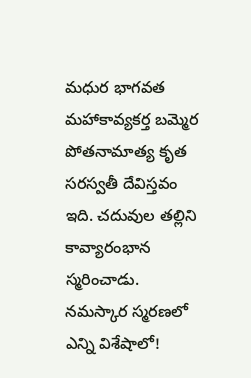మధుర భాగవత మహాకావ్యకర్త బమ్మెర పోతనామాత్య కృత సరస్వతీ దేవిస్తవం ఇది. చదువుల తల్లిని కావ్యారంభాన స్మరించాడు. నమస్కార స్మరణలో ఎన్ని విశేషాలో!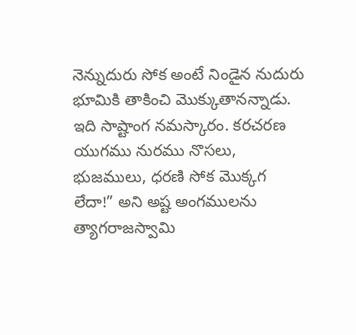నెన్నుదురు సోక అంటే నిండైన నుదురు భూమికి తాకించి మొక్కుతానన్నాడు. ఇది సాష్టాంగ నమస్కారం. కరచరణ యుగము నురము నొసలు, భుజములు, ధరణి సోక మొక్కగ లేదా!” అని అష్ట అంగములను త్యాగరాజస్వామి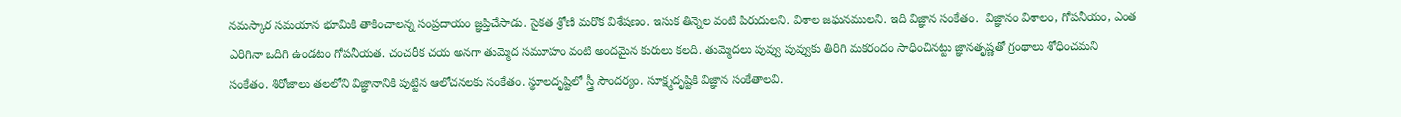నమస్కార సమయాన భూమికి తాకించాలన్న సంప్రదాయం జ్ఞప్తిచేసాడు. సైకత శ్రోణి మరొక విశేషణం. ఇసుక తిన్నెల వంటి పిరుదులని. విశాల జఘనములని. ఇది విజ్ఞాన సంకేతం.  విజ్ఞానం విశాలం, గోపనీయం, ఎంత ఎరిగినా ఒదిగి ఉండటం గోపనీయత. చంచరీక చయ అనగా తుమ్మెద సమూహం వంటి అందమైన కురులు కలది. తుమ్మెదలు పువ్వు పువ్వుకు తిరిగి మకరందం సాధించినట్టు జ్ఞానతృష్ణతో గ్రంథాలు శోధించమని సంకేతం. శిరోజాలు తలలోని విజ్ఞానానికి పుట్టిన ఆలోచనలకు సంకేతం. స్థూలదృష్టిలో స్త్రీ సౌందర్యం. సూక్ష్మదృష్టికి విజ్ఞాన సంకేతాలవి.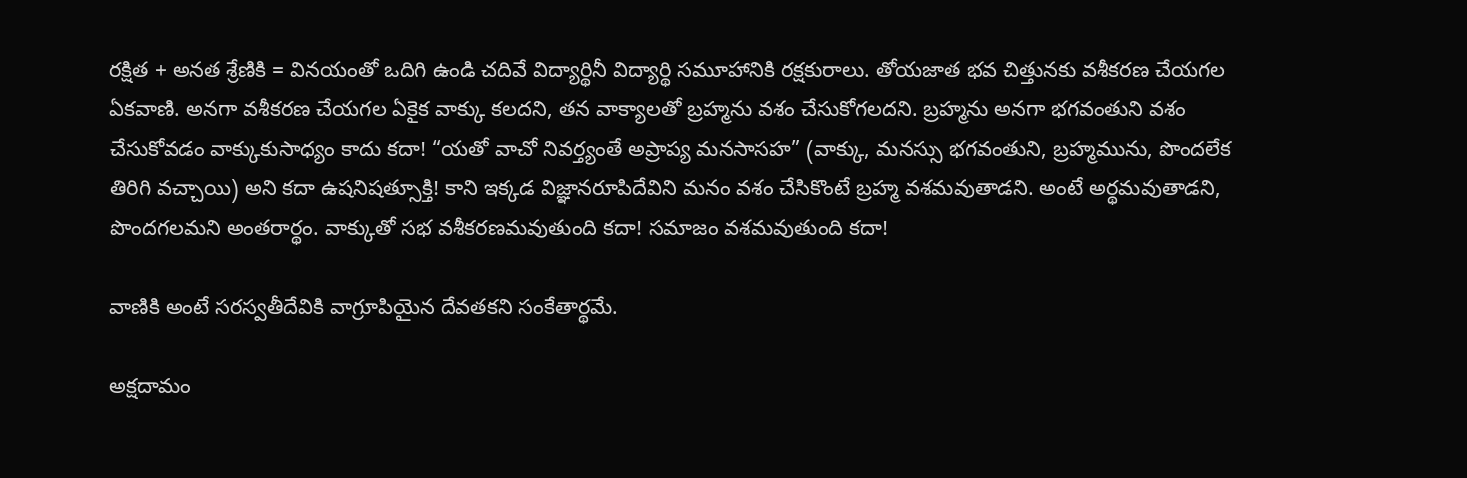రక్షిత + అనత శ్రేణికి = వినయంతో ఒదిగి ఉండి చదివే విద్యార్థినీ విద్యార్థి సమూహానికి రక్షకురాలు. తోయజాత భవ చిత్తునకు వశీకరణ చేయగల ఏకవాణి. అనగా వశీకరణ చేయగల ఏకైక వాక్కు కలదని, తన వాక్యాలతో బ్రహ్మను వశం చేసుకోగలదని. బ్రహ్మను అనగా భగవంతుని వశం చేసుకోవడం వాక్కుకుసాధ్యం కాదు కదా! “యతో వాచో నివర్త్యంతే అప్రాప్య మనసాసహ” (వాక్కు, మనస్సు భగవంతుని, బ్రహ్మమును, పొందలేక తిరిగి వచ్చాయి) అని కదా ఉషనిషత్సూక్తి! కాని ఇక్కడ విజ్ఞానరూపిదేవిని మనం వశం చేసికొంటే బ్రహ్మ వశమవుతాడని. అంటే అర్థమవుతాడని, పొందగలమని అంతరార్థం. వాక్కుతో సభ వశీకరణమవుతుంది కదా! సమాజం వశమవుతుంది కదా!

వాణికి అంటే సరస్వతీదేవికి వాగ్రూపియైన దేవతకని సంకేతార్థమే.

అక్షదామం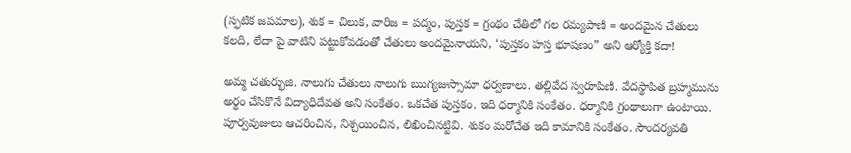(స్ఫటిక జపమాల), శుక = చిలుక, వారిజ = పద్మం, పుస్తక = గ్రంథం చేతిలో గల రమ్యపాణి = అందమైన చేతులు కలది, లేదా పై వాటిని పట్టుకోవడంతో చేతులు అందమైనాయని, ‘పుస్తకం హస్త భూషణం” అని ఆర్యోక్తి కదా!

అమ్మ చతుర్భుజి. నాలుగు చేతులు నాలుగు ఋగ్యజుస్సామా ధర్వణాలు. తల్లివేద స్వరూపిణి. వేదస్థాపిత బ్రహ్మమును అర్థం చేసికొనే విద్యాధిదేవత అని సంకేతం. ఒకచేత పుస్తకం. ఇది ధర్మానికి సంకేతం. ధర్మానికి గ్రంథాలుగా ఉంటాయి. పూర్వవుజులు ఆచరించిన, నిశ్చయించిన, లిఖించినట్టివి. శుకం మరోచేత ఇది కామానికి సంకేతం. సౌందర్యవతి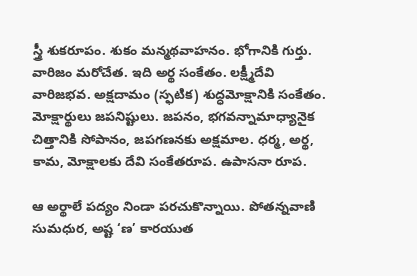స్త్రీ శుకరూపం. శుకం మన్మథవాహనం. భోగానికి గుర్తు. వారిజం మరోచేత. ఇది అర్థ సంకేతం. లక్ష్మీదేవి వారిజభవ. అక్షదామం (స్ఫటిక) శుద్ధమోక్షానికి సంకేతం. మోక్షార్థులు జపనిష్టులు. జపనం, భగవన్నామాధ్యానైక చిత్తానికి సోపానం, జపగణనకు అక్షమాల. ధర్మ, అర్థ, కామ, మోక్షాలకు దేవి సంకేతరూప. ఉపాసనా రూప.

ఆ అర్థాలే పద్యం నిండా పరచుకొన్నాయి. పోతన్నవాణి సుమధుర, అష్ట ‘ణ’ కారయుత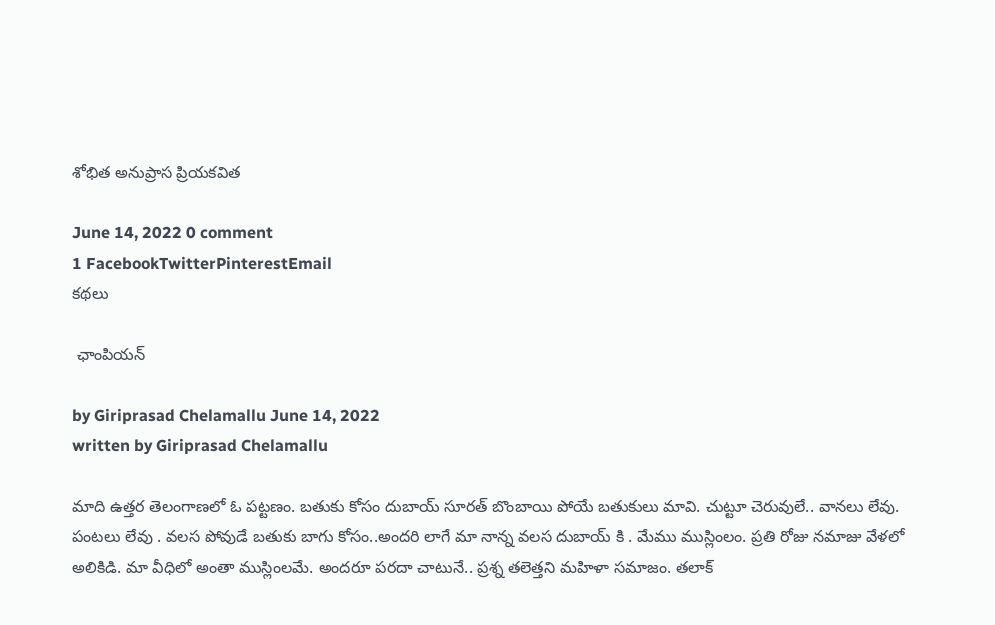శోభిత అనుప్రాస ప్రియకవిత

June 14, 2022 0 comment
1 FacebookTwitterPinterestEmail
కథలు

 ఛాంపియన్

by Giriprasad Chelamallu June 14, 2022
written by Giriprasad Chelamallu

మాది ఉత్తర తెలంగాణలో ఓ పట్టణం. బతుకు కోసం దుబాయ్ సూరత్ బొంబాయి పోయే బతుకులు మావి. చుట్టూ చెరువులే.. వానలు లేవు. పంటలు లేవు . వలస పోవుడే బతుకు బాగు కోసం..అందరి లాగే మా నాన్న వలస దుబాయ్ కి . మేము ముస్లింలం. ప్రతి రోజు నమాజు వేళలో అలికిడి. మా వీధిలో అంతా ముస్లింలమే. అందరూ పరదా చాటునే.. ప్రశ్న తలెత్తని మహిళా సమాజం. తలాక్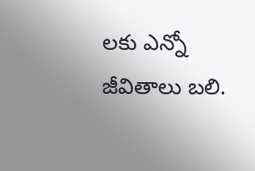లకు ఎన్నో జీవితాలు బలి.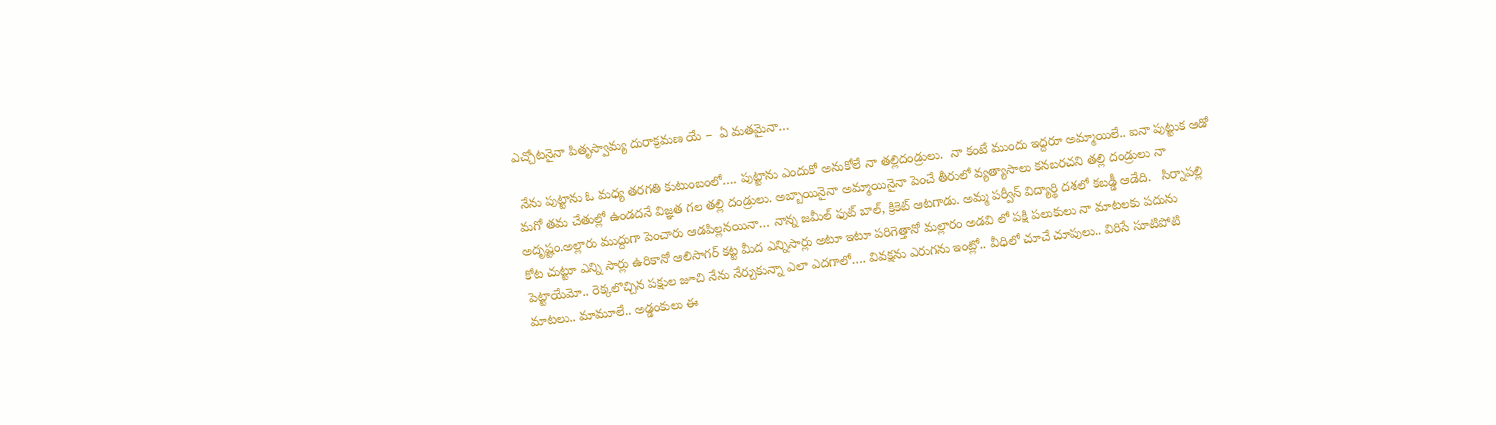ఎచ్చోటనైనా పితృస్వామ్య దురాక్రమణ యే –  ఏ మతమైనా…

 నేను పుట్టాను ఓ మధ్య తరగతి కుటుంబంలో…. పుట్టాను ఎందుకో అనుకోలే నా తల్లిదండ్రులు.  నా కంటే ముందు ఇద్దరూ అమ్మాయిలే.. ఐనా పుట్టుక ఆడో మగో తమ చేతుల్లో ఉండదనే విజ్ఞత గల తల్లి దండ్రులు. అబ్బాయినైనా అమ్మాయినైనా పెంచే తీరులో వ్యత్యాసాలు కనబరచని తల్లి దండ్రులు నా అదృష్టం.అల్లారు ముద్దుగా పెంచారు ఆడపిల్లనయినా… నాన్న జమీల్ ఫుట్ బాల్, క్రికెట్ ఆటగాడు. అమ్మ పర్వీన్ విద్యార్థి దశలో కబడ్డీ ఆడేది.   సిర్నాపల్లి కోట చుట్టూ ఎన్ని సార్లు ఉరికానో ఆలిసాగర్ కట్ట మీద ఎన్నిసార్లు అటూ ఇటూ పరిగెత్తానో మల్లారం అడవి లో పక్షి పలుకులు నా మాటలకు పదును పెట్టాయేమో.. రెక్కలొచ్చిన పక్షుల జూచి నేను నేర్చుకున్నా ఎలా ఎదగాలో…. వివక్షను ఎరుగను ఇంట్లో.. వీధిలో చూచే చూపులు.. విరిసే సూటిపోటి మాటలు.. మామూలే.. అడ్డంకులు ఈ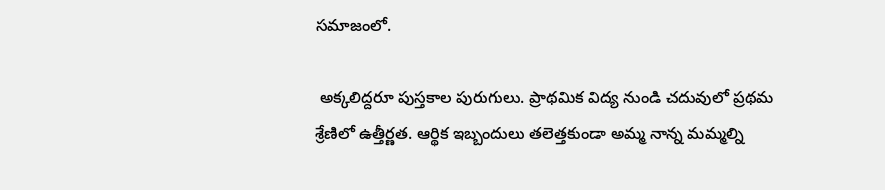సమాజంలో.

 అక్కలిద్దరూ పుస్తకాల పురుగులు. ప్రాథమిక విద్య నుండి చదువులో ప్రథమ శ్రేణిలో ఉత్తీర్ణత. ఆర్థిక ఇబ్బందులు తలెత్తకుండా అమ్మ నాన్న మమ్మల్ని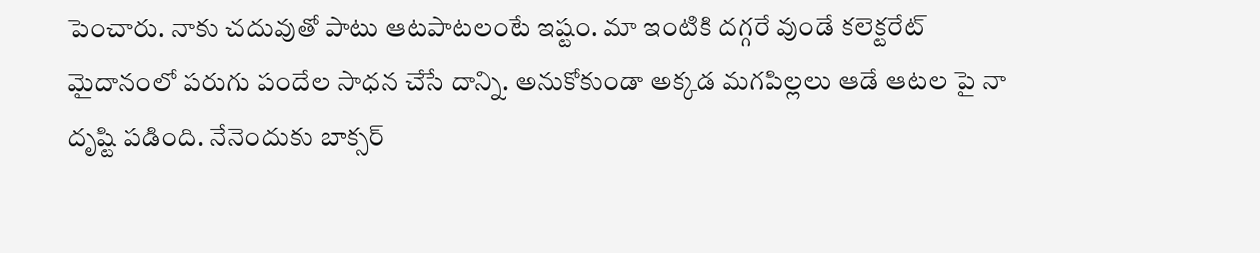పెంచారు. నాకు చదువుతో పాటు ఆటపాటలంటే ఇష్టం. మా ఇంటికి దగ్గరే వుండే కలెక్టరేట్ మైదానంలో పరుగు పందేల సాధన చేసే దాన్ని. అనుకోకుండా అక్కడ మగపిల్లలు ఆడే ఆటల పై నా దృష్టి పడింది. నేనెందుకు బాక్సర్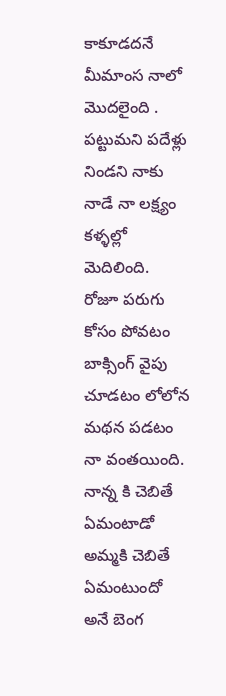కాకూడదనే మీమాంస నాలో మొదలైంది . పట్టుమని పదేళ్లు నిండని నాకు నాడే నా లక్ష్యం కళ్ళల్లో మెదిలింది.   రోజూ పరుగు కోసం పోవటం బాక్సింగ్ వైపు చూడటం లోలోన మథన పడటం నా వంతయింది. నాన్న కి చెబితే ఏమంటాడో అమ్మకి చెబితే ఏమంటుందో అనే బెంగ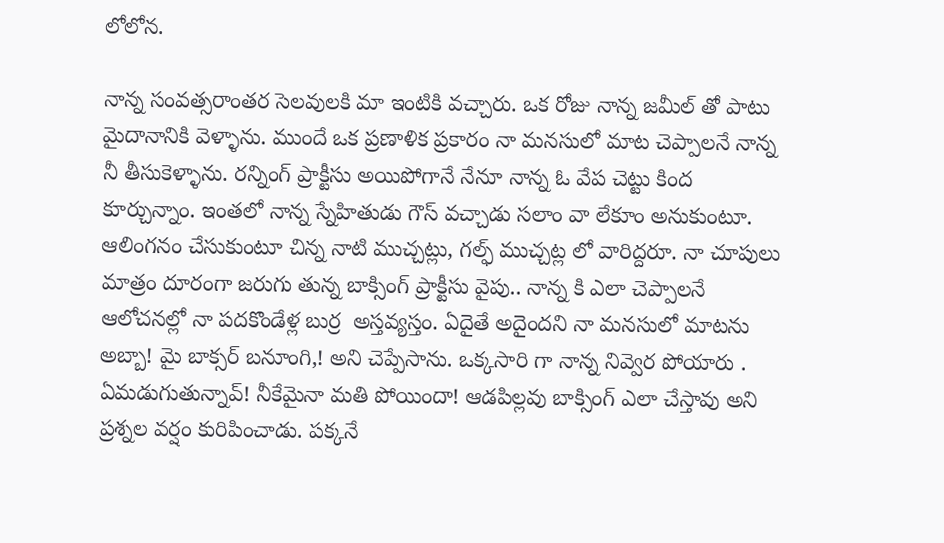లోలోన.

నాన్న సంవత్సరాంతర సెలవులకి మా ఇంటికి వచ్చారు. ఒక రోజు నాన్న జమీల్ తో పాటు మైదానానికి వెళ్ళాను. ముందే ఒక ప్రణాళిక ప్రకారం నా మనసులో మాట చెప్పాలనే నాన్న నీ తీసుకెళ్ళాను. రన్నింగ్ ప్రాక్టీసు అయిపోగానే నేనూ నాన్న ఓ వేప చెట్టు కింద కూర్చున్నాం. ఇంతలో నాన్న స్నేహితుడు గౌస్ వచ్చాడు సలాం వా లేకూం అనుకుంటూ. ఆలింగనం చేసుకుంటూ చిన్న నాటి ముచ్చట్లు, గల్ఫ్ ముచ్చట్ల లో వారిద్దరూ. నా చూపులు మాత్రం దూరంగా జరుగు తున్న బాక్సింగ్ ప్రాక్టీసు వైపు.. నాన్న కి ఎలా చెప్పాలనే ఆలోచనల్లో నా పదకొండేళ్ల బుర్ర  అస్తవ్యస్తం. ఏదైతే అదైందని నా మనసులో మాటను అబ్బా! మై బాక్సర్ బనూంగి,! అని చెప్పేసాను. ఒక్కసారి గా నాన్న నివ్వెర పోయారు . ఏమడుగుతున్నావ్! నీకేమైనా మతి పోయిందా! ఆడపిల్లవు బాక్సింగ్ ఎలా చేస్తావు అని ప్రశ్నల వర్షం కురిపించాడు. పక్కనే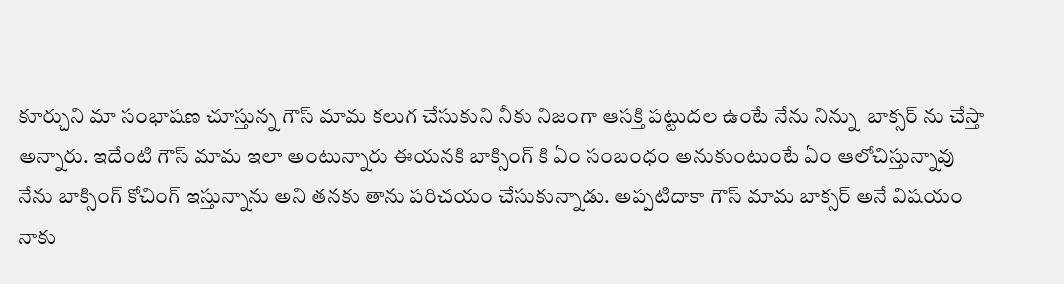కూర్చుని మా సంభాషణ చూస్తున్న గౌస్ మామ కలుగ చేసుకుని నీకు నిజంగా ఆసక్తి పట్టుదల ఉంటే నేను నిన్ను  బాక్సర్ ను చేస్తా అన్నారు. ఇదేంటి గౌస్ మామ ఇలా అంటున్నారు ఈయనకి బాక్సింగ్ కి ఏం సంబంధం అనుకుంటుంటే ఏం ఆలోచిస్తున్నావు నేను బాక్సింగ్ కోచింగ్ ఇస్తున్నాను అని తనకు తాను పరిచయం చేసుకున్నాడు. అప్పటిదాకా గౌస్ మామ బాక్సర్ అనే విషయం నాకు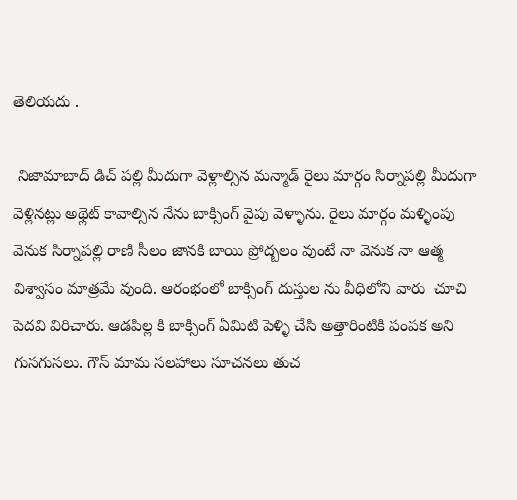తెలియదు .

 నిజామాబాద్ డిచ్ పల్లి మీదుగా వెళ్లాల్సిన మన్మాడ్ రైలు మార్గం సిర్నాపల్లి మీదుగా వెళ్లినట్లు అథ్లెట్ కావాల్సిన నేను బాక్సింగ్ వైపు వెళ్ళాను. రైలు మార్గం మళ్ళింపు వెనుక సిర్నాపల్లి రాణి సీలం జానకి బాయి ప్రోద్బలం వుంటే నా వెనుక నా ఆత్మ విశ్వాసం మాత్రమే వుంది. ఆరంభంలో బాక్సింగ్ దుస్తుల ను వీధిలోని వారు  చూచి పెదవి విరిచారు. ఆడపిల్ల కి బాక్సింగ్ ఏమిటి పెళ్ళి చేసి అత్తారింటికి పంపక అని గుసగుసలు. గౌస్ మామ సలహాలు సూచనలు తుచ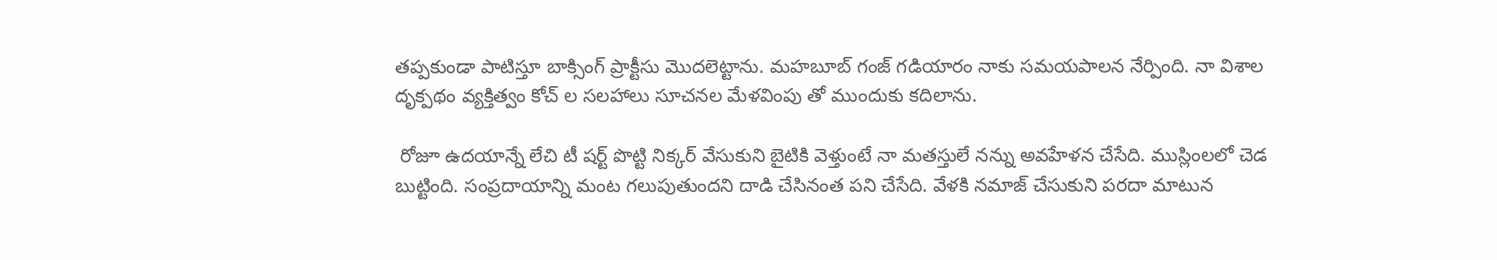తప్పకుండా పాటిస్తూ బాక్సింగ్ ప్రాక్టీసు మొదలెట్టాను. మహబూబ్ గంజ్ గడియారం నాకు సమయపాలన నేర్పింది. నా విశాల దృక్పథం వ్యక్తిత్వం కోచ్ ల సలహాలు సూచనల మేళవింపు తో ముందుకు కదిలాను.

 రోజూ ఉదయాన్నే లేచి టీ షర్ట్ పొట్టి నిక్కర్ వేసుకుని బైటికి వెళ్తుంటే నా మతస్తులే నన్ను అవహేళన చేసేది. ముస్లింలలో చెడ బుట్టింది. సంప్రదాయాన్ని మంట గలుపుతుందని దాడి చేసినంత పని చేసేది. వేళకి నమాజ్ చేసుకుని పరదా మాటున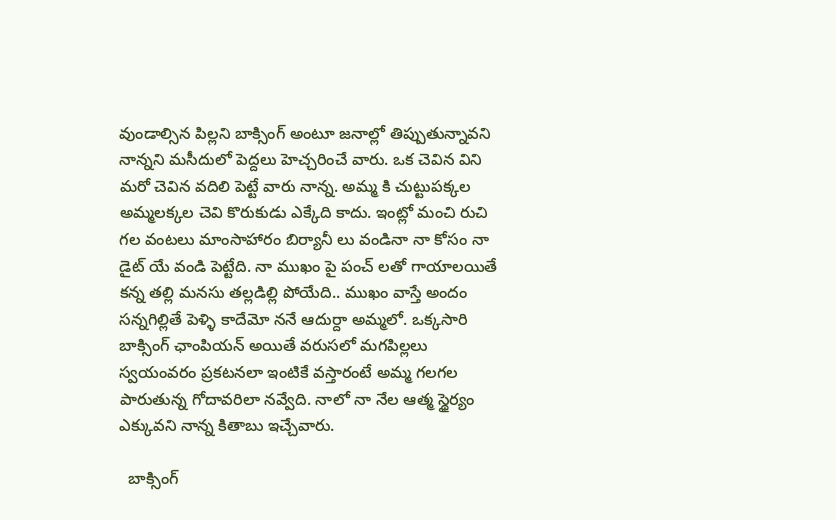వుండాల్సిన పిల్లని బాక్సింగ్ అంటూ జనాల్లో తిప్పుతున్నావని నాన్నని మసీదులో పెద్దలు హెచ్చరించే వారు. ఒక చెవిన విని మరో చెవిన వదిలి పెట్టే వారు నాన్న. అమ్మ కి చుట్టుపక్కల అమ్మలక్కల చెవి కొరుకుడు ఎక్కేది కాదు. ఇంట్లో మంచి రుచి గల వంటలు మాంసాహారం బిర్యానీ లు వండినా నా కోసం నా డైట్ యే వండి పెట్టేది. నా ముఖం పై పంచ్ లతో గాయాలయితే కన్న తల్లి మనసు తల్లడిల్లి పోయేది.. ముఖం వాస్తే అందం సన్నగిల్లితే పెళ్ళి కాదేమో ననే ఆదుర్దా అమ్మలో. ఒక్కసారి బాక్సింగ్ ఛాంపియన్ అయితే వరుసలో మగపిల్లలు స్వయంవరం ప్రకటనలా ఇంటికే వస్తారంటే అమ్మ గలగల పారుతున్న గోదావరిలా నవ్వేది. నాలో నా నేల ఆత్మ స్థైర్యం ఎక్కువని నాన్న కితాబు ఇచ్చేవారు.

  బాక్సింగ్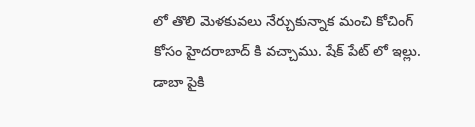లో తొలి మెళకువలు నేర్చుకున్నాక మంచి కోచింగ్ కోసం హైదరాబాద్ కి వచ్చాము. షేక్ పేట్ లో ఇల్లు. డాబా పైకి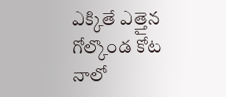ఎక్కితే ఎత్తైన గోల్కొండ కోట నాలో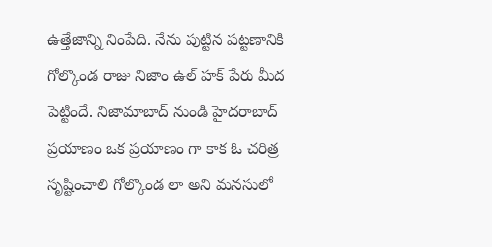ఉత్తేజాన్ని నింపేది. నేను పుట్టిన పట్టణానికి గోల్కొండ రాజు నిజాం ఉల్ హక్ పేరు మీద పెట్టిందే. నిజామాబాద్ నుండి హైదరాబాద్ ప్రయాణం ఒక ప్రయాణం గా కాక ఓ చరిత్ర సృష్టించాలి గోల్కొండ లా అని మనసులో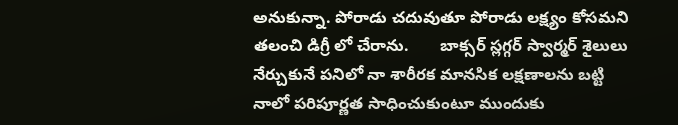అనుకున్నా. పోరాడు చదువుతూ పోరాడు లక్ష్యం కోసమని తలంచి డిగ్రీ లో చేరాను.       బాక్సర్ స్లగ్గర్ స్వార్మర్ శైలులు నేర్చుకునే పనిలో నా శారీరక మానసిక లక్షణాలను బట్టి నాలో పరిపూర్ణత సాధించుకుంటూ ముందుకు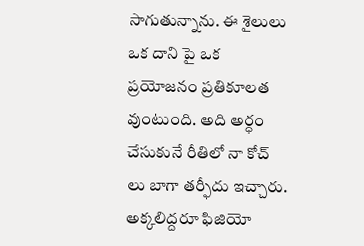సాగుతున్నాను. ఈ శైలులు ఒక దాని పై ఒక ప్రయోజనం ప్రతికూలత వుంటుంది. అది అర్ధం చేసుకునే రీతిలో నా కోచ్ లు బాగా తర్ఫీదు ఇచ్చారు. అక్కలిద్దరూ ఫిజియో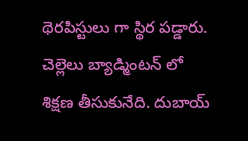థెరపిస్టులు గా స్థిర పడ్డారు. చెల్లెలు బ్యాడ్మింటన్ లో శిక్షణ తీసుకునేది. దుబాయ్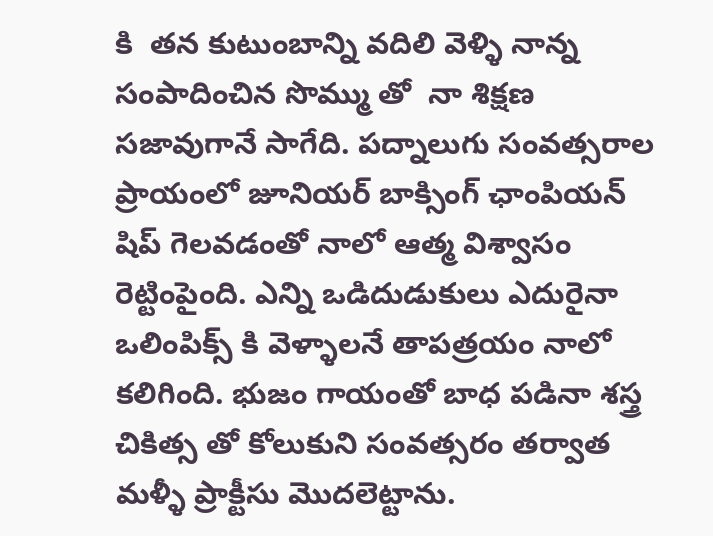కి  తన కుటుంబాన్ని వదిలి వెళ్ళి నాన్న  సంపాదించిన సొమ్ము తో  నా శిక్షణ సజావుగానే సాగేది. పద్నాలుగు సంవత్సరాల ప్రాయంలో జూనియర్ బాక్సింగ్ ఛాంపియన్ షిప్ గెలవడంతో నాలో ఆత్మ విశ్వాసం రెట్టింపైంది. ఎన్ని ఒడిదుడుకులు ఎదురైనా ఒలింపిక్స్ కి వెళ్ళాలనే తాపత్రయం నాలో కలిగింది. భుజం గాయంతో బాధ పడినా శస్త్ర చికిత్స తో కోలుకుని సంవత్సరం తర్వాత మళ్ళీ ప్రాక్టీసు మొదలెట్టాను.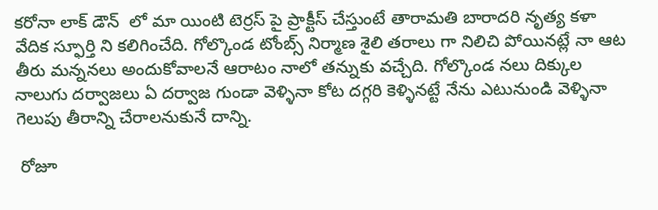కరోనా లాక్ డౌన్  లో మా యింటి టెర్రస్ పై ప్రాక్టీస్ చేస్తుంటే తారామతి బారాదరి నృత్య కళా వేదిక స్ఫూర్తి ని కలిగించేది. గోల్కొండ టోంబ్స్ నిర్మాణ శైలి తరాలు గా నిలిచి పోయినట్లే నా ఆట తీరు మన్ననలు అందుకోవాలనే ఆరాటం నాలో తన్నుకు వచ్చేది. గోల్కొండ నలు దిక్కుల నాలుగు దర్వాజలు ఏ దర్వాజ గుండా వెళ్ళినా కోట దగ్గరి కెళ్ళినట్టే నేను ఎటునుండి వెళ్ళినా గెలుపు తీరాన్ని చేరాలనుకునే దాన్ని.

 రోజూ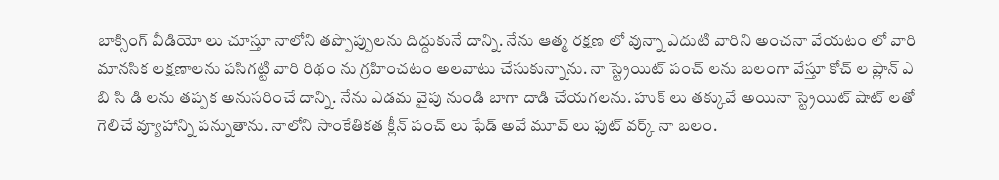బాక్సింగ్ వీడియో లు చూస్తూ నాలోని తప్పొప్పులను దిద్దుకునే దాన్ని. నేను ఆత్మ రక్షణ లో వున్నా ఎదుటి వారిని అంచనా వేయటం లో వారి మానసిక లక్షణాలను పసిగట్టి వారి రిథం ను గ్రహించటం అలవాటు చేసుకున్నాను. నా స్ట్రెయిట్ పంచ్ లను బలంగా వేస్తూ కోచ్ ల ప్లాన్ ఎ బి సి డి లను తప్పక అనుసరించే దాన్ని. నేను ఎడమ వైపు నుండి బాగా దాడి చేయగలను. హుక్ లు తక్కువే అయినా స్ట్రెయిట్ షాట్ లతో గెలిచే వ్యూహాన్ని పన్నుతాను. నాలోని సాంకేతికత క్లీన్ పంచ్ లు ఫేడ్ అవే మూవ్ లు ఫుట్ వర్క్ నా బలం.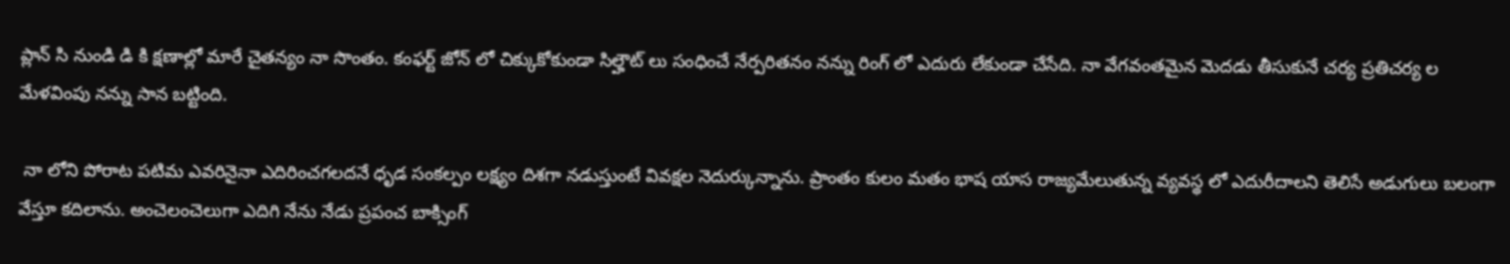ప్లాన్ సి నుండి డి కి క్షణాల్లో మారే చైతన్యం నా సొంతం. కంఫర్ట్ జోన్ లో చిక్కుకోకుండా సిల్హౌట్ లు సంధించే నేర్పరితనం నన్ను రింగ్ లో ఎదురు లేకుండా చేసేది. నా వేగవంతమైన మెదడు తీసుకునే చర్య ప్రతిచర్య ల మేళవింపు నన్ను సాన బట్టింది.

 నా లోని పోరాట పటిమ ఎవరినైనా ఎదిరించగలదనే ధృడ సంకల్పం లక్ష్యం దిశగా నడుస్తుంటే వివక్షల నెదుర్కున్నాను. ప్రాంతం కులం మతం భాష యాస రాజ్యమేలుతున్న వ్యవస్థ లో ఎదురీదాలని తెలిసే అడుగులు బలంగా వేస్తూ కదిలాను. అంచెలంచెలుగా ఎదిగి నేను నేడు ప్రపంచ బాక్సింగ్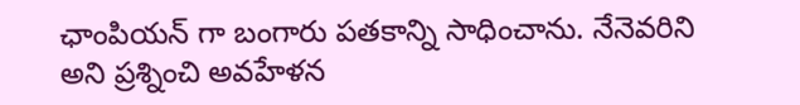ఛాంపియన్ గా బంగారు పతకాన్ని సాధించాను. నేనెవరిని అని ప్రశ్నించి అవహేళన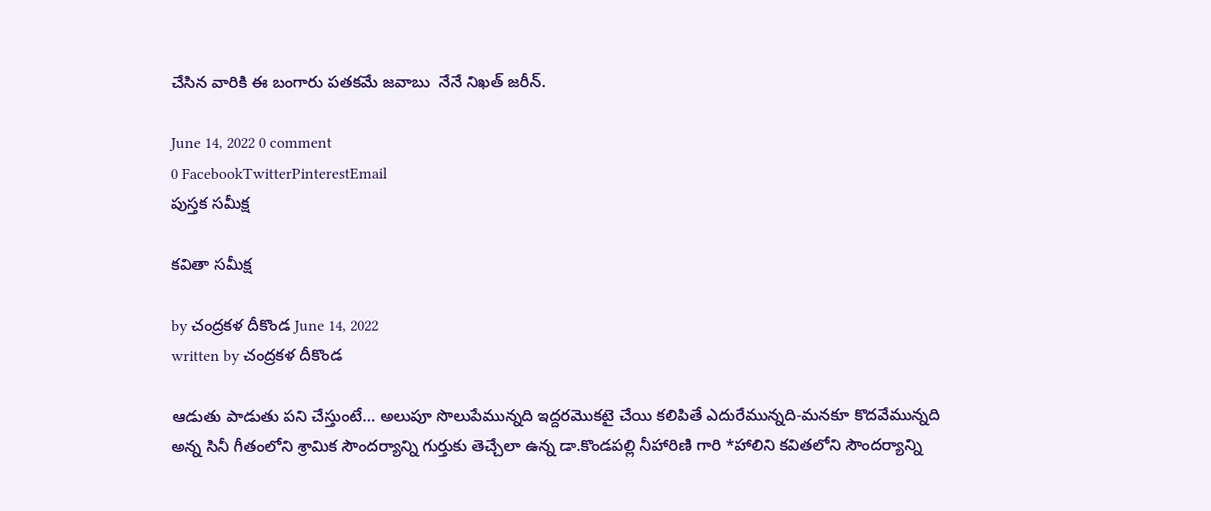చేసిన వారికి ఈ బంగారు పతకమే జవాబు  నేనే నిఖత్ జరీన్.

June 14, 2022 0 comment
0 FacebookTwitterPinterestEmail
పుస్త‌క స‌మీక్ష‌

కవితా సమీక్ష

by చంద్రకళ దీకొండ June 14, 2022
written by చంద్రకళ దీకొండ

ఆడుతు పాడుతు పని చేస్తుంటే… అలుపూ సొలుపేమున్నది ఇద్దరమొకటై చేయి కలిపితే ఎదురేమున్నది-మనకూ కొదవేమున్నది
అన్న సినీ గీతంలోని శ్రామిక సౌందర్యాన్ని గుర్తుకు తెచ్చేలా ఉన్న డా.కొండపల్లి నీహారిణి గారి *హాలిని కవితలోని సౌందర్యాన్ని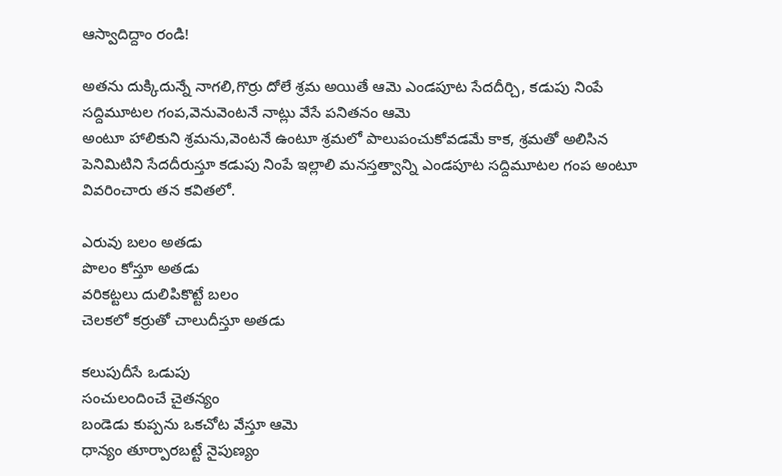ఆస్వాదిద్దాం రండి!

అతను దుక్కిదున్నే నాగలి,గొర్రు దోలే శ్రమ అయితే ఆమె ఎండపూట సేదదీర్చి, కడుపు నింపే సద్దిమూటల గంప,వెనువెంటనే నాట్లు వేసే పనితనం ఆమె
అంటూ హాలికుని శ్రమను,వెంటనే ఉంటూ శ్రమలో పాలుపంచుకోవడమే కాక, శ్రమతో అలిసిన పెనిమిటిని సేదదీరుస్తూ కడుపు నింపే ఇల్లాలి మనస్తత్వాన్ని ఎండపూట సద్దిమూటల గంప అంటూ వివరించారు తన కవితలో.

ఎరువు బలం అతడు
పొలం కోస్తూ అతడు
వరికట్టలు దులిపికొట్టే బలం
చెలకలో కర్రుతో చాలుదీస్తూ అతడు

కలుపుదీసే ఒడుపు
సంచులందించే చైతన్యం
బండెడు కుప్పను ఒకచోట వేస్తూ ఆమె
ధాన్యం తూర్పారబట్టే నైపుణ్యం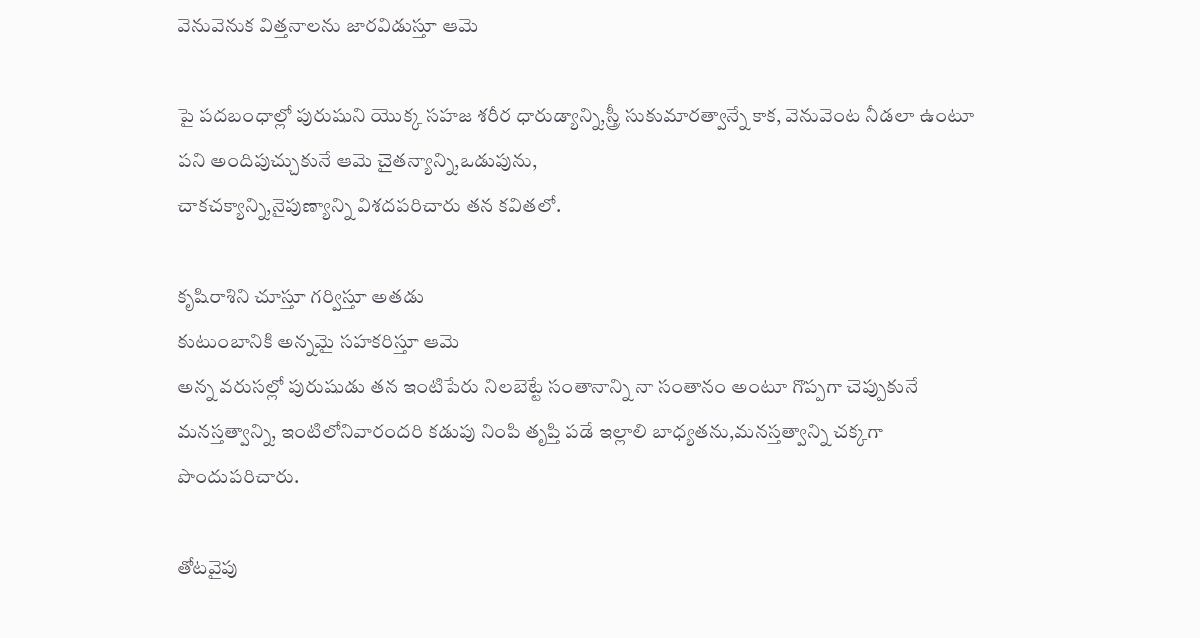వెనువెనుక విత్తనాలను జారవిడుస్తూ ఆమె

పై పదబంధాల్లో పురుషుని యొక్క సహజ శరీర ధారుడ్యాన్ని,స్త్రీ సుకుమారత్వాన్నే కాక, వెనువెంట నీడలా ఉంటూ
పని అందిపుచ్చుకునే ఆమె చైతన్యాన్ని,ఒడుపును,
చాకచక్యాన్ని,నైపుణ్యాన్ని విశదపరిచారు తన కవితలో.

కృషిరాశిని చూస్తూ గర్విస్తూ అతడు
కుటుంబానికి అన్నమై సహకరిస్తూ ఆమె
అన్న వరుసల్లో పురుషుడు తన ఇంటిపేరు నిలబెట్టే సంతానాన్ని నా సంతానం అంటూ గొప్పగా చెప్పుకునే మనస్తత్వాన్ని, ఇంటిలోనివారందరి కడుపు నింపి తృప్తి పడే ఇల్లాలి బాధ్యతను,మనస్తత్వాన్ని చక్కగా పొందుపరిచారు.

తోటవైపు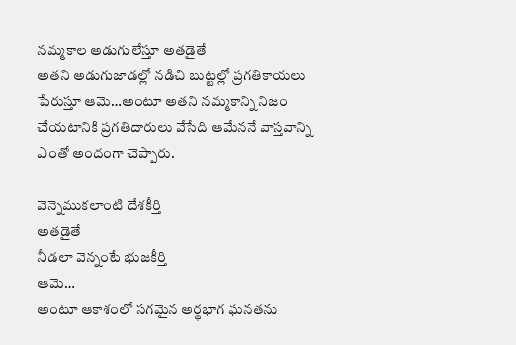నమ్మకాల అడుగులేస్తూ అతడైతే
అతని అడుగుజాడల్లో నడిచి బుట్టల్లో ప్రగతికాయలు పేరుస్తూ ఆమె…అంటూ అతని నమ్మకాన్ని నిజం చేయటానికి ప్రగతిదారులు వేసేది ఆమేననే వాస్తవాన్ని ఎంతో అందంగా చెప్పారు.

వెన్నెముకలాంటి దేశకీర్తి
అతడైతే
నీడలా వెన్నంటే భుజకీర్తి
ఆమె…
అంటూ ఆకాశంలో సగమైన అర్థభాగ ఘనతను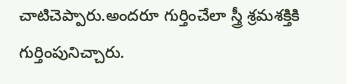చాటిచెప్పారు.అందరూ గుర్తించేలా స్త్రీ శ్రమశక్తికి గుర్తింపునిచ్చారు.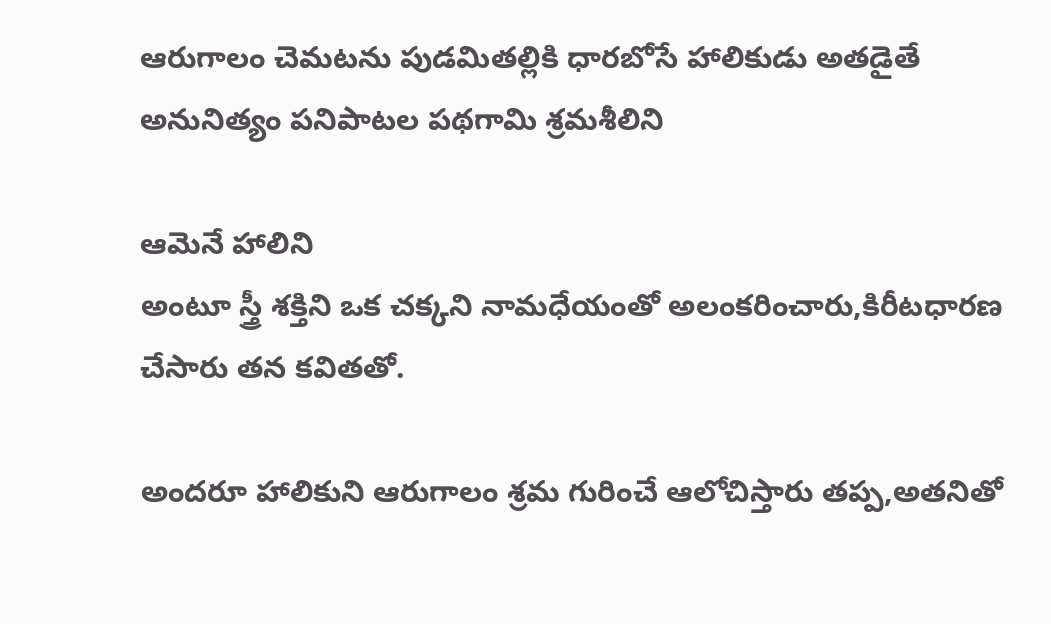ఆరుగాలం చెమటను పుడమితల్లికి ధారబోసే హాలికుడు అతడైతే
అనునిత్యం పనిపాటల పథగామి శ్రమశీలిని

ఆమెనే హాలిని
అంటూ స్త్రీ శక్తిని ఒక చక్కని నామధేయంతో అలంకరించారు,కిరీటధారణ చేసారు తన కవితతో.

అందరూ హాలికుని ఆరుగాలం శ్రమ గురించే ఆలోచిస్తారు తప్ప,అతనితో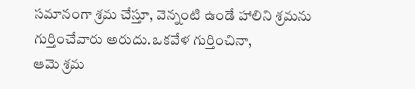సమానంగా శ్రమ చేస్తూ, వెన్నంటి ఉండే హాలిని శ్రమను గుర్తించేవారు అరుదు.ఒకవేళ గుర్తించినా,
ఆమె శ్రమ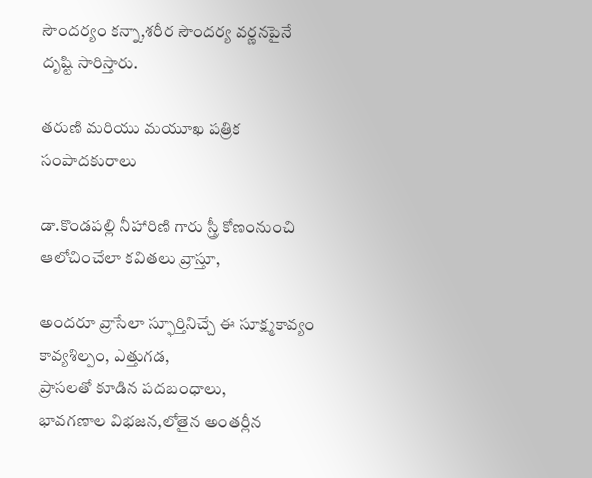సౌందర్యం కన్నా,శరీర సౌందర్య వర్ణనపైనే దృష్టి సారిస్తారు.

తరుణి మరియు మయూఖ పత్రిక సంపాదకురాలు

డా.కొండపల్లి నీహారిణి గారు స్త్రీ కోణంనుంచి ఆలోచించేలా కవితలు వ్రాస్తూ,

అందరూ వ్రాసేలా స్ఫూర్తినిచ్చే ఈ సూక్ష్మకావ్యం కావ్యశిల్పం, ఎత్తుగడ,
ప్రాసలతో కూడిన పదబంధాలు,
భావగణాల విభజన,లోతైన అంతర్లీన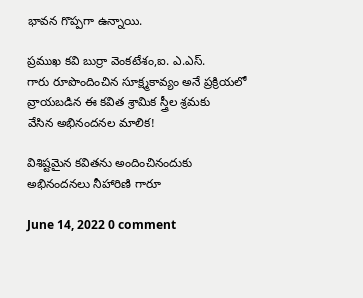భావన గొప్పగా ఉన్నాయి.

ప్రముఖ కవి బుర్రా వెంకటేశం,ఐ. ఎ.ఎస్.
గారు రూపొందించిన సూక్ష్మకావ్యం అనే ప్రక్రియలో వ్రాయబడిన ఈ కవిత శ్రామిక స్త్రీల శ్రమకు
వేసిన అభినందనల మాలిక!

విశిష్టమైన కవితను అందించినందుకు
అభినందనలు నీహారిణి గారూ

June 14, 2022 0 comment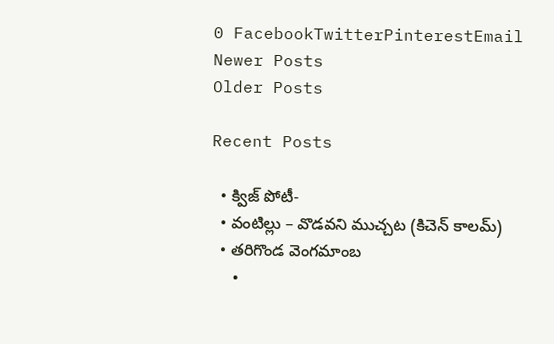0 FacebookTwitterPinterestEmail
Newer Posts
Older Posts

Recent Posts

  • క్విజ్ పోటీ-
  • వంటిల్లు – వొడవని ముచ్చట (కిచెన్ కాలమ్)
  • తరిగొండ వెంగమాంబ
  •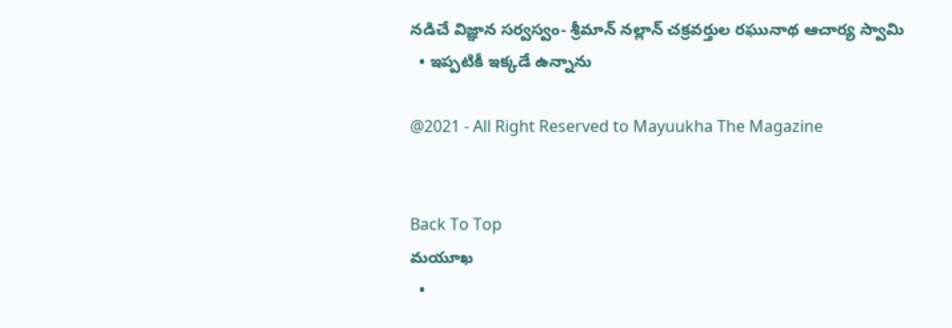నడిచే విజ్ఞాన సర్వస్వం- శ్రీమాన్ నల్లాన్ చక్రవర్తుల రఘునాథ ఆచార్య స్వామి
  • ఇప్పటికీ ఇక్కడే ఉన్నాను

@2021 - All Right Reserved to Mayuukha The Magazine


Back To Top
మయూఖ
  •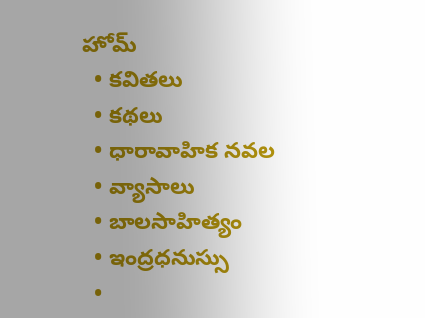హోమ్
  • కవితలు
  • కథలు
  • ధారావాహిక నవల
  • వ్యాసాలు
  • బాల‌సాహిత్యం
  • ఇంద్రధనుస్సు
  •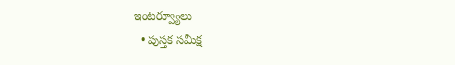ఇంట‌ర్వ్యూలు
  • పుస్త‌క స‌మీక్ష‌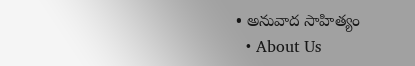• అనువాద సాహిత్యం
  • About Us